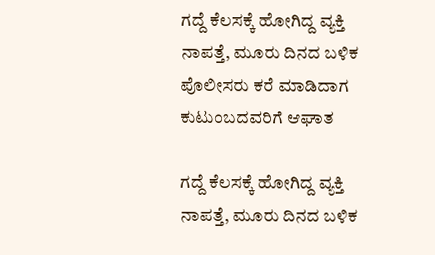ಗದ್ದೆ ಕೆಲಸಕ್ಕೆ ಹೋಗಿದ್ದ ವ್ಯಕ್ತಿ ನಾಪತ್ತೆ, ಮೂರು ದಿನದ ಬಳಿಕ ಪೊಲೀಸರು ಕರೆ ಮಾಡಿದಾಗ ಕುಟುಂಬದವರಿಗೆ ಆಘಾತ

ಗದ್ದೆ ಕೆಲಸಕ್ಕೆ ಹೋಗಿದ್ದ ವ್ಯಕ್ತಿ ನಾಪತ್ತೆ, ಮೂರು ದಿನದ ಬಳಿಕ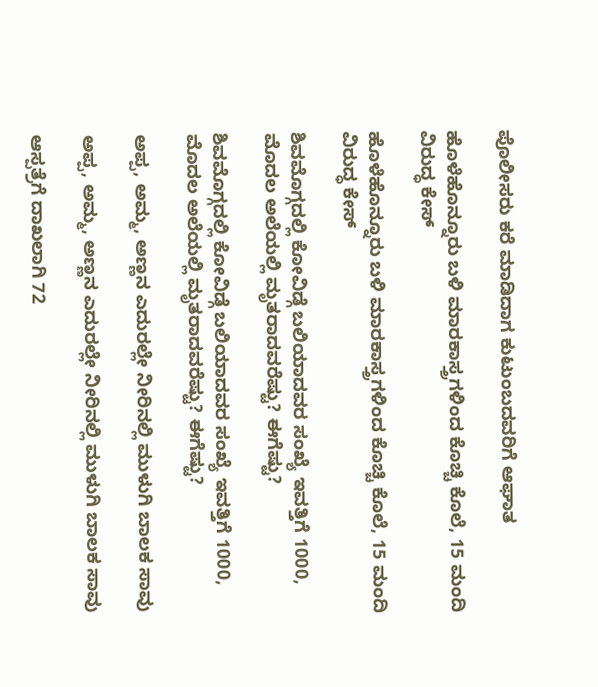ಪೊಲೀಸರು ಕರೆ ಮಾಡಿದಾಗ ಕುಟುಂಬದವರಿಗೆ ಆಘಾತ

ಹೊಳೆಹೊನ್ನೂರು ಬಳಿ ಮಾರಕಾಸ್ತ್ರಗಳಿಂದ ಕೊಚ್ಚಿ ಕೊಲೆ, 15 ಮಂದಿ ವಿರುದ್ಧ ಕೇಸ್

ಹೊಳೆಹೊನ್ನೂರು ಬಳಿ ಮಾರಕಾಸ್ತ್ರಗಳಿಂದ ಕೊಚ್ಚಿ ಕೊಲೆ, 15 ಮಂದಿ ವಿರುದ್ಧ ಕೇಸ್

ಶಿವಮೊಗ್ಗದಲ್ಲಿ ಕೋವಿಡ್ಗೆ ಬಲಿಯಾದವರ ಸಂಖ್ಯೆ ಇವತ್ತಿಗೆ 1000, ಮೊದಲ ಅಲೆಯಲ್ಲಿ ಮೃತರಾದವರೆಷ್ಟು? ಈಗೆಷ್ಟು?

ಶಿವಮೊಗ್ಗದಲ್ಲಿ ಕೋವಿಡ್ಗೆ ಬಲಿಯಾದವರ ಸಂಖ್ಯೆ ಇವತ್ತಿಗೆ 1000, ಮೊದಲ ಅಲೆಯಲ್ಲಿ ಮೃತರಾದವರೆಷ್ಟು? ಈಗೆಷ್ಟು?

ಅಪ್ಪ, ಅಮ್ಮ, ಅಣ್ಣನ ಎದುರಲ್ಲೇ ನೀರಿನಲ್ಲಿ ಮುಳುಗಿ ಬಾಲಕ ಸಾವು

ಅಪ್ಪ, ಅಮ್ಮ, ಅಣ್ಣನ ಎದುರಲ್ಲೇ ನೀರಿನಲ್ಲಿ ಮುಳುಗಿ ಬಾಲಕ ಸಾವು

ಆಸ್ಪತ್ರೆಗೆ ದಾಖಲಾಗಿ 72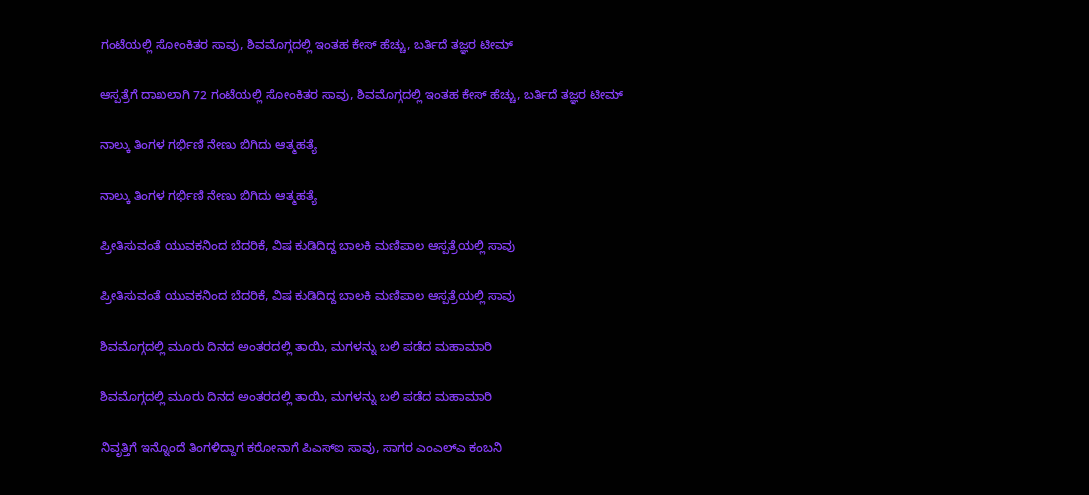ಗಂಟೆಯಲ್ಲಿ ಸೋಂಕಿತರ ಸಾವು, ಶಿವಮೊಗ್ಗದಲ್ಲಿ ಇಂತಹ ಕೇಸ್ ಹೆಚ್ಚು, ಬರ್ತಿದೆ ತಜ್ಞರ ಟೀಮ್

ಆಸ್ಪತ್ರೆಗೆ ದಾಖಲಾಗಿ 72 ಗಂಟೆಯಲ್ಲಿ ಸೋಂಕಿತರ ಸಾವು, ಶಿವಮೊಗ್ಗದಲ್ಲಿ ಇಂತಹ ಕೇಸ್ ಹೆಚ್ಚು, ಬರ್ತಿದೆ ತಜ್ಞರ ಟೀಮ್

ನಾಲ್ಕು ತಿಂಗಳ ಗರ್ಭಿಣಿ ನೇಣು ಬಿಗಿದು ಆತ್ಮಹತ್ಯೆ

ನಾಲ್ಕು ತಿಂಗಳ ಗರ್ಭಿಣಿ ನೇಣು ಬಿಗಿದು ಆತ್ಮಹತ್ಯೆ

ಪ್ರೀತಿಸುವಂತೆ ಯುವಕನಿಂದ ಬೆದರಿಕೆ, ವಿಷ ಕುಡಿದಿದ್ದ ಬಾಲಕಿ ಮಣಿಪಾಲ ಆಸ್ಪತ್ರೆಯಲ್ಲಿ ಸಾವು

ಪ್ರೀತಿಸುವಂತೆ ಯುವಕನಿಂದ ಬೆದರಿಕೆ, ವಿಷ ಕುಡಿದಿದ್ದ ಬಾಲಕಿ ಮಣಿಪಾಲ ಆಸ್ಪತ್ರೆಯಲ್ಲಿ ಸಾವು

ಶಿವಮೊಗ್ಗದಲ್ಲಿ ಮೂರು ದಿನದ ಅಂತರದಲ್ಲಿ ತಾಯಿ, ಮಗಳನ್ನು ಬಲಿ ಪಡೆದ ಮಹಾಮಾರಿ

ಶಿವಮೊಗ್ಗದಲ್ಲಿ ಮೂರು ದಿನದ ಅಂತರದಲ್ಲಿ ತಾಯಿ, ಮಗಳನ್ನು ಬಲಿ ಪಡೆದ ಮಹಾಮಾರಿ

ನಿವೃತ್ತಿಗೆ ಇನ್ನೊಂದೆ ತಿಂಗಳಿದ್ದಾಗ ಕರೋನಾಗೆ ಪಿಎಸ್ಐ ಸಾವು, ಸಾಗರ ಎಂಎಲ್ಎ ಕಂಬನಿ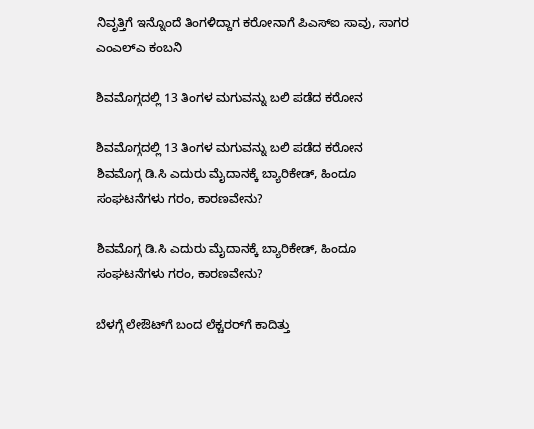ನಿವೃತ್ತಿಗೆ ಇನ್ನೊಂದೆ ತಿಂಗಳಿದ್ದಾಗ ಕರೋನಾಗೆ ಪಿಎಸ್ಐ ಸಾವು, ಸಾಗರ ಎಂಎಲ್ಎ ಕಂಬನಿ

ಶಿವಮೊಗ್ಗದಲ್ಲಿ 13 ತಿಂಗಳ ಮಗುವನ್ನು ಬಲಿ ಪಡೆದ ಕರೋನ

ಶಿವಮೊಗ್ಗದಲ್ಲಿ 13 ತಿಂಗಳ ಮಗುವನ್ನು ಬಲಿ ಪಡೆದ ಕರೋನ
ಶಿವಮೊಗ್ಗ ಡಿ.ಸಿ ಎದುರು ಮೈದಾನಕ್ಕೆ ಬ್ಯಾರಿಕೇಡ್‌, ಹಿಂದೂ ಸಂಘಟನೆಗಳು ಗರಂ, ಕಾರಣವೇನು?

ಶಿವಮೊಗ್ಗ ಡಿ.ಸಿ ಎದುರು ಮೈದಾನಕ್ಕೆ ಬ್ಯಾರಿಕೇಡ್‌, ಹಿಂದೂ ಸಂಘಟನೆಗಳು ಗರಂ, ಕಾರಣವೇನು?

ಬೆಳಗ್ಗೆ ಲೇಔಟ್‌ಗೆ ಬಂದ ಲೆಕ್ಚರರ್‌ಗೆ ಕಾದಿತ್ತು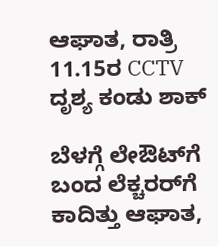ಆಘಾತ, ರಾತ್ರಿ 11.15ರ CCTV ದೃಶ್ಯ ಕಂಡು ಶಾಕ್‌

ಬೆಳಗ್ಗೆ ಲೇಔಟ್‌ಗೆ ಬಂದ ಲೆಕ್ಚರರ್‌ಗೆ ಕಾದಿತ್ತು ಆಘಾತ,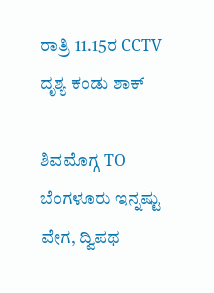ರಾತ್ರಿ 11.15ರ CCTV ದೃಶ್ಯ ಕಂಡು ಶಾಕ್‌

ಶಿವಮೊಗ್ಗ TO ಬೆಂಗಳೂರು ಇನ್ನಷ್ಟು ವೇಗ, ದ್ವಿಪಥ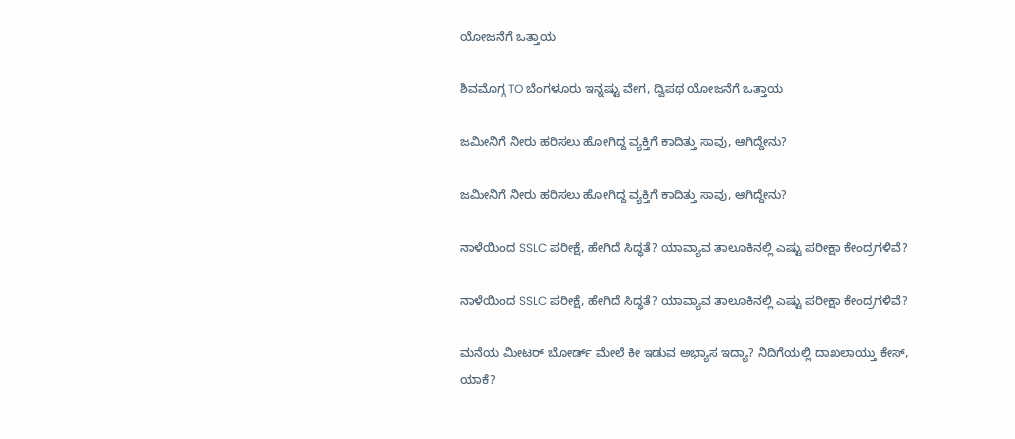ಯೋಜನೆಗೆ ಒತ್ತಾಯ

ಶಿವಮೊಗ್ಗ TO ಬೆಂಗಳೂರು ಇನ್ನಷ್ಟು ವೇಗ, ದ್ವಿಪಥ ಯೋಜನೆಗೆ ಒತ್ತಾಯ

ಜಮೀನಿಗೆ ನೀರು ಹರಿಸಲು ಹೋಗಿದ್ದ ವ್ಯಕ್ತಿಗೆ ಕಾದಿತ್ತು ಸಾವು, ಆಗಿದ್ದೇನು?

ಜಮೀನಿಗೆ ನೀರು ಹರಿಸಲು ಹೋಗಿದ್ದ ವ್ಯಕ್ತಿಗೆ ಕಾದಿತ್ತು ಸಾವು, ಆಗಿದ್ದೇನು?

ನಾಳೆಯಿಂದ SSLC ಪರೀಕ್ಷೆ, ಹೇಗಿದೆ ಸಿದ್ಧತೆ? ಯಾವ್ಯಾವ ತಾಲೂಕಿನಲ್ಲಿ ಎಷ್ಟು ಪರೀಕ್ಷಾ ಕೇಂದ್ರಗಳಿವೆ?

ನಾಳೆಯಿಂದ SSLC ಪರೀಕ್ಷೆ, ಹೇಗಿದೆ ಸಿದ್ಧತೆ? ಯಾವ್ಯಾವ ತಾಲೂಕಿನಲ್ಲಿ ಎಷ್ಟು ಪರೀಕ್ಷಾ ಕೇಂದ್ರಗಳಿವೆ?

ಮನೆಯ ಮೀಟರ್ ಬೋರ್ಡ್ ಮೇಲೆ ಕೀ ಇಡುವ ಅಭ್ಯಾಸ ಇದ್ಯಾ? ನಿದಿಗೆಯಲ್ಲಿ ದಾಖಲಾಯ್ತು ಕೇಸ್‌, ಯಾಕೆ?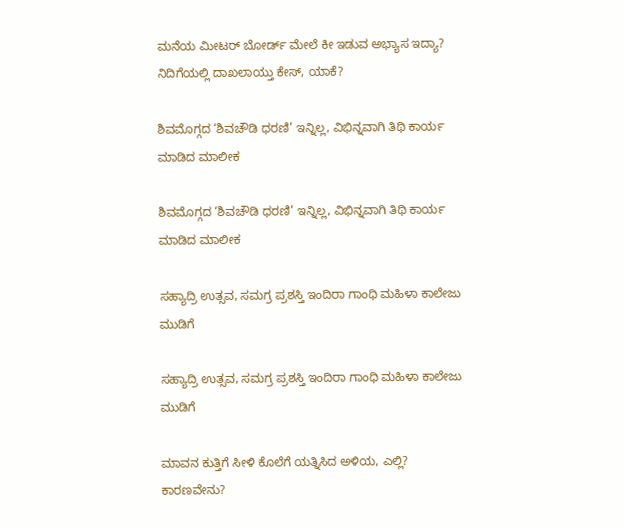ಮನೆಯ ಮೀಟರ್ ಬೋರ್ಡ್ ಮೇಲೆ ಕೀ ಇಡುವ ಅಭ್ಯಾಸ ಇದ್ಯಾ? ನಿದಿಗೆಯಲ್ಲಿ ದಾಖಲಾಯ್ತು ಕೇಸ್‌, ಯಾಕೆ?

ಶಿವಮೊಗ್ಗದ ‘ಶಿವಚೌಡಿ ಧರಣಿ’ ಇನ್ನಿಲ್ಲ, ವಿಭಿನ್ನವಾಗಿ ತಿಥಿ ಕಾರ್ಯ ಮಾಡಿದ ಮಾಲೀಕ

ಶಿವಮೊಗ್ಗದ ‘ಶಿವಚೌಡಿ ಧರಣಿ’ ಇನ್ನಿಲ್ಲ, ವಿಭಿನ್ನವಾಗಿ ತಿಥಿ ಕಾರ್ಯ ಮಾಡಿದ ಮಾಲೀಕ

ಸಹ್ಯಾದ್ರಿ ಉತ್ಸವ, ಸಮಗ್ರ ಪ್ರಶಸ್ತಿ ಇಂದಿರಾ ಗಾಂಧಿ ಮಹಿಳಾ ಕಾಲೇಜು ಮುಡಿಗೆ

ಸಹ್ಯಾದ್ರಿ ಉತ್ಸವ, ಸಮಗ್ರ ಪ್ರಶಸ್ತಿ ಇಂದಿರಾ ಗಾಂಧಿ ಮಹಿಳಾ ಕಾಲೇಜು ಮುಡಿಗೆ

ಮಾವನ ಕುತ್ತಿಗೆ ಸೀಳಿ ಕೊಲೆಗೆ ಯತ್ನಿಸಿದ ಅಳಿಯ, ಎಲ್ಲಿ? ಕಾರಣವೇನು?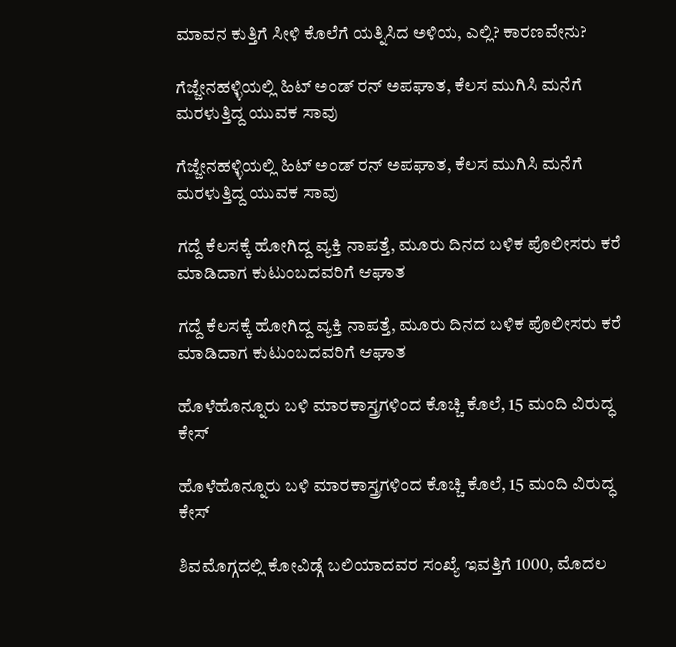ಮಾವನ ಕುತ್ತಿಗೆ ಸೀಳಿ ಕೊಲೆಗೆ ಯತ್ನಿಸಿದ ಅಳಿಯ, ಎಲ್ಲಿ? ಕಾರಣವೇನು?

ಗೆಜ್ಜೇನಹಳ್ಳಿಯಲ್ಲಿ ಹಿಟ್ ಅಂಡ್ ರನ್ ಅಪಘಾತ, ಕೆಲಸ ಮುಗಿಸಿ ಮನೆಗೆ ಮರಳುತ್ತಿದ್ದ ಯುವಕ ಸಾವು

ಗೆಜ್ಜೇನಹಳ್ಳಿಯಲ್ಲಿ ಹಿಟ್ ಅಂಡ್ ರನ್ ಅಪಘಾತ, ಕೆಲಸ ಮುಗಿಸಿ ಮನೆಗೆ ಮರಳುತ್ತಿದ್ದ ಯುವಕ ಸಾವು

ಗದ್ದೆ ಕೆಲಸಕ್ಕೆ ಹೋಗಿದ್ದ ವ್ಯಕ್ತಿ ನಾಪತ್ತೆ, ಮೂರು ದಿನದ ಬಳಿಕ ಪೊಲೀಸರು ಕರೆ ಮಾಡಿದಾಗ ಕುಟುಂಬದವರಿಗೆ ಆಘಾತ

ಗದ್ದೆ ಕೆಲಸಕ್ಕೆ ಹೋಗಿದ್ದ ವ್ಯಕ್ತಿ ನಾಪತ್ತೆ, ಮೂರು ದಿನದ ಬಳಿಕ ಪೊಲೀಸರು ಕರೆ ಮಾಡಿದಾಗ ಕುಟುಂಬದವರಿಗೆ ಆಘಾತ

ಹೊಳೆಹೊನ್ನೂರು ಬಳಿ ಮಾರಕಾಸ್ತ್ರಗಳಿಂದ ಕೊಚ್ಚಿ ಕೊಲೆ, 15 ಮಂದಿ ವಿರುದ್ಧ ಕೇಸ್

ಹೊಳೆಹೊನ್ನೂರು ಬಳಿ ಮಾರಕಾಸ್ತ್ರಗಳಿಂದ ಕೊಚ್ಚಿ ಕೊಲೆ, 15 ಮಂದಿ ವಿರುದ್ಧ ಕೇಸ್

ಶಿವಮೊಗ್ಗದಲ್ಲಿ ಕೋವಿಡ್ಗೆ ಬಲಿಯಾದವರ ಸಂಖ್ಯೆ ಇವತ್ತಿಗೆ 1000, ಮೊದಲ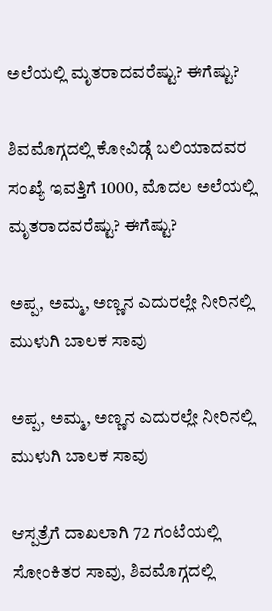ಅಲೆಯಲ್ಲಿ ಮೃತರಾದವರೆಷ್ಟು? ಈಗೆಷ್ಟು?

ಶಿವಮೊಗ್ಗದಲ್ಲಿ ಕೋವಿಡ್ಗೆ ಬಲಿಯಾದವರ ಸಂಖ್ಯೆ ಇವತ್ತಿಗೆ 1000, ಮೊದಲ ಅಲೆಯಲ್ಲಿ ಮೃತರಾದವರೆಷ್ಟು? ಈಗೆಷ್ಟು?

ಅಪ್ಪ, ಅಮ್ಮ, ಅಣ್ಣನ ಎದುರಲ್ಲೇ ನೀರಿನಲ್ಲಿ ಮುಳುಗಿ ಬಾಲಕ ಸಾವು

ಅಪ್ಪ, ಅಮ್ಮ, ಅಣ್ಣನ ಎದುರಲ್ಲೇ ನೀರಿನಲ್ಲಿ ಮುಳುಗಿ ಬಾಲಕ ಸಾವು

ಆಸ್ಪತ್ರೆಗೆ ದಾಖಲಾಗಿ 72 ಗಂಟೆಯಲ್ಲಿ ಸೋಂಕಿತರ ಸಾವು, ಶಿವಮೊಗ್ಗದಲ್ಲಿ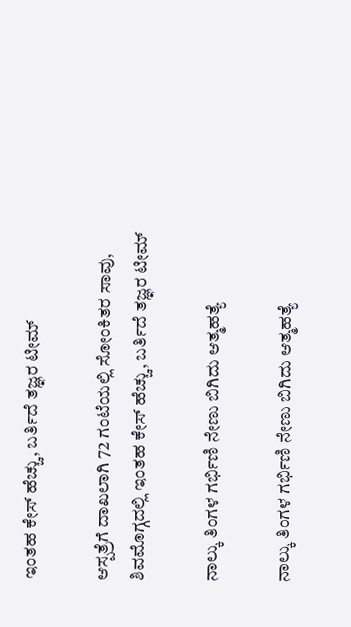ಇಂತಹ ಕೇಸ್ ಹೆಚ್ಚು, ಬರ್ತಿದೆ ತಜ್ಞರ ಟೀಮ್

ಆಸ್ಪತ್ರೆಗೆ ದಾಖಲಾಗಿ 72 ಗಂಟೆಯಲ್ಲಿ ಸೋಂಕಿತರ ಸಾವು, ಶಿವಮೊಗ್ಗದಲ್ಲಿ ಇಂತಹ ಕೇಸ್ ಹೆಚ್ಚು, ಬರ್ತಿದೆ ತಜ್ಞರ ಟೀಮ್

ನಾಲ್ಕು ತಿಂಗಳ ಗರ್ಭಿಣಿ ನೇಣು ಬಿಗಿದು ಆತ್ಮಹತ್ಯೆ

ನಾಲ್ಕು ತಿಂಗಳ ಗರ್ಭಿಣಿ ನೇಣು ಬಿಗಿದು ಆತ್ಮಹತ್ಯೆ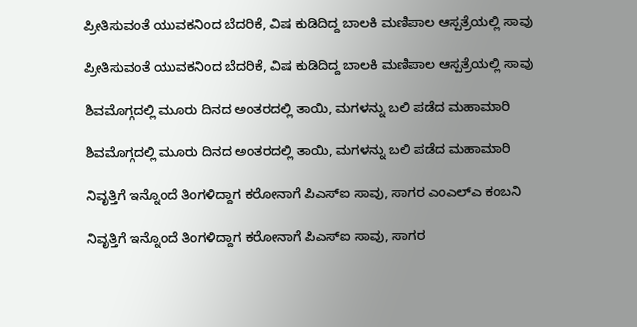ಪ್ರೀತಿಸುವಂತೆ ಯುವಕನಿಂದ ಬೆದರಿಕೆ, ವಿಷ ಕುಡಿದಿದ್ದ ಬಾಲಕಿ ಮಣಿಪಾಲ ಆಸ್ಪತ್ರೆಯಲ್ಲಿ ಸಾವು

ಪ್ರೀತಿಸುವಂತೆ ಯುವಕನಿಂದ ಬೆದರಿಕೆ, ವಿಷ ಕುಡಿದಿದ್ದ ಬಾಲಕಿ ಮಣಿಪಾಲ ಆಸ್ಪತ್ರೆಯಲ್ಲಿ ಸಾವು

ಶಿವಮೊಗ್ಗದಲ್ಲಿ ಮೂರು ದಿನದ ಅಂತರದಲ್ಲಿ ತಾಯಿ, ಮಗಳನ್ನು ಬಲಿ ಪಡೆದ ಮಹಾಮಾರಿ

ಶಿವಮೊಗ್ಗದಲ್ಲಿ ಮೂರು ದಿನದ ಅಂತರದಲ್ಲಿ ತಾಯಿ, ಮಗಳನ್ನು ಬಲಿ ಪಡೆದ ಮಹಾಮಾರಿ

ನಿವೃತ್ತಿಗೆ ಇನ್ನೊಂದೆ ತಿಂಗಳಿದ್ದಾಗ ಕರೋನಾಗೆ ಪಿಎಸ್ಐ ಸಾವು, ಸಾಗರ ಎಂಎಲ್ಎ ಕಂಬನಿ

ನಿವೃತ್ತಿಗೆ ಇನ್ನೊಂದೆ ತಿಂಗಳಿದ್ದಾಗ ಕರೋನಾಗೆ ಪಿಎಸ್ಐ ಸಾವು, ಸಾಗರ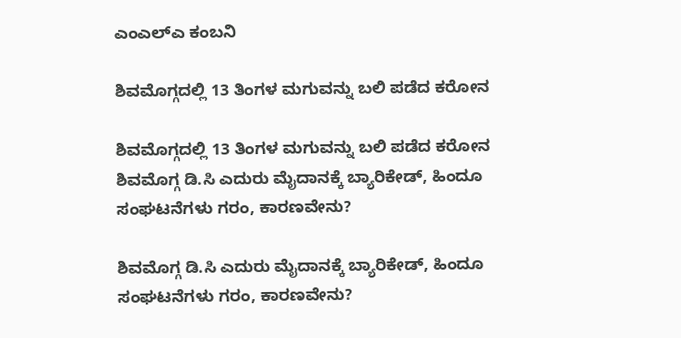ಎಂಎಲ್ಎ ಕಂಬನಿ

ಶಿವಮೊಗ್ಗದಲ್ಲಿ 13 ತಿಂಗಳ ಮಗುವನ್ನು ಬಲಿ ಪಡೆದ ಕರೋನ

ಶಿವಮೊಗ್ಗದಲ್ಲಿ 13 ತಿಂಗಳ ಮಗುವನ್ನು ಬಲಿ ಪಡೆದ ಕರೋನ
ಶಿವಮೊಗ್ಗ ಡಿ.ಸಿ ಎದುರು ಮೈದಾನಕ್ಕೆ ಬ್ಯಾರಿಕೇಡ್‌, ಹಿಂದೂ ಸಂಘಟನೆಗಳು ಗರಂ, ಕಾರಣವೇನು?

ಶಿವಮೊಗ್ಗ ಡಿ.ಸಿ ಎದುರು ಮೈದಾನಕ್ಕೆ ಬ್ಯಾರಿಕೇಡ್‌, ಹಿಂದೂ ಸಂಘಟನೆಗಳು ಗರಂ, ಕಾರಣವೇನು?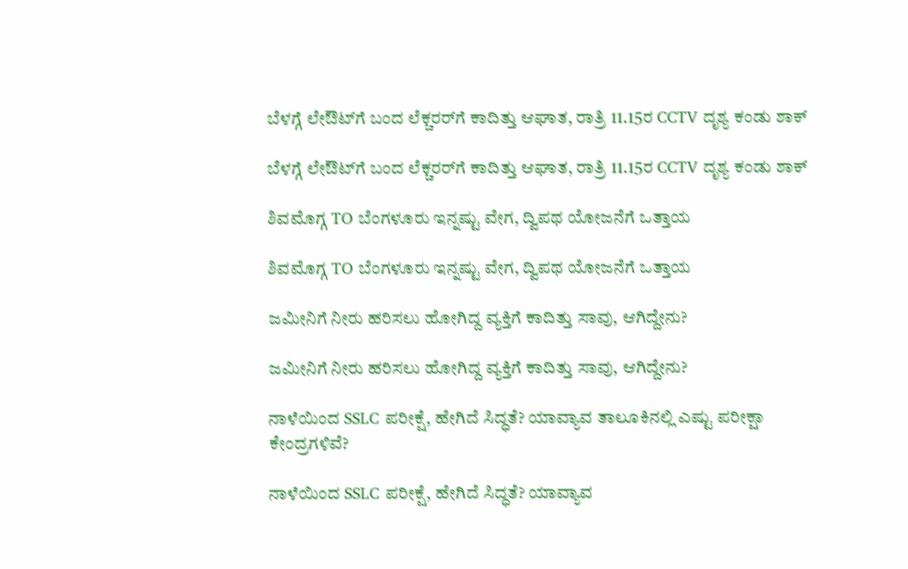ಬೆಳಗ್ಗೆ ಲೇಔಟ್‌ಗೆ ಬಂದ ಲೆಕ್ಚರರ್‌ಗೆ ಕಾದಿತ್ತು ಆಘಾತ, ರಾತ್ರಿ 11.15ರ CCTV ದೃಶ್ಯ ಕಂಡು ಶಾಕ್‌

ಬೆಳಗ್ಗೆ ಲೇಔಟ್‌ಗೆ ಬಂದ ಲೆಕ್ಚರರ್‌ಗೆ ಕಾದಿತ್ತು ಆಘಾತ, ರಾತ್ರಿ 11.15ರ CCTV ದೃಶ್ಯ ಕಂಡು ಶಾಕ್‌

ಶಿವಮೊಗ್ಗ TO ಬೆಂಗಳೂರು ಇನ್ನಷ್ಟು ವೇಗ, ದ್ವಿಪಥ ಯೋಜನೆಗೆ ಒತ್ತಾಯ

ಶಿವಮೊಗ್ಗ TO ಬೆಂಗಳೂರು ಇನ್ನಷ್ಟು ವೇಗ, ದ್ವಿಪಥ ಯೋಜನೆಗೆ ಒತ್ತಾಯ

ಜಮೀನಿಗೆ ನೀರು ಹರಿಸಲು ಹೋಗಿದ್ದ ವ್ಯಕ್ತಿಗೆ ಕಾದಿತ್ತು ಸಾವು, ಆಗಿದ್ದೇನು?

ಜಮೀನಿಗೆ ನೀರು ಹರಿಸಲು ಹೋಗಿದ್ದ ವ್ಯಕ್ತಿಗೆ ಕಾದಿತ್ತು ಸಾವು, ಆಗಿದ್ದೇನು?

ನಾಳೆಯಿಂದ SSLC ಪರೀಕ್ಷೆ, ಹೇಗಿದೆ ಸಿದ್ಧತೆ? ಯಾವ್ಯಾವ ತಾಲೂಕಿನಲ್ಲಿ ಎಷ್ಟು ಪರೀಕ್ಷಾ ಕೇಂದ್ರಗಳಿವೆ?

ನಾಳೆಯಿಂದ SSLC ಪರೀಕ್ಷೆ, ಹೇಗಿದೆ ಸಿದ್ಧತೆ? ಯಾವ್ಯಾವ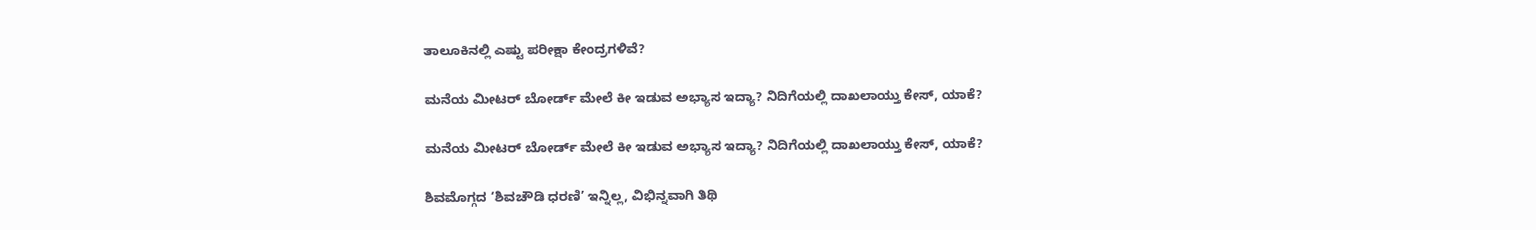ತಾಲೂಕಿನಲ್ಲಿ ಎಷ್ಟು ಪರೀಕ್ಷಾ ಕೇಂದ್ರಗಳಿವೆ?

ಮನೆಯ ಮೀಟರ್ ಬೋರ್ಡ್ ಮೇಲೆ ಕೀ ಇಡುವ ಅಭ್ಯಾಸ ಇದ್ಯಾ? ನಿದಿಗೆಯಲ್ಲಿ ದಾಖಲಾಯ್ತು ಕೇಸ್‌, ಯಾಕೆ?

ಮನೆಯ ಮೀಟರ್ ಬೋರ್ಡ್ ಮೇಲೆ ಕೀ ಇಡುವ ಅಭ್ಯಾಸ ಇದ್ಯಾ? ನಿದಿಗೆಯಲ್ಲಿ ದಾಖಲಾಯ್ತು ಕೇಸ್‌, ಯಾಕೆ?

ಶಿವಮೊಗ್ಗದ ‘ಶಿವಚೌಡಿ ಧರಣಿ’ ಇನ್ನಿಲ್ಲ, ವಿಭಿನ್ನವಾಗಿ ತಿಥಿ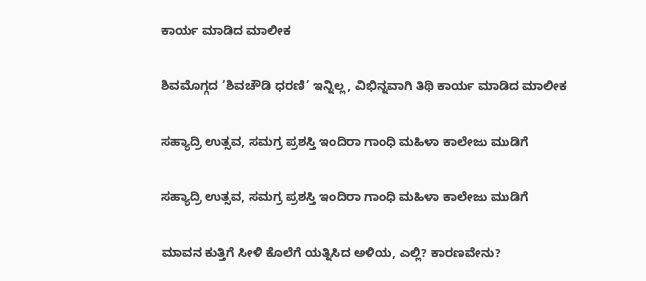ಕಾರ್ಯ ಮಾಡಿದ ಮಾಲೀಕ

ಶಿವಮೊಗ್ಗದ ‘ಶಿವಚೌಡಿ ಧರಣಿ’ ಇನ್ನಿಲ್ಲ, ವಿಭಿನ್ನವಾಗಿ ತಿಥಿ ಕಾರ್ಯ ಮಾಡಿದ ಮಾಲೀಕ

ಸಹ್ಯಾದ್ರಿ ಉತ್ಸವ, ಸಮಗ್ರ ಪ್ರಶಸ್ತಿ ಇಂದಿರಾ ಗಾಂಧಿ ಮಹಿಳಾ ಕಾಲೇಜು ಮುಡಿಗೆ

ಸಹ್ಯಾದ್ರಿ ಉತ್ಸವ, ಸಮಗ್ರ ಪ್ರಶಸ್ತಿ ಇಂದಿರಾ ಗಾಂಧಿ ಮಹಿಳಾ ಕಾಲೇಜು ಮುಡಿಗೆ

ಮಾವನ ಕುತ್ತಿಗೆ ಸೀಳಿ ಕೊಲೆಗೆ ಯತ್ನಿಸಿದ ಅಳಿಯ, ಎಲ್ಲಿ? ಕಾರಣವೇನು?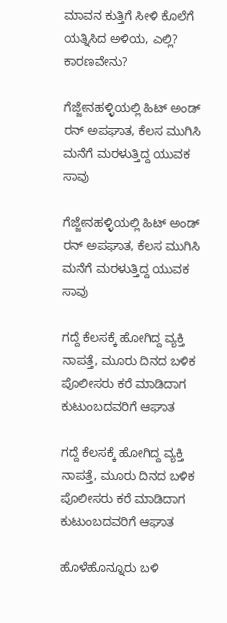ಮಾವನ ಕುತ್ತಿಗೆ ಸೀಳಿ ಕೊಲೆಗೆ ಯತ್ನಿಸಿದ ಅಳಿಯ, ಎಲ್ಲಿ? ಕಾರಣವೇನು?

ಗೆಜ್ಜೇನಹಳ್ಳಿಯಲ್ಲಿ ಹಿಟ್ ಅಂಡ್ ರನ್ ಅಪಘಾತ, ಕೆಲಸ ಮುಗಿಸಿ ಮನೆಗೆ ಮರಳುತ್ತಿದ್ದ ಯುವಕ ಸಾವು

ಗೆಜ್ಜೇನಹಳ್ಳಿಯಲ್ಲಿ ಹಿಟ್ ಅಂಡ್ ರನ್ ಅಪಘಾತ, ಕೆಲಸ ಮುಗಿಸಿ ಮನೆಗೆ ಮರಳುತ್ತಿದ್ದ ಯುವಕ ಸಾವು

ಗದ್ದೆ ಕೆಲಸಕ್ಕೆ ಹೋಗಿದ್ದ ವ್ಯಕ್ತಿ ನಾಪತ್ತೆ, ಮೂರು ದಿನದ ಬಳಿಕ ಪೊಲೀಸರು ಕರೆ ಮಾಡಿದಾಗ ಕುಟುಂಬದವರಿಗೆ ಆಘಾತ

ಗದ್ದೆ ಕೆಲಸಕ್ಕೆ ಹೋಗಿದ್ದ ವ್ಯಕ್ತಿ ನಾಪತ್ತೆ, ಮೂರು ದಿನದ ಬಳಿಕ ಪೊಲೀಸರು ಕರೆ ಮಾಡಿದಾಗ ಕುಟುಂಬದವರಿಗೆ ಆಘಾತ

ಹೊಳೆಹೊನ್ನೂರು ಬಳಿ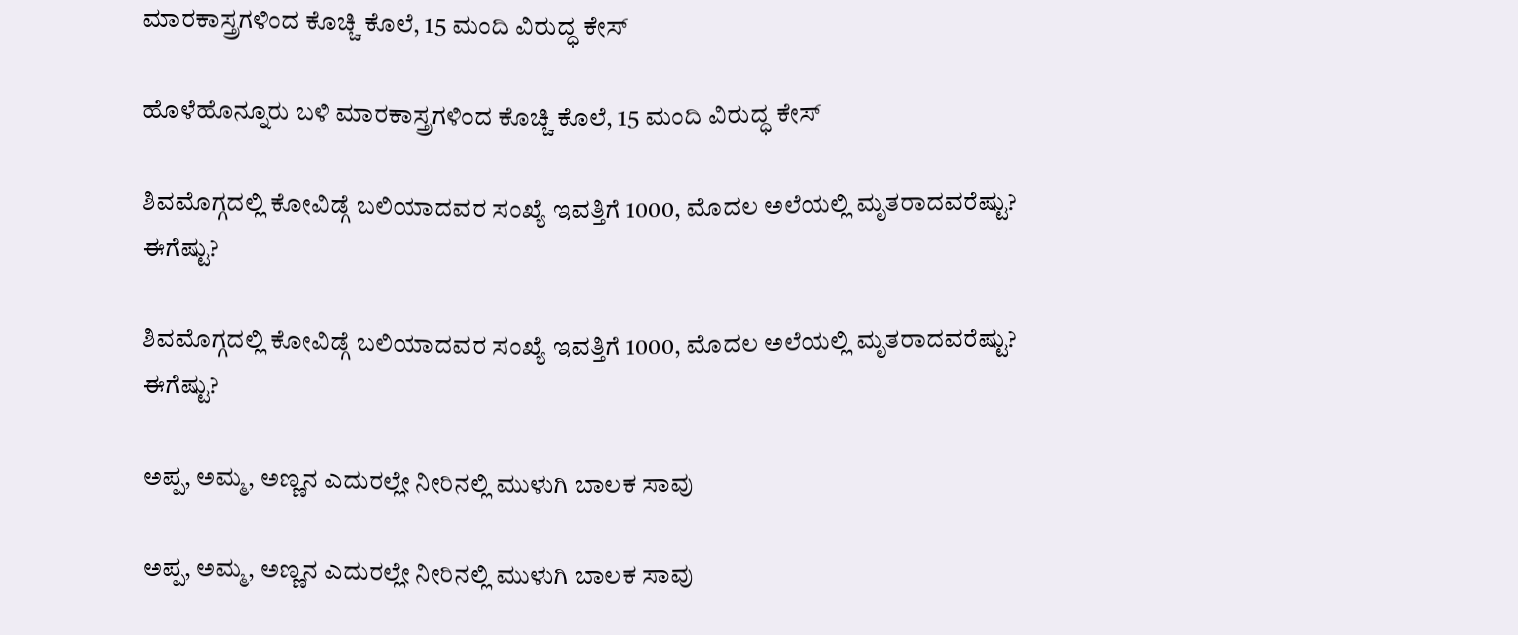ಮಾರಕಾಸ್ತ್ರಗಳಿಂದ ಕೊಚ್ಚಿ ಕೊಲೆ, 15 ಮಂದಿ ವಿರುದ್ಧ ಕೇಸ್

ಹೊಳೆಹೊನ್ನೂರು ಬಳಿ ಮಾರಕಾಸ್ತ್ರಗಳಿಂದ ಕೊಚ್ಚಿ ಕೊಲೆ, 15 ಮಂದಿ ವಿರುದ್ಧ ಕೇಸ್

ಶಿವಮೊಗ್ಗದಲ್ಲಿ ಕೋವಿಡ್ಗೆ ಬಲಿಯಾದವರ ಸಂಖ್ಯೆ ಇವತ್ತಿಗೆ 1000, ಮೊದಲ ಅಲೆಯಲ್ಲಿ ಮೃತರಾದವರೆಷ್ಟು? ಈಗೆಷ್ಟು?

ಶಿವಮೊಗ್ಗದಲ್ಲಿ ಕೋವಿಡ್ಗೆ ಬಲಿಯಾದವರ ಸಂಖ್ಯೆ ಇವತ್ತಿಗೆ 1000, ಮೊದಲ ಅಲೆಯಲ್ಲಿ ಮೃತರಾದವರೆಷ್ಟು? ಈಗೆಷ್ಟು?

ಅಪ್ಪ, ಅಮ್ಮ, ಅಣ್ಣನ ಎದುರಲ್ಲೇ ನೀರಿನಲ್ಲಿ ಮುಳುಗಿ ಬಾಲಕ ಸಾವು

ಅಪ್ಪ, ಅಮ್ಮ, ಅಣ್ಣನ ಎದುರಲ್ಲೇ ನೀರಿನಲ್ಲಿ ಮುಳುಗಿ ಬಾಲಕ ಸಾವು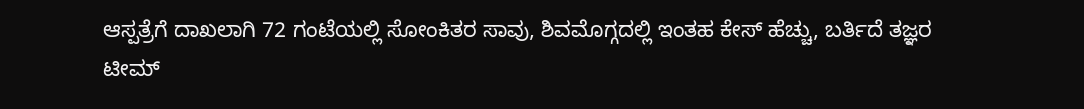ಆಸ್ಪತ್ರೆಗೆ ದಾಖಲಾಗಿ 72 ಗಂಟೆಯಲ್ಲಿ ಸೋಂಕಿತರ ಸಾವು, ಶಿವಮೊಗ್ಗದಲ್ಲಿ ಇಂತಹ ಕೇಸ್ ಹೆಚ್ಚು, ಬರ್ತಿದೆ ತಜ್ಞರ ಟೀಮ್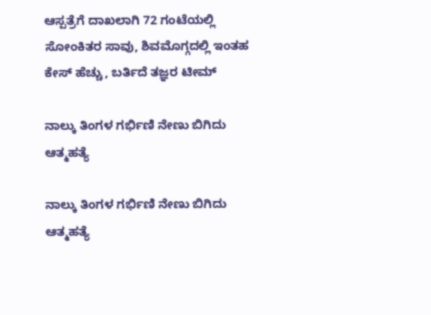ಆಸ್ಪತ್ರೆಗೆ ದಾಖಲಾಗಿ 72 ಗಂಟೆಯಲ್ಲಿ ಸೋಂಕಿತರ ಸಾವು, ಶಿವಮೊಗ್ಗದಲ್ಲಿ ಇಂತಹ ಕೇಸ್ ಹೆಚ್ಚು, ಬರ್ತಿದೆ ತಜ್ಞರ ಟೀಮ್

ನಾಲ್ಕು ತಿಂಗಳ ಗರ್ಭಿಣಿ ನೇಣು ಬಿಗಿದು ಆತ್ಮಹತ್ಯೆ

ನಾಲ್ಕು ತಿಂಗಳ ಗರ್ಭಿಣಿ ನೇಣು ಬಿಗಿದು ಆತ್ಮಹತ್ಯೆ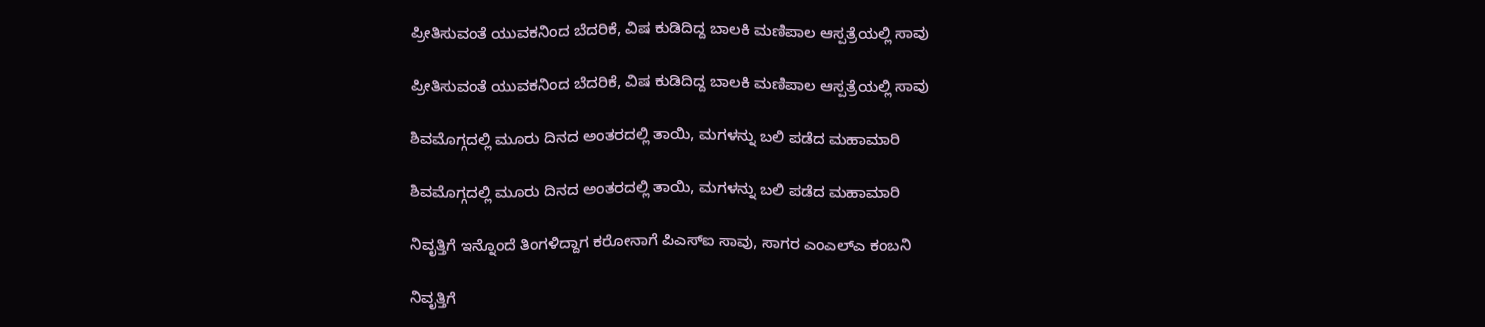ಪ್ರೀತಿಸುವಂತೆ ಯುವಕನಿಂದ ಬೆದರಿಕೆ, ವಿಷ ಕುಡಿದಿದ್ದ ಬಾಲಕಿ ಮಣಿಪಾಲ ಆಸ್ಪತ್ರೆಯಲ್ಲಿ ಸಾವು

ಪ್ರೀತಿಸುವಂತೆ ಯುವಕನಿಂದ ಬೆದರಿಕೆ, ವಿಷ ಕುಡಿದಿದ್ದ ಬಾಲಕಿ ಮಣಿಪಾಲ ಆಸ್ಪತ್ರೆಯಲ್ಲಿ ಸಾವು

ಶಿವಮೊಗ್ಗದಲ್ಲಿ ಮೂರು ದಿನದ ಅಂತರದಲ್ಲಿ ತಾಯಿ, ಮಗಳನ್ನು ಬಲಿ ಪಡೆದ ಮಹಾಮಾರಿ

ಶಿವಮೊಗ್ಗದಲ್ಲಿ ಮೂರು ದಿನದ ಅಂತರದಲ್ಲಿ ತಾಯಿ, ಮಗಳನ್ನು ಬಲಿ ಪಡೆದ ಮಹಾಮಾರಿ

ನಿವೃತ್ತಿಗೆ ಇನ್ನೊಂದೆ ತಿಂಗಳಿದ್ದಾಗ ಕರೋನಾಗೆ ಪಿಎಸ್ಐ ಸಾವು, ಸಾಗರ ಎಂಎಲ್ಎ ಕಂಬನಿ

ನಿವೃತ್ತಿಗೆ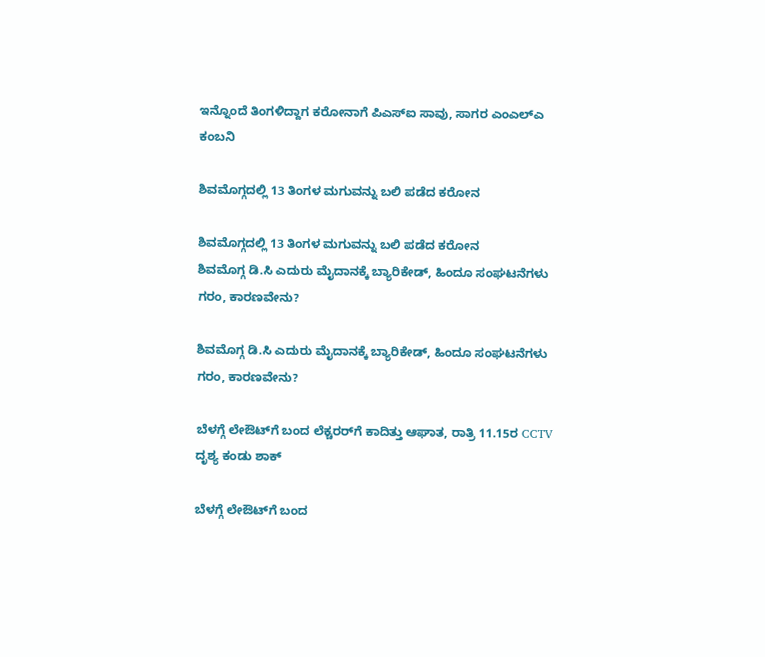ಇನ್ನೊಂದೆ ತಿಂಗಳಿದ್ದಾಗ ಕರೋನಾಗೆ ಪಿಎಸ್ಐ ಸಾವು, ಸಾಗರ ಎಂಎಲ್ಎ ಕಂಬನಿ

ಶಿವಮೊಗ್ಗದಲ್ಲಿ 13 ತಿಂಗಳ ಮಗುವನ್ನು ಬಲಿ ಪಡೆದ ಕರೋನ

ಶಿವಮೊಗ್ಗದಲ್ಲಿ 13 ತಿಂಗಳ ಮಗುವನ್ನು ಬಲಿ ಪಡೆದ ಕರೋನ
ಶಿವಮೊಗ್ಗ ಡಿ.ಸಿ ಎದುರು ಮೈದಾನಕ್ಕೆ ಬ್ಯಾರಿಕೇಡ್‌, ಹಿಂದೂ ಸಂಘಟನೆಗಳು ಗರಂ, ಕಾರಣವೇನು?

ಶಿವಮೊಗ್ಗ ಡಿ.ಸಿ ಎದುರು ಮೈದಾನಕ್ಕೆ ಬ್ಯಾರಿಕೇಡ್‌, ಹಿಂದೂ ಸಂಘಟನೆಗಳು ಗರಂ, ಕಾರಣವೇನು?

ಬೆಳಗ್ಗೆ ಲೇಔಟ್‌ಗೆ ಬಂದ ಲೆಕ್ಚರರ್‌ಗೆ ಕಾದಿತ್ತು ಆಘಾತ, ರಾತ್ರಿ 11.15ರ CCTV ದೃಶ್ಯ ಕಂಡು ಶಾಕ್‌

ಬೆಳಗ್ಗೆ ಲೇಔಟ್‌ಗೆ ಬಂದ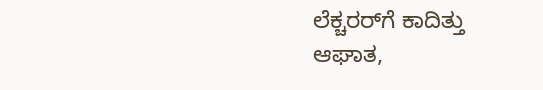ಲೆಕ್ಚರರ್‌ಗೆ ಕಾದಿತ್ತು ಆಘಾತ,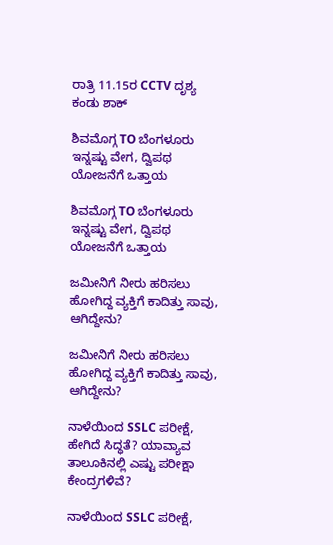ರಾತ್ರಿ 11.15ರ CCTV ದೃಶ್ಯ ಕಂಡು ಶಾಕ್‌

ಶಿವಮೊಗ್ಗ TO ಬೆಂಗಳೂರು ಇನ್ನಷ್ಟು ವೇಗ, ದ್ವಿಪಥ ಯೋಜನೆಗೆ ಒತ್ತಾಯ

ಶಿವಮೊಗ್ಗ TO ಬೆಂಗಳೂರು ಇನ್ನಷ್ಟು ವೇಗ, ದ್ವಿಪಥ ಯೋಜನೆಗೆ ಒತ್ತಾಯ

ಜಮೀನಿಗೆ ನೀರು ಹರಿಸಲು ಹೋಗಿದ್ದ ವ್ಯಕ್ತಿಗೆ ಕಾದಿತ್ತು ಸಾವು, ಆಗಿದ್ದೇನು?

ಜಮೀನಿಗೆ ನೀರು ಹರಿಸಲು ಹೋಗಿದ್ದ ವ್ಯಕ್ತಿಗೆ ಕಾದಿತ್ತು ಸಾವು, ಆಗಿದ್ದೇನು?

ನಾಳೆಯಿಂದ SSLC ಪರೀಕ್ಷೆ, ಹೇಗಿದೆ ಸಿದ್ಧತೆ? ಯಾವ್ಯಾವ ತಾಲೂಕಿನಲ್ಲಿ ಎಷ್ಟು ಪರೀಕ್ಷಾ ಕೇಂದ್ರಗಳಿವೆ?

ನಾಳೆಯಿಂದ SSLC ಪರೀಕ್ಷೆ,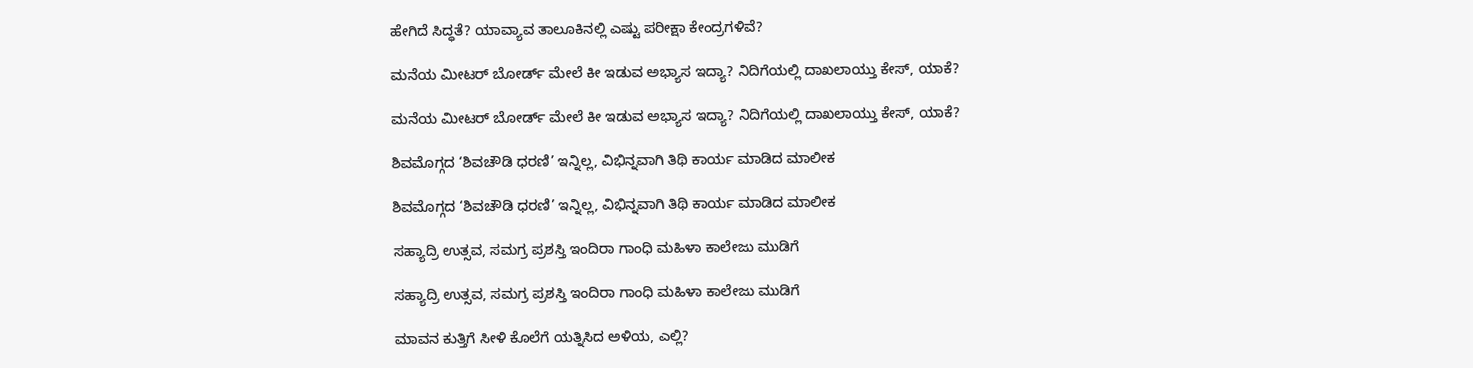ಹೇಗಿದೆ ಸಿದ್ಧತೆ? ಯಾವ್ಯಾವ ತಾಲೂಕಿನಲ್ಲಿ ಎಷ್ಟು ಪರೀಕ್ಷಾ ಕೇಂದ್ರಗಳಿವೆ?

ಮನೆಯ ಮೀಟರ್ ಬೋರ್ಡ್ ಮೇಲೆ ಕೀ ಇಡುವ ಅಭ್ಯಾಸ ಇದ್ಯಾ? ನಿದಿಗೆಯಲ್ಲಿ ದಾಖಲಾಯ್ತು ಕೇಸ್‌, ಯಾಕೆ?

ಮನೆಯ ಮೀಟರ್ ಬೋರ್ಡ್ ಮೇಲೆ ಕೀ ಇಡುವ ಅಭ್ಯಾಸ ಇದ್ಯಾ? ನಿದಿಗೆಯಲ್ಲಿ ದಾಖಲಾಯ್ತು ಕೇಸ್‌, ಯಾಕೆ?

ಶಿವಮೊಗ್ಗದ ‘ಶಿವಚೌಡಿ ಧರಣಿ’ ಇನ್ನಿಲ್ಲ, ವಿಭಿನ್ನವಾಗಿ ತಿಥಿ ಕಾರ್ಯ ಮಾಡಿದ ಮಾಲೀಕ

ಶಿವಮೊಗ್ಗದ ‘ಶಿವಚೌಡಿ ಧರಣಿ’ ಇನ್ನಿಲ್ಲ, ವಿಭಿನ್ನವಾಗಿ ತಿಥಿ ಕಾರ್ಯ ಮಾಡಿದ ಮಾಲೀಕ

ಸಹ್ಯಾದ್ರಿ ಉತ್ಸವ, ಸಮಗ್ರ ಪ್ರಶಸ್ತಿ ಇಂದಿರಾ ಗಾಂಧಿ ಮಹಿಳಾ ಕಾಲೇಜು ಮುಡಿಗೆ

ಸಹ್ಯಾದ್ರಿ ಉತ್ಸವ, ಸಮಗ್ರ ಪ್ರಶಸ್ತಿ ಇಂದಿರಾ ಗಾಂಧಿ ಮಹಿಳಾ ಕಾಲೇಜು ಮುಡಿಗೆ

ಮಾವನ ಕುತ್ತಿಗೆ ಸೀಳಿ ಕೊಲೆಗೆ ಯತ್ನಿಸಿದ ಅಳಿಯ, ಎಲ್ಲಿ?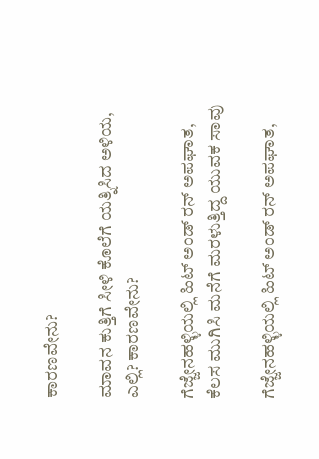ಕಾರಣವೇನು?

ಮಾವನ ಕುತ್ತಿಗೆ ಸೀಳಿ ಕೊಲೆಗೆ ಯತ್ನಿಸಿದ ಅಳಿಯ, ಎಲ್ಲಿ? ಕಾರಣವೇನು?

ಗೆಜ್ಜೇನಹಳ್ಳಿಯಲ್ಲಿ ಹಿಟ್ ಅಂಡ್ ರನ್ ಅಪಘಾತ, ಕೆಲಸ ಮುಗಿಸಿ ಮನೆಗೆ ಮರಳುತ್ತಿದ್ದ ಯುವಕ ಸಾವು

ಗೆಜ್ಜೇನಹಳ್ಳಿಯಲ್ಲಿ ಹಿಟ್ ಅಂಡ್ ರನ್ ಅಪಘಾತ,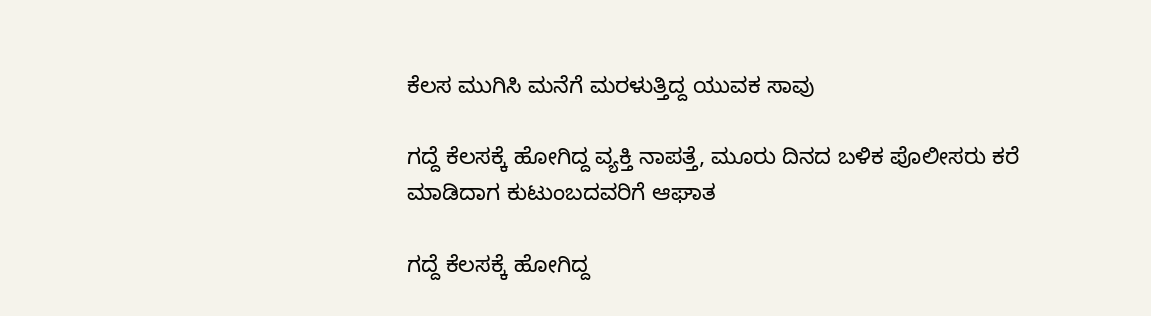ಕೆಲಸ ಮುಗಿಸಿ ಮನೆಗೆ ಮರಳುತ್ತಿದ್ದ ಯುವಕ ಸಾವು

ಗದ್ದೆ ಕೆಲಸಕ್ಕೆ ಹೋಗಿದ್ದ ವ್ಯಕ್ತಿ ನಾಪತ್ತೆ, ಮೂರು ದಿನದ ಬಳಿಕ ಪೊಲೀಸರು ಕರೆ ಮಾಡಿದಾಗ ಕುಟುಂಬದವರಿಗೆ ಆಘಾತ

ಗದ್ದೆ ಕೆಲಸಕ್ಕೆ ಹೋಗಿದ್ದ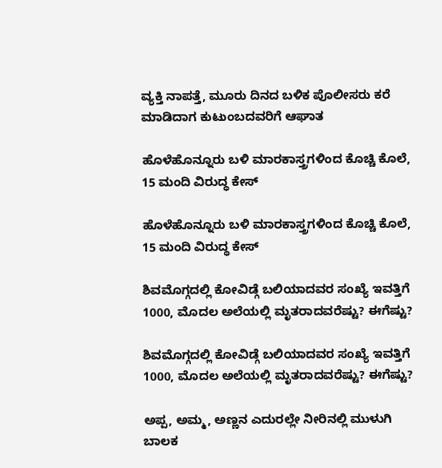ವ್ಯಕ್ತಿ ನಾಪತ್ತೆ, ಮೂರು ದಿನದ ಬಳಿಕ ಪೊಲೀಸರು ಕರೆ ಮಾಡಿದಾಗ ಕುಟುಂಬದವರಿಗೆ ಆಘಾತ

ಹೊಳೆಹೊನ್ನೂರು ಬಳಿ ಮಾರಕಾಸ್ತ್ರಗಳಿಂದ ಕೊಚ್ಚಿ ಕೊಲೆ, 15 ಮಂದಿ ವಿರುದ್ಧ ಕೇಸ್

ಹೊಳೆಹೊನ್ನೂರು ಬಳಿ ಮಾರಕಾಸ್ತ್ರಗಳಿಂದ ಕೊಚ್ಚಿ ಕೊಲೆ, 15 ಮಂದಿ ವಿರುದ್ಧ ಕೇಸ್

ಶಿವಮೊಗ್ಗದಲ್ಲಿ ಕೋವಿಡ್ಗೆ ಬಲಿಯಾದವರ ಸಂಖ್ಯೆ ಇವತ್ತಿಗೆ 1000, ಮೊದಲ ಅಲೆಯಲ್ಲಿ ಮೃತರಾದವರೆಷ್ಟು? ಈಗೆಷ್ಟು?

ಶಿವಮೊಗ್ಗದಲ್ಲಿ ಕೋವಿಡ್ಗೆ ಬಲಿಯಾದವರ ಸಂಖ್ಯೆ ಇವತ್ತಿಗೆ 1000, ಮೊದಲ ಅಲೆಯಲ್ಲಿ ಮೃತರಾದವರೆಷ್ಟು? ಈಗೆಷ್ಟು?

ಅಪ್ಪ, ಅಮ್ಮ, ಅಣ್ಣನ ಎದುರಲ್ಲೇ ನೀರಿನಲ್ಲಿ ಮುಳುಗಿ ಬಾಲಕ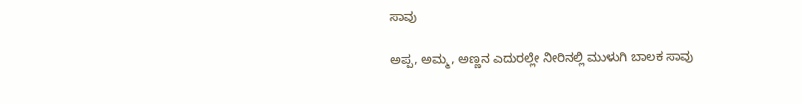ಸಾವು

ಅಪ್ಪ, ಅಮ್ಮ, ಅಣ್ಣನ ಎದುರಲ್ಲೇ ನೀರಿನಲ್ಲಿ ಮುಳುಗಿ ಬಾಲಕ ಸಾವು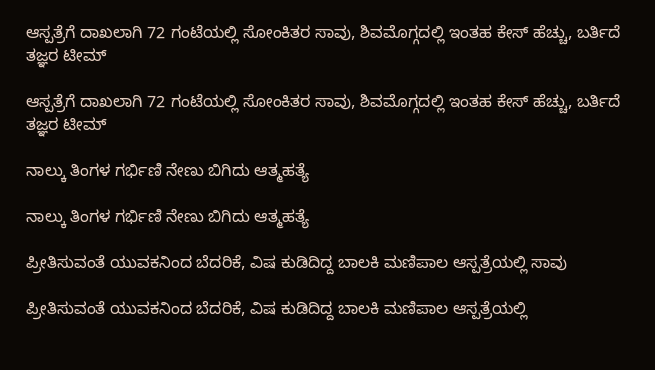ಆಸ್ಪತ್ರೆಗೆ ದಾಖಲಾಗಿ 72 ಗಂಟೆಯಲ್ಲಿ ಸೋಂಕಿತರ ಸಾವು, ಶಿವಮೊಗ್ಗದಲ್ಲಿ ಇಂತಹ ಕೇಸ್ ಹೆಚ್ಚು, ಬರ್ತಿದೆ ತಜ್ಞರ ಟೀಮ್

ಆಸ್ಪತ್ರೆಗೆ ದಾಖಲಾಗಿ 72 ಗಂಟೆಯಲ್ಲಿ ಸೋಂಕಿತರ ಸಾವು, ಶಿವಮೊಗ್ಗದಲ್ಲಿ ಇಂತಹ ಕೇಸ್ ಹೆಚ್ಚು, ಬರ್ತಿದೆ ತಜ್ಞರ ಟೀಮ್

ನಾಲ್ಕು ತಿಂಗಳ ಗರ್ಭಿಣಿ ನೇಣು ಬಿಗಿದು ಆತ್ಮಹತ್ಯೆ

ನಾಲ್ಕು ತಿಂಗಳ ಗರ್ಭಿಣಿ ನೇಣು ಬಿಗಿದು ಆತ್ಮಹತ್ಯೆ

ಪ್ರೀತಿಸುವಂತೆ ಯುವಕನಿಂದ ಬೆದರಿಕೆ, ವಿಷ ಕುಡಿದಿದ್ದ ಬಾಲಕಿ ಮಣಿಪಾಲ ಆಸ್ಪತ್ರೆಯಲ್ಲಿ ಸಾವು

ಪ್ರೀತಿಸುವಂತೆ ಯುವಕನಿಂದ ಬೆದರಿಕೆ, ವಿಷ ಕುಡಿದಿದ್ದ ಬಾಲಕಿ ಮಣಿಪಾಲ ಆಸ್ಪತ್ರೆಯಲ್ಲಿ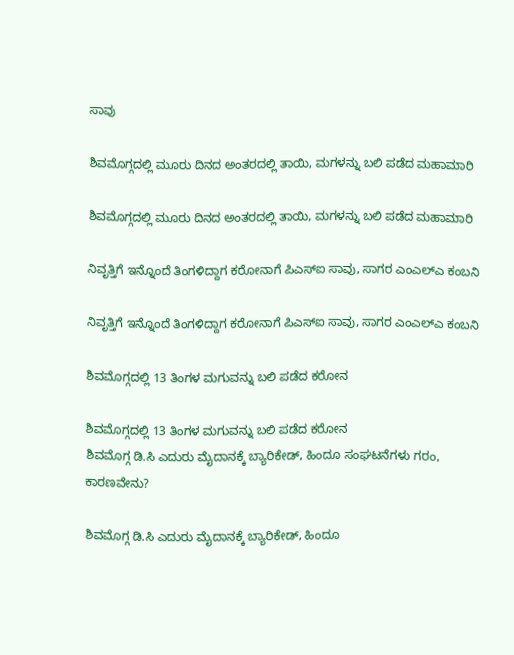ಸಾವು

ಶಿವಮೊಗ್ಗದಲ್ಲಿ ಮೂರು ದಿನದ ಅಂತರದಲ್ಲಿ ತಾಯಿ, ಮಗಳನ್ನು ಬಲಿ ಪಡೆದ ಮಹಾಮಾರಿ

ಶಿವಮೊಗ್ಗದಲ್ಲಿ ಮೂರು ದಿನದ ಅಂತರದಲ್ಲಿ ತಾಯಿ, ಮಗಳನ್ನು ಬಲಿ ಪಡೆದ ಮಹಾಮಾರಿ

ನಿವೃತ್ತಿಗೆ ಇನ್ನೊಂದೆ ತಿಂಗಳಿದ್ದಾಗ ಕರೋನಾಗೆ ಪಿಎಸ್ಐ ಸಾವು, ಸಾಗರ ಎಂಎಲ್ಎ ಕಂಬನಿ

ನಿವೃತ್ತಿಗೆ ಇನ್ನೊಂದೆ ತಿಂಗಳಿದ್ದಾಗ ಕರೋನಾಗೆ ಪಿಎಸ್ಐ ಸಾವು, ಸಾಗರ ಎಂಎಲ್ಎ ಕಂಬನಿ

ಶಿವಮೊಗ್ಗದಲ್ಲಿ 13 ತಿಂಗಳ ಮಗುವನ್ನು ಬಲಿ ಪಡೆದ ಕರೋನ

ಶಿವಮೊಗ್ಗದಲ್ಲಿ 13 ತಿಂಗಳ ಮಗುವನ್ನು ಬಲಿ ಪಡೆದ ಕರೋನ
ಶಿವಮೊಗ್ಗ ಡಿ.ಸಿ ಎದುರು ಮೈದಾನಕ್ಕೆ ಬ್ಯಾರಿಕೇಡ್‌, ಹಿಂದೂ ಸಂಘಟನೆಗಳು ಗರಂ, ಕಾರಣವೇನು?

ಶಿವಮೊಗ್ಗ ಡಿ.ಸಿ ಎದುರು ಮೈದಾನಕ್ಕೆ ಬ್ಯಾರಿಕೇಡ್‌, ಹಿಂದೂ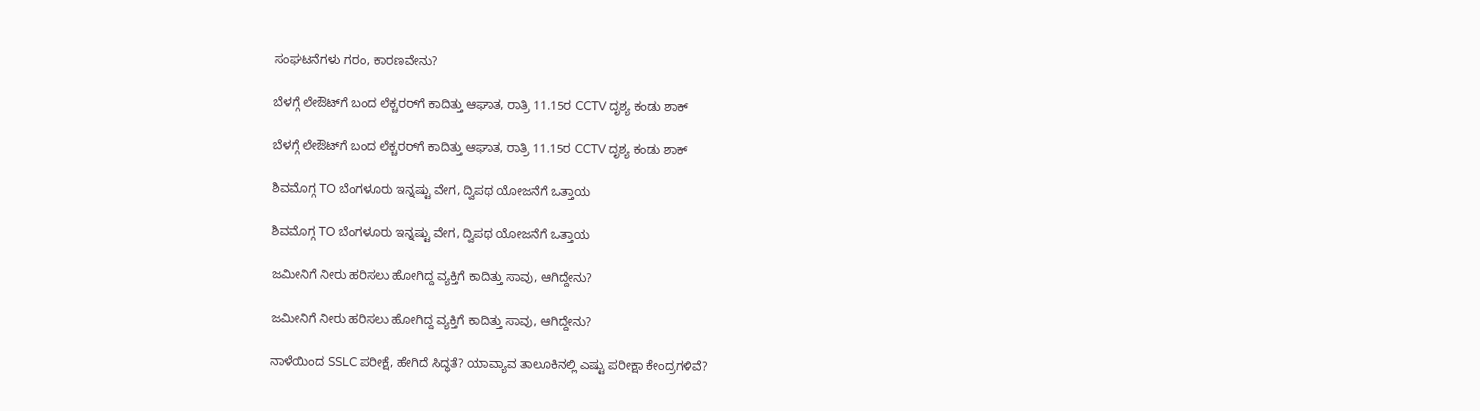ಸಂಘಟನೆಗಳು ಗರಂ, ಕಾರಣವೇನು?

ಬೆಳಗ್ಗೆ ಲೇಔಟ್‌ಗೆ ಬಂದ ಲೆಕ್ಚರರ್‌ಗೆ ಕಾದಿತ್ತು ಆಘಾತ, ರಾತ್ರಿ 11.15ರ CCTV ದೃಶ್ಯ ಕಂಡು ಶಾಕ್‌

ಬೆಳಗ್ಗೆ ಲೇಔಟ್‌ಗೆ ಬಂದ ಲೆಕ್ಚರರ್‌ಗೆ ಕಾದಿತ್ತು ಆಘಾತ, ರಾತ್ರಿ 11.15ರ CCTV ದೃಶ್ಯ ಕಂಡು ಶಾಕ್‌

ಶಿವಮೊಗ್ಗ TO ಬೆಂಗಳೂರು ಇನ್ನಷ್ಟು ವೇಗ, ದ್ವಿಪಥ ಯೋಜನೆಗೆ ಒತ್ತಾಯ

ಶಿವಮೊಗ್ಗ TO ಬೆಂಗಳೂರು ಇನ್ನಷ್ಟು ವೇಗ, ದ್ವಿಪಥ ಯೋಜನೆಗೆ ಒತ್ತಾಯ

ಜಮೀನಿಗೆ ನೀರು ಹರಿಸಲು ಹೋಗಿದ್ದ ವ್ಯಕ್ತಿಗೆ ಕಾದಿತ್ತು ಸಾವು, ಆಗಿದ್ದೇನು?

ಜಮೀನಿಗೆ ನೀರು ಹರಿಸಲು ಹೋಗಿದ್ದ ವ್ಯಕ್ತಿಗೆ ಕಾದಿತ್ತು ಸಾವು, ಆಗಿದ್ದೇನು?

ನಾಳೆಯಿಂದ SSLC ಪರೀಕ್ಷೆ, ಹೇಗಿದೆ ಸಿದ್ಧತೆ? ಯಾವ್ಯಾವ ತಾಲೂಕಿನಲ್ಲಿ ಎಷ್ಟು ಪರೀಕ್ಷಾ ಕೇಂದ್ರಗಳಿವೆ?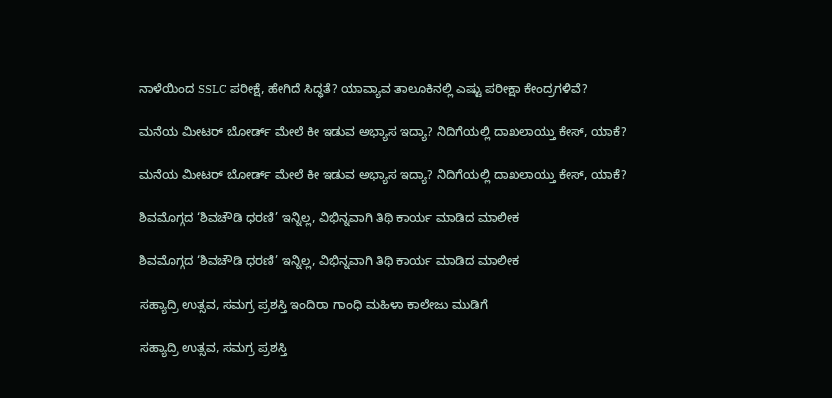ನಾಳೆಯಿಂದ SSLC ಪರೀಕ್ಷೆ, ಹೇಗಿದೆ ಸಿದ್ಧತೆ? ಯಾವ್ಯಾವ ತಾಲೂಕಿನಲ್ಲಿ ಎಷ್ಟು ಪರೀಕ್ಷಾ ಕೇಂದ್ರಗಳಿವೆ?

ಮನೆಯ ಮೀಟರ್ ಬೋರ್ಡ್ ಮೇಲೆ ಕೀ ಇಡುವ ಅಭ್ಯಾಸ ಇದ್ಯಾ? ನಿದಿಗೆಯಲ್ಲಿ ದಾಖಲಾಯ್ತು ಕೇಸ್‌, ಯಾಕೆ?

ಮನೆಯ ಮೀಟರ್ ಬೋರ್ಡ್ ಮೇಲೆ ಕೀ ಇಡುವ ಅಭ್ಯಾಸ ಇದ್ಯಾ? ನಿದಿಗೆಯಲ್ಲಿ ದಾಖಲಾಯ್ತು ಕೇಸ್‌, ಯಾಕೆ?

ಶಿವಮೊಗ್ಗದ ‘ಶಿವಚೌಡಿ ಧರಣಿ’ ಇನ್ನಿಲ್ಲ, ವಿಭಿನ್ನವಾಗಿ ತಿಥಿ ಕಾರ್ಯ ಮಾಡಿದ ಮಾಲೀಕ

ಶಿವಮೊಗ್ಗದ ‘ಶಿವಚೌಡಿ ಧರಣಿ’ ಇನ್ನಿಲ್ಲ, ವಿಭಿನ್ನವಾಗಿ ತಿಥಿ ಕಾರ್ಯ ಮಾಡಿದ ಮಾಲೀಕ

ಸಹ್ಯಾದ್ರಿ ಉತ್ಸವ, ಸಮಗ್ರ ಪ್ರಶಸ್ತಿ ಇಂದಿರಾ ಗಾಂಧಿ ಮಹಿಳಾ ಕಾಲೇಜು ಮುಡಿಗೆ

ಸಹ್ಯಾದ್ರಿ ಉತ್ಸವ, ಸಮಗ್ರ ಪ್ರಶಸ್ತಿ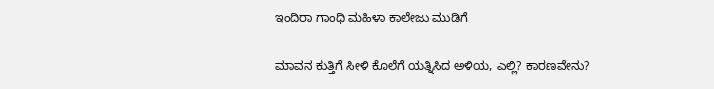ಇಂದಿರಾ ಗಾಂಧಿ ಮಹಿಳಾ ಕಾಲೇಜು ಮುಡಿಗೆ

ಮಾವನ ಕುತ್ತಿಗೆ ಸೀಳಿ ಕೊಲೆಗೆ ಯತ್ನಿಸಿದ ಅಳಿಯ, ಎಲ್ಲಿ? ಕಾರಣವೇನು?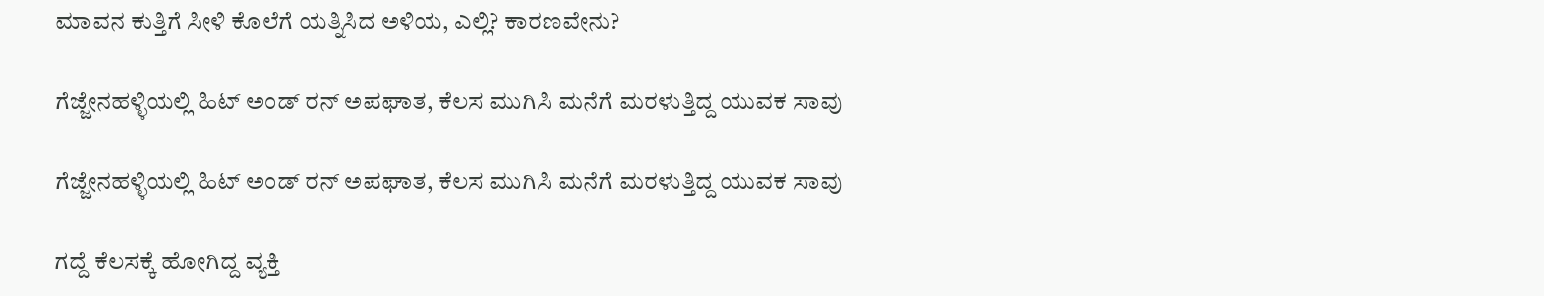ಮಾವನ ಕುತ್ತಿಗೆ ಸೀಳಿ ಕೊಲೆಗೆ ಯತ್ನಿಸಿದ ಅಳಿಯ, ಎಲ್ಲಿ? ಕಾರಣವೇನು?

ಗೆಜ್ಜೇನಹಳ್ಳಿಯಲ್ಲಿ ಹಿಟ್ ಅಂಡ್ ರನ್ ಅಪಘಾತ, ಕೆಲಸ ಮುಗಿಸಿ ಮನೆಗೆ ಮರಳುತ್ತಿದ್ದ ಯುವಕ ಸಾವು

ಗೆಜ್ಜೇನಹಳ್ಳಿಯಲ್ಲಿ ಹಿಟ್ ಅಂಡ್ ರನ್ ಅಪಘಾತ, ಕೆಲಸ ಮುಗಿಸಿ ಮನೆಗೆ ಮರಳುತ್ತಿದ್ದ ಯುವಕ ಸಾವು

ಗದ್ದೆ ಕೆಲಸಕ್ಕೆ ಹೋಗಿದ್ದ ವ್ಯಕ್ತಿ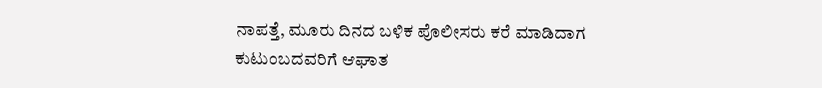ನಾಪತ್ತೆ, ಮೂರು ದಿನದ ಬಳಿಕ ಪೊಲೀಸರು ಕರೆ ಮಾಡಿದಾಗ ಕುಟುಂಬದವರಿಗೆ ಆಘಾತ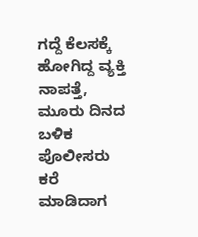ಗದ್ದೆ ಕೆಲಸಕ್ಕೆ ಹೋಗಿದ್ದ ವ್ಯಕ್ತಿ ನಾಪತ್ತೆ, ಮೂರು ದಿನದ ಬಳಿಕ ಪೊಲೀಸರು ಕರೆ ಮಾಡಿದಾಗ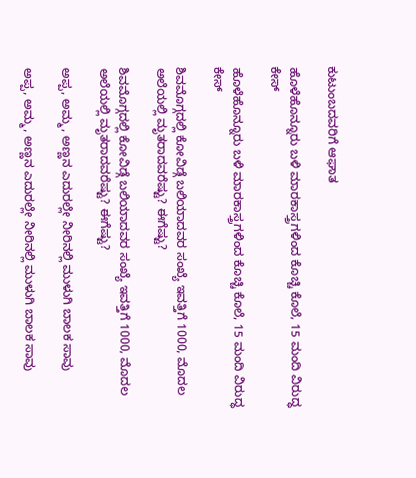ಕುಟುಂಬದವರಿಗೆ ಆಘಾತ

ಹೊಳೆಹೊನ್ನೂರು ಬಳಿ ಮಾರಕಾಸ್ತ್ರಗಳಿಂದ ಕೊಚ್ಚಿ ಕೊಲೆ, 15 ಮಂದಿ ವಿರುದ್ಧ ಕೇಸ್

ಹೊಳೆಹೊನ್ನೂರು ಬಳಿ ಮಾರಕಾಸ್ತ್ರಗಳಿಂದ ಕೊಚ್ಚಿ ಕೊಲೆ, 15 ಮಂದಿ ವಿರುದ್ಧ ಕೇಸ್

ಶಿವಮೊಗ್ಗದಲ್ಲಿ ಕೋವಿಡ್ಗೆ ಬಲಿಯಾದವರ ಸಂಖ್ಯೆ ಇವತ್ತಿಗೆ 1000, ಮೊದಲ ಅಲೆಯಲ್ಲಿ ಮೃತರಾದವರೆಷ್ಟು? ಈಗೆಷ್ಟು?

ಶಿವಮೊಗ್ಗದಲ್ಲಿ ಕೋವಿಡ್ಗೆ ಬಲಿಯಾದವರ ಸಂಖ್ಯೆ ಇವತ್ತಿಗೆ 1000, ಮೊದಲ ಅಲೆಯಲ್ಲಿ ಮೃತರಾದವರೆಷ್ಟು? ಈಗೆಷ್ಟು?

ಅಪ್ಪ, ಅಮ್ಮ, ಅಣ್ಣನ ಎದುರಲ್ಲೇ ನೀರಿನಲ್ಲಿ ಮುಳುಗಿ ಬಾಲಕ ಸಾವು

ಅಪ್ಪ, ಅಮ್ಮ, ಅಣ್ಣನ ಎದುರಲ್ಲೇ ನೀರಿನಲ್ಲಿ ಮುಳುಗಿ ಬಾಲಕ ಸಾವು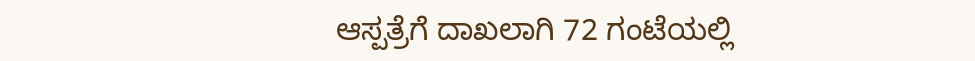ಆಸ್ಪತ್ರೆಗೆ ದಾಖಲಾಗಿ 72 ಗಂಟೆಯಲ್ಲಿ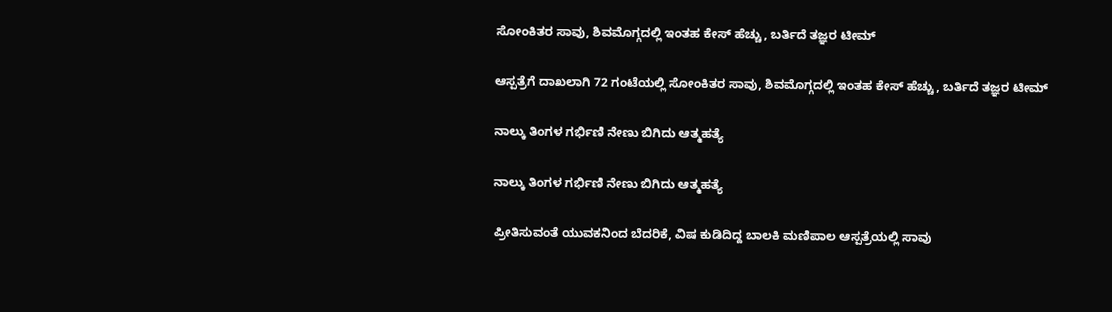ಸೋಂಕಿತರ ಸಾವು, ಶಿವಮೊಗ್ಗದಲ್ಲಿ ಇಂತಹ ಕೇಸ್ ಹೆಚ್ಚು, ಬರ್ತಿದೆ ತಜ್ಞರ ಟೀಮ್

ಆಸ್ಪತ್ರೆಗೆ ದಾಖಲಾಗಿ 72 ಗಂಟೆಯಲ್ಲಿ ಸೋಂಕಿತರ ಸಾವು, ಶಿವಮೊಗ್ಗದಲ್ಲಿ ಇಂತಹ ಕೇಸ್ ಹೆಚ್ಚು, ಬರ್ತಿದೆ ತಜ್ಞರ ಟೀಮ್

ನಾಲ್ಕು ತಿಂಗಳ ಗರ್ಭಿಣಿ ನೇಣು ಬಿಗಿದು ಆತ್ಮಹತ್ಯೆ

ನಾಲ್ಕು ತಿಂಗಳ ಗರ್ಭಿಣಿ ನೇಣು ಬಿಗಿದು ಆತ್ಮಹತ್ಯೆ

ಪ್ರೀತಿಸುವಂತೆ ಯುವಕನಿಂದ ಬೆದರಿಕೆ, ವಿಷ ಕುಡಿದಿದ್ದ ಬಾಲಕಿ ಮಣಿಪಾಲ ಆಸ್ಪತ್ರೆಯಲ್ಲಿ ಸಾವು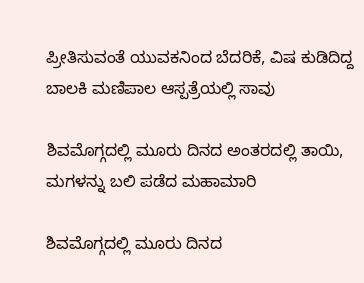ಪ್ರೀತಿಸುವಂತೆ ಯುವಕನಿಂದ ಬೆದರಿಕೆ, ವಿಷ ಕುಡಿದಿದ್ದ ಬಾಲಕಿ ಮಣಿಪಾಲ ಆಸ್ಪತ್ರೆಯಲ್ಲಿ ಸಾವು

ಶಿವಮೊಗ್ಗದಲ್ಲಿ ಮೂರು ದಿನದ ಅಂತರದಲ್ಲಿ ತಾಯಿ, ಮಗಳನ್ನು ಬಲಿ ಪಡೆದ ಮಹಾಮಾರಿ

ಶಿವಮೊಗ್ಗದಲ್ಲಿ ಮೂರು ದಿನದ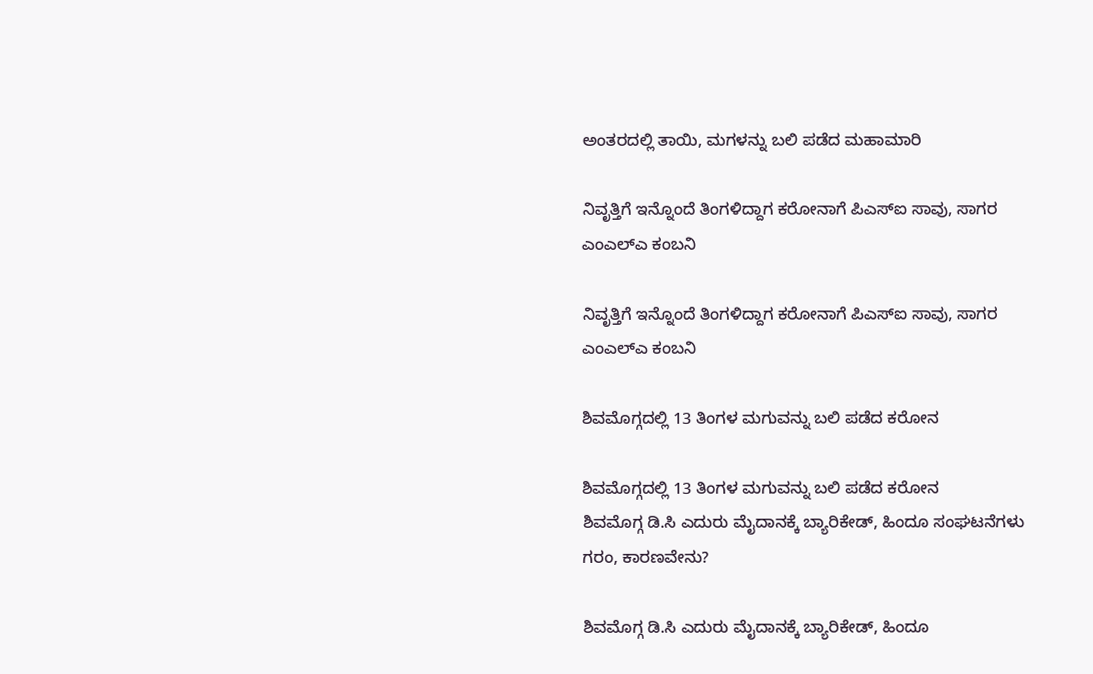ಅಂತರದಲ್ಲಿ ತಾಯಿ, ಮಗಳನ್ನು ಬಲಿ ಪಡೆದ ಮಹಾಮಾರಿ

ನಿವೃತ್ತಿಗೆ ಇನ್ನೊಂದೆ ತಿಂಗಳಿದ್ದಾಗ ಕರೋನಾಗೆ ಪಿಎಸ್ಐ ಸಾವು, ಸಾಗರ ಎಂಎಲ್ಎ ಕಂಬನಿ

ನಿವೃತ್ತಿಗೆ ಇನ್ನೊಂದೆ ತಿಂಗಳಿದ್ದಾಗ ಕರೋನಾಗೆ ಪಿಎಸ್ಐ ಸಾವು, ಸಾಗರ ಎಂಎಲ್ಎ ಕಂಬನಿ

ಶಿವಮೊಗ್ಗದಲ್ಲಿ 13 ತಿಂಗಳ ಮಗುವನ್ನು ಬಲಿ ಪಡೆದ ಕರೋನ

ಶಿವಮೊಗ್ಗದಲ್ಲಿ 13 ತಿಂಗಳ ಮಗುವನ್ನು ಬಲಿ ಪಡೆದ ಕರೋನ
ಶಿವಮೊಗ್ಗ ಡಿ.ಸಿ ಎದುರು ಮೈದಾನಕ್ಕೆ ಬ್ಯಾರಿಕೇಡ್‌, ಹಿಂದೂ ಸಂಘಟನೆಗಳು ಗರಂ, ಕಾರಣವೇನು?

ಶಿವಮೊಗ್ಗ ಡಿ.ಸಿ ಎದುರು ಮೈದಾನಕ್ಕೆ ಬ್ಯಾರಿಕೇಡ್‌, ಹಿಂದೂ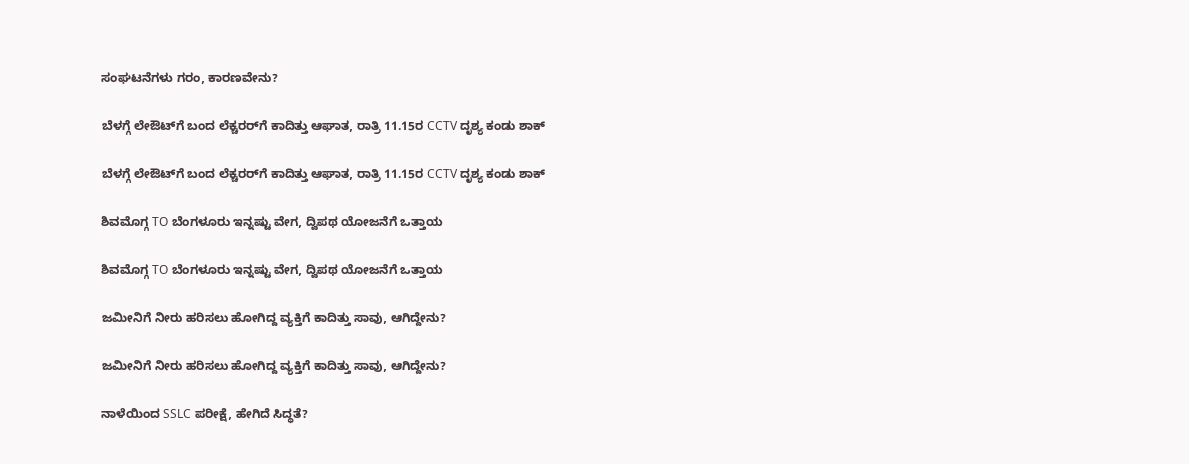ಸಂಘಟನೆಗಳು ಗರಂ, ಕಾರಣವೇನು?

ಬೆಳಗ್ಗೆ ಲೇಔಟ್‌ಗೆ ಬಂದ ಲೆಕ್ಚರರ್‌ಗೆ ಕಾದಿತ್ತು ಆಘಾತ, ರಾತ್ರಿ 11.15ರ CCTV ದೃಶ್ಯ ಕಂಡು ಶಾಕ್‌

ಬೆಳಗ್ಗೆ ಲೇಔಟ್‌ಗೆ ಬಂದ ಲೆಕ್ಚರರ್‌ಗೆ ಕಾದಿತ್ತು ಆಘಾತ, ರಾತ್ರಿ 11.15ರ CCTV ದೃಶ್ಯ ಕಂಡು ಶಾಕ್‌

ಶಿವಮೊಗ್ಗ TO ಬೆಂಗಳೂರು ಇನ್ನಷ್ಟು ವೇಗ, ದ್ವಿಪಥ ಯೋಜನೆಗೆ ಒತ್ತಾಯ

ಶಿವಮೊಗ್ಗ TO ಬೆಂಗಳೂರು ಇನ್ನಷ್ಟು ವೇಗ, ದ್ವಿಪಥ ಯೋಜನೆಗೆ ಒತ್ತಾಯ

ಜಮೀನಿಗೆ ನೀರು ಹರಿಸಲು ಹೋಗಿದ್ದ ವ್ಯಕ್ತಿಗೆ ಕಾದಿತ್ತು ಸಾವು, ಆಗಿದ್ದೇನು?

ಜಮೀನಿಗೆ ನೀರು ಹರಿಸಲು ಹೋಗಿದ್ದ ವ್ಯಕ್ತಿಗೆ ಕಾದಿತ್ತು ಸಾವು, ಆಗಿದ್ದೇನು?

ನಾಳೆಯಿಂದ SSLC ಪರೀಕ್ಷೆ, ಹೇಗಿದೆ ಸಿದ್ಧತೆ?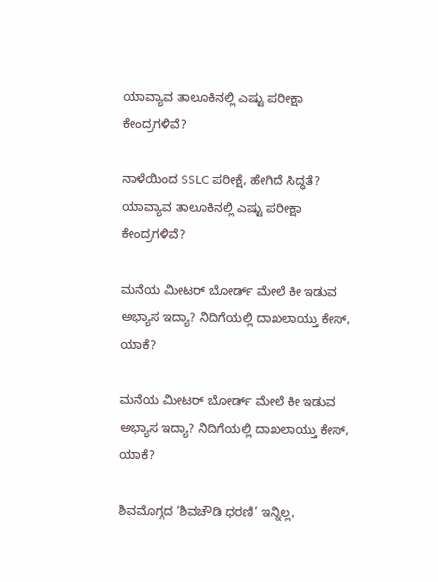ಯಾವ್ಯಾವ ತಾಲೂಕಿನಲ್ಲಿ ಎಷ್ಟು ಪರೀಕ್ಷಾ ಕೇಂದ್ರಗಳಿವೆ?

ನಾಳೆಯಿಂದ SSLC ಪರೀಕ್ಷೆ, ಹೇಗಿದೆ ಸಿದ್ಧತೆ? ಯಾವ್ಯಾವ ತಾಲೂಕಿನಲ್ಲಿ ಎಷ್ಟು ಪರೀಕ್ಷಾ ಕೇಂದ್ರಗಳಿವೆ?

ಮನೆಯ ಮೀಟರ್ ಬೋರ್ಡ್ ಮೇಲೆ ಕೀ ಇಡುವ ಅಭ್ಯಾಸ ಇದ್ಯಾ? ನಿದಿಗೆಯಲ್ಲಿ ದಾಖಲಾಯ್ತು ಕೇಸ್‌, ಯಾಕೆ?

ಮನೆಯ ಮೀಟರ್ ಬೋರ್ಡ್ ಮೇಲೆ ಕೀ ಇಡುವ ಅಭ್ಯಾಸ ಇದ್ಯಾ? ನಿದಿಗೆಯಲ್ಲಿ ದಾಖಲಾಯ್ತು ಕೇಸ್‌, ಯಾಕೆ?

ಶಿವಮೊಗ್ಗದ ‘ಶಿವಚೌಡಿ ಧರಣಿ’ ಇನ್ನಿಲ್ಲ,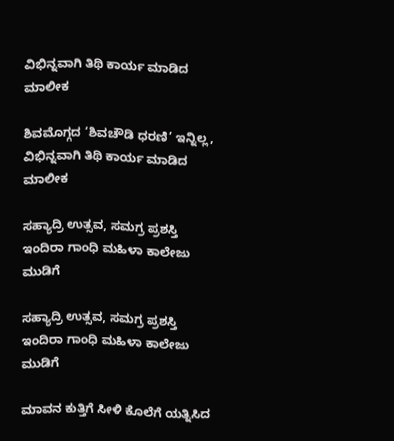ವಿಭಿನ್ನವಾಗಿ ತಿಥಿ ಕಾರ್ಯ ಮಾಡಿದ ಮಾಲೀಕ

ಶಿವಮೊಗ್ಗದ ‘ಶಿವಚೌಡಿ ಧರಣಿ’ ಇನ್ನಿಲ್ಲ, ವಿಭಿನ್ನವಾಗಿ ತಿಥಿ ಕಾರ್ಯ ಮಾಡಿದ ಮಾಲೀಕ

ಸಹ್ಯಾದ್ರಿ ಉತ್ಸವ, ಸಮಗ್ರ ಪ್ರಶಸ್ತಿ ಇಂದಿರಾ ಗಾಂಧಿ ಮಹಿಳಾ ಕಾಲೇಜು ಮುಡಿಗೆ

ಸಹ್ಯಾದ್ರಿ ಉತ್ಸವ, ಸಮಗ್ರ ಪ್ರಶಸ್ತಿ ಇಂದಿರಾ ಗಾಂಧಿ ಮಹಿಳಾ ಕಾಲೇಜು ಮುಡಿಗೆ

ಮಾವನ ಕುತ್ತಿಗೆ ಸೀಳಿ ಕೊಲೆಗೆ ಯತ್ನಿಸಿದ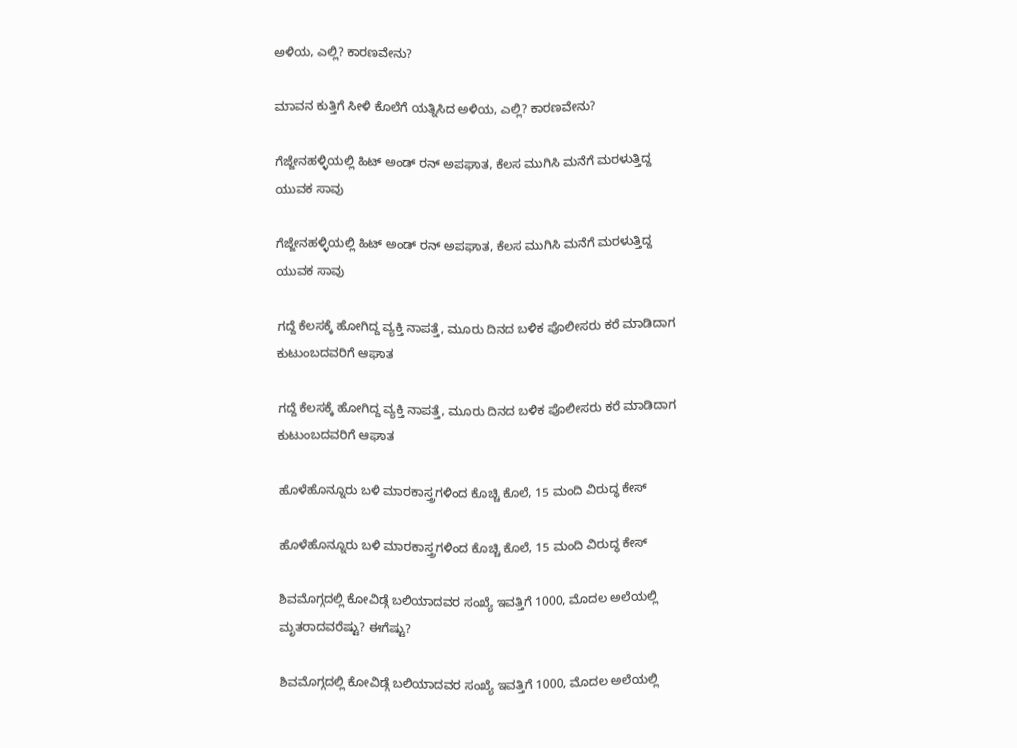ಅಳಿಯ, ಎಲ್ಲಿ? ಕಾರಣವೇನು?

ಮಾವನ ಕುತ್ತಿಗೆ ಸೀಳಿ ಕೊಲೆಗೆ ಯತ್ನಿಸಿದ ಅಳಿಯ, ಎಲ್ಲಿ? ಕಾರಣವೇನು?

ಗೆಜ್ಜೇನಹಳ್ಳಿಯಲ್ಲಿ ಹಿಟ್ ಅಂಡ್ ರನ್ ಅಪಘಾತ, ಕೆಲಸ ಮುಗಿಸಿ ಮನೆಗೆ ಮರಳುತ್ತಿದ್ದ ಯುವಕ ಸಾವು

ಗೆಜ್ಜೇನಹಳ್ಳಿಯಲ್ಲಿ ಹಿಟ್ ಅಂಡ್ ರನ್ ಅಪಘಾತ, ಕೆಲಸ ಮುಗಿಸಿ ಮನೆಗೆ ಮರಳುತ್ತಿದ್ದ ಯುವಕ ಸಾವು

ಗದ್ದೆ ಕೆಲಸಕ್ಕೆ ಹೋಗಿದ್ದ ವ್ಯಕ್ತಿ ನಾಪತ್ತೆ, ಮೂರು ದಿನದ ಬಳಿಕ ಪೊಲೀಸರು ಕರೆ ಮಾಡಿದಾಗ ಕುಟುಂಬದವರಿಗೆ ಆಘಾತ

ಗದ್ದೆ ಕೆಲಸಕ್ಕೆ ಹೋಗಿದ್ದ ವ್ಯಕ್ತಿ ನಾಪತ್ತೆ, ಮೂರು ದಿನದ ಬಳಿಕ ಪೊಲೀಸರು ಕರೆ ಮಾಡಿದಾಗ ಕುಟುಂಬದವರಿಗೆ ಆಘಾತ

ಹೊಳೆಹೊನ್ನೂರು ಬಳಿ ಮಾರಕಾಸ್ತ್ರಗಳಿಂದ ಕೊಚ್ಚಿ ಕೊಲೆ, 15 ಮಂದಿ ವಿರುದ್ಧ ಕೇಸ್

ಹೊಳೆಹೊನ್ನೂರು ಬಳಿ ಮಾರಕಾಸ್ತ್ರಗಳಿಂದ ಕೊಚ್ಚಿ ಕೊಲೆ, 15 ಮಂದಿ ವಿರುದ್ಧ ಕೇಸ್

ಶಿವಮೊಗ್ಗದಲ್ಲಿ ಕೋವಿಡ್ಗೆ ಬಲಿಯಾದವರ ಸಂಖ್ಯೆ ಇವತ್ತಿಗೆ 1000, ಮೊದಲ ಅಲೆಯಲ್ಲಿ ಮೃತರಾದವರೆಷ್ಟು? ಈಗೆಷ್ಟು?

ಶಿವಮೊಗ್ಗದಲ್ಲಿ ಕೋವಿಡ್ಗೆ ಬಲಿಯಾದವರ ಸಂಖ್ಯೆ ಇವತ್ತಿಗೆ 1000, ಮೊದಲ ಅಲೆಯಲ್ಲಿ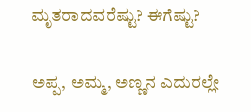ಮೃತರಾದವರೆಷ್ಟು? ಈಗೆಷ್ಟು?

ಅಪ್ಪ, ಅಮ್ಮ, ಅಣ್ಣನ ಎದುರಲ್ಲೇ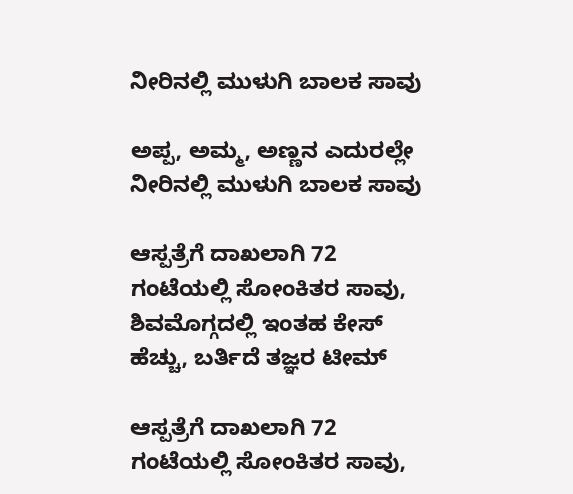ನೀರಿನಲ್ಲಿ ಮುಳುಗಿ ಬಾಲಕ ಸಾವು

ಅಪ್ಪ, ಅಮ್ಮ, ಅಣ್ಣನ ಎದುರಲ್ಲೇ ನೀರಿನಲ್ಲಿ ಮುಳುಗಿ ಬಾಲಕ ಸಾವು

ಆಸ್ಪತ್ರೆಗೆ ದಾಖಲಾಗಿ 72 ಗಂಟೆಯಲ್ಲಿ ಸೋಂಕಿತರ ಸಾವು, ಶಿವಮೊಗ್ಗದಲ್ಲಿ ಇಂತಹ ಕೇಸ್ ಹೆಚ್ಚು, ಬರ್ತಿದೆ ತಜ್ಞರ ಟೀಮ್

ಆಸ್ಪತ್ರೆಗೆ ದಾಖಲಾಗಿ 72 ಗಂಟೆಯಲ್ಲಿ ಸೋಂಕಿತರ ಸಾವು,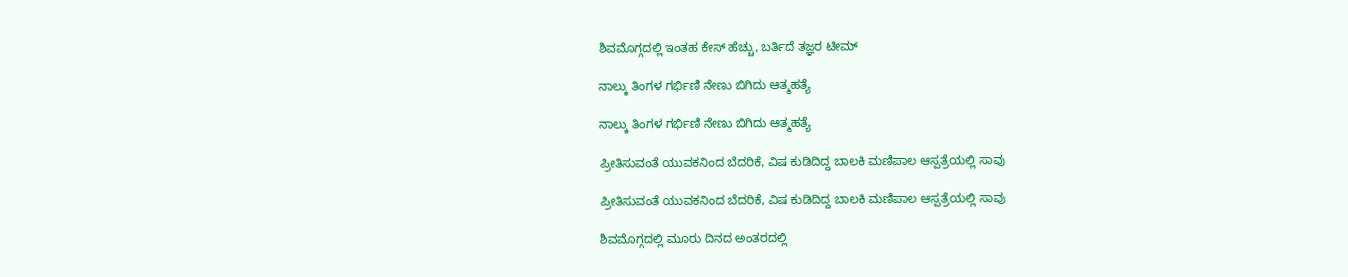ಶಿವಮೊಗ್ಗದಲ್ಲಿ ಇಂತಹ ಕೇಸ್ ಹೆಚ್ಚು, ಬರ್ತಿದೆ ತಜ್ಞರ ಟೀಮ್

ನಾಲ್ಕು ತಿಂಗಳ ಗರ್ಭಿಣಿ ನೇಣು ಬಿಗಿದು ಆತ್ಮಹತ್ಯೆ

ನಾಲ್ಕು ತಿಂಗಳ ಗರ್ಭಿಣಿ ನೇಣು ಬಿಗಿದು ಆತ್ಮಹತ್ಯೆ

ಪ್ರೀತಿಸುವಂತೆ ಯುವಕನಿಂದ ಬೆದರಿಕೆ, ವಿಷ ಕುಡಿದಿದ್ದ ಬಾಲಕಿ ಮಣಿಪಾಲ ಆಸ್ಪತ್ರೆಯಲ್ಲಿ ಸಾವು

ಪ್ರೀತಿಸುವಂತೆ ಯುವಕನಿಂದ ಬೆದರಿಕೆ, ವಿಷ ಕುಡಿದಿದ್ದ ಬಾಲಕಿ ಮಣಿಪಾಲ ಆಸ್ಪತ್ರೆಯಲ್ಲಿ ಸಾವು

ಶಿವಮೊಗ್ಗದಲ್ಲಿ ಮೂರು ದಿನದ ಅಂತರದಲ್ಲಿ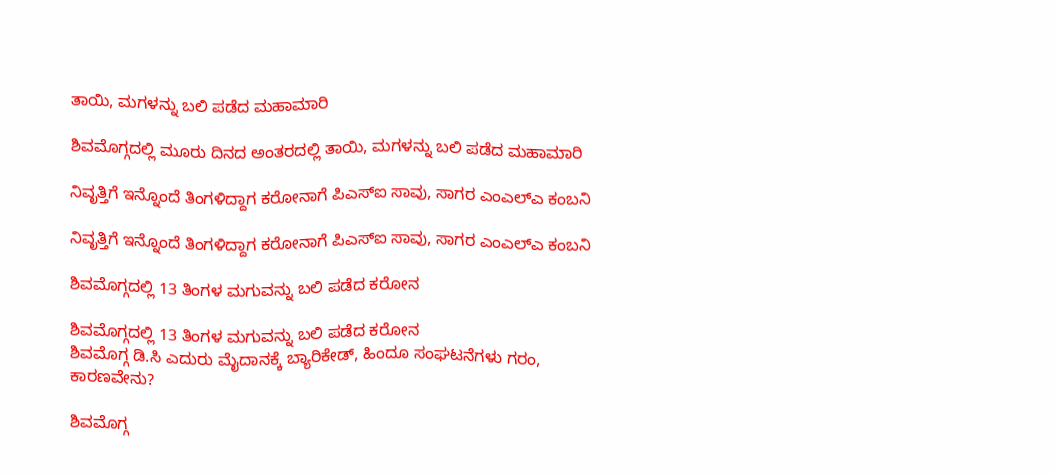ತಾಯಿ, ಮಗಳನ್ನು ಬಲಿ ಪಡೆದ ಮಹಾಮಾರಿ

ಶಿವಮೊಗ್ಗದಲ್ಲಿ ಮೂರು ದಿನದ ಅಂತರದಲ್ಲಿ ತಾಯಿ, ಮಗಳನ್ನು ಬಲಿ ಪಡೆದ ಮಹಾಮಾರಿ

ನಿವೃತ್ತಿಗೆ ಇನ್ನೊಂದೆ ತಿಂಗಳಿದ್ದಾಗ ಕರೋನಾಗೆ ಪಿಎಸ್ಐ ಸಾವು, ಸಾಗರ ಎಂಎಲ್ಎ ಕಂಬನಿ

ನಿವೃತ್ತಿಗೆ ಇನ್ನೊಂದೆ ತಿಂಗಳಿದ್ದಾಗ ಕರೋನಾಗೆ ಪಿಎಸ್ಐ ಸಾವು, ಸಾಗರ ಎಂಎಲ್ಎ ಕಂಬನಿ

ಶಿವಮೊಗ್ಗದಲ್ಲಿ 13 ತಿಂಗಳ ಮಗುವನ್ನು ಬಲಿ ಪಡೆದ ಕರೋನ

ಶಿವಮೊಗ್ಗದಲ್ಲಿ 13 ತಿಂಗಳ ಮಗುವನ್ನು ಬಲಿ ಪಡೆದ ಕರೋನ
ಶಿವಮೊಗ್ಗ ಡಿ.ಸಿ ಎದುರು ಮೈದಾನಕ್ಕೆ ಬ್ಯಾರಿಕೇಡ್‌, ಹಿಂದೂ ಸಂಘಟನೆಗಳು ಗರಂ, ಕಾರಣವೇನು?

ಶಿವಮೊಗ್ಗ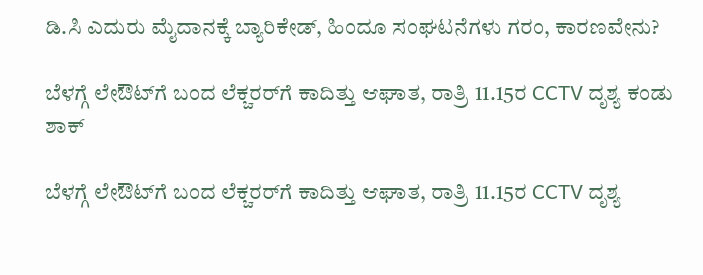ಡಿ.ಸಿ ಎದುರು ಮೈದಾನಕ್ಕೆ ಬ್ಯಾರಿಕೇಡ್‌, ಹಿಂದೂ ಸಂಘಟನೆಗಳು ಗರಂ, ಕಾರಣವೇನು?

ಬೆಳಗ್ಗೆ ಲೇಔಟ್‌ಗೆ ಬಂದ ಲೆಕ್ಚರರ್‌ಗೆ ಕಾದಿತ್ತು ಆಘಾತ, ರಾತ್ರಿ 11.15ರ CCTV ದೃಶ್ಯ ಕಂಡು ಶಾಕ್‌

ಬೆಳಗ್ಗೆ ಲೇಔಟ್‌ಗೆ ಬಂದ ಲೆಕ್ಚರರ್‌ಗೆ ಕಾದಿತ್ತು ಆಘಾತ, ರಾತ್ರಿ 11.15ರ CCTV ದೃಶ್ಯ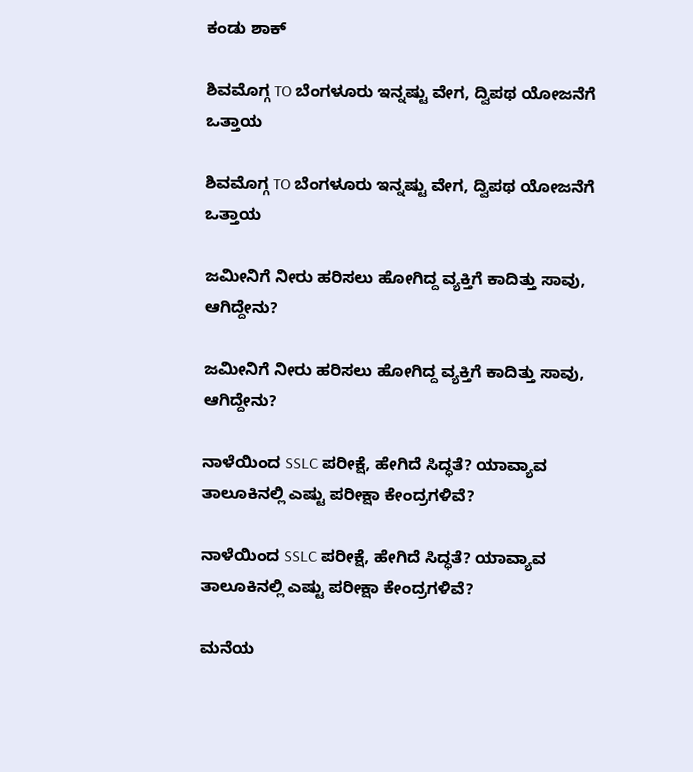ಕಂಡು ಶಾಕ್‌

ಶಿವಮೊಗ್ಗ TO ಬೆಂಗಳೂರು ಇನ್ನಷ್ಟು ವೇಗ, ದ್ವಿಪಥ ಯೋಜನೆಗೆ ಒತ್ತಾಯ

ಶಿವಮೊಗ್ಗ TO ಬೆಂಗಳೂರು ಇನ್ನಷ್ಟು ವೇಗ, ದ್ವಿಪಥ ಯೋಜನೆಗೆ ಒತ್ತಾಯ

ಜಮೀನಿಗೆ ನೀರು ಹರಿಸಲು ಹೋಗಿದ್ದ ವ್ಯಕ್ತಿಗೆ ಕಾದಿತ್ತು ಸಾವು, ಆಗಿದ್ದೇನು?

ಜಮೀನಿಗೆ ನೀರು ಹರಿಸಲು ಹೋಗಿದ್ದ ವ್ಯಕ್ತಿಗೆ ಕಾದಿತ್ತು ಸಾವು, ಆಗಿದ್ದೇನು?

ನಾಳೆಯಿಂದ SSLC ಪರೀಕ್ಷೆ, ಹೇಗಿದೆ ಸಿದ್ಧತೆ? ಯಾವ್ಯಾವ ತಾಲೂಕಿನಲ್ಲಿ ಎಷ್ಟು ಪರೀಕ್ಷಾ ಕೇಂದ್ರಗಳಿವೆ?

ನಾಳೆಯಿಂದ SSLC ಪರೀಕ್ಷೆ, ಹೇಗಿದೆ ಸಿದ್ಧತೆ? ಯಾವ್ಯಾವ ತಾಲೂಕಿನಲ್ಲಿ ಎಷ್ಟು ಪರೀಕ್ಷಾ ಕೇಂದ್ರಗಳಿವೆ?

ಮನೆಯ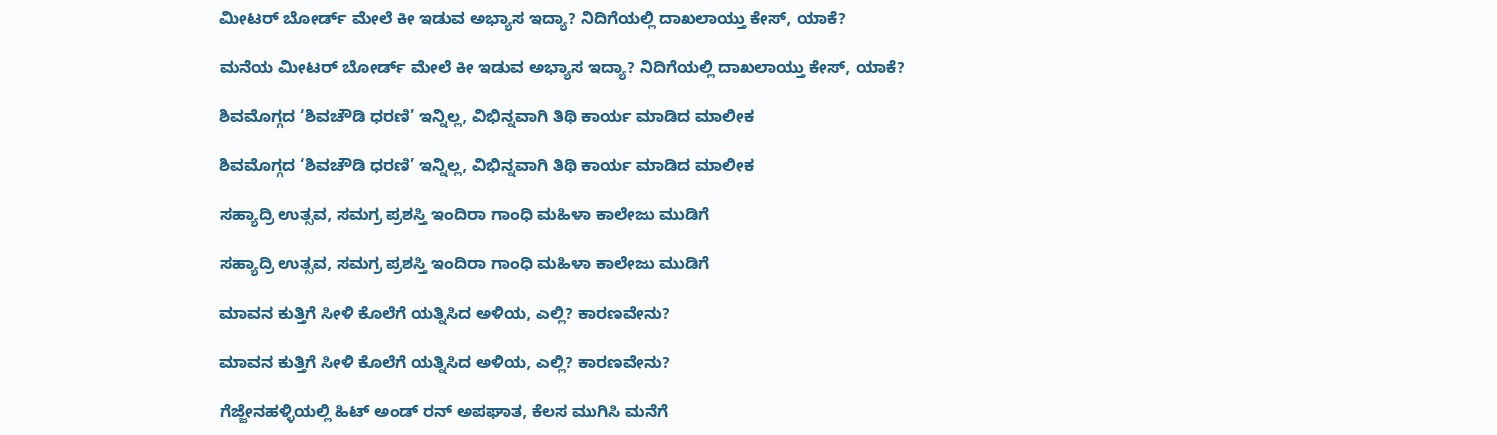ಮೀಟರ್ ಬೋರ್ಡ್ ಮೇಲೆ ಕೀ ಇಡುವ ಅಭ್ಯಾಸ ಇದ್ಯಾ? ನಿದಿಗೆಯಲ್ಲಿ ದಾಖಲಾಯ್ತು ಕೇಸ್‌, ಯಾಕೆ?

ಮನೆಯ ಮೀಟರ್ ಬೋರ್ಡ್ ಮೇಲೆ ಕೀ ಇಡುವ ಅಭ್ಯಾಸ ಇದ್ಯಾ? ನಿದಿಗೆಯಲ್ಲಿ ದಾಖಲಾಯ್ತು ಕೇಸ್‌, ಯಾಕೆ?

ಶಿವಮೊಗ್ಗದ ‘ಶಿವಚೌಡಿ ಧರಣಿ’ ಇನ್ನಿಲ್ಲ, ವಿಭಿನ್ನವಾಗಿ ತಿಥಿ ಕಾರ್ಯ ಮಾಡಿದ ಮಾಲೀಕ

ಶಿವಮೊಗ್ಗದ ‘ಶಿವಚೌಡಿ ಧರಣಿ’ ಇನ್ನಿಲ್ಲ, ವಿಭಿನ್ನವಾಗಿ ತಿಥಿ ಕಾರ್ಯ ಮಾಡಿದ ಮಾಲೀಕ

ಸಹ್ಯಾದ್ರಿ ಉತ್ಸವ, ಸಮಗ್ರ ಪ್ರಶಸ್ತಿ ಇಂದಿರಾ ಗಾಂಧಿ ಮಹಿಳಾ ಕಾಲೇಜು ಮುಡಿಗೆ

ಸಹ್ಯಾದ್ರಿ ಉತ್ಸವ, ಸಮಗ್ರ ಪ್ರಶಸ್ತಿ ಇಂದಿರಾ ಗಾಂಧಿ ಮಹಿಳಾ ಕಾಲೇಜು ಮುಡಿಗೆ

ಮಾವನ ಕುತ್ತಿಗೆ ಸೀಳಿ ಕೊಲೆಗೆ ಯತ್ನಿಸಿದ ಅಳಿಯ, ಎಲ್ಲಿ? ಕಾರಣವೇನು?

ಮಾವನ ಕುತ್ತಿಗೆ ಸೀಳಿ ಕೊಲೆಗೆ ಯತ್ನಿಸಿದ ಅಳಿಯ, ಎಲ್ಲಿ? ಕಾರಣವೇನು?

ಗೆಜ್ಜೇನಹಳ್ಳಿಯಲ್ಲಿ ಹಿಟ್ ಅಂಡ್ ರನ್ ಅಪಘಾತ, ಕೆಲಸ ಮುಗಿಸಿ ಮನೆಗೆ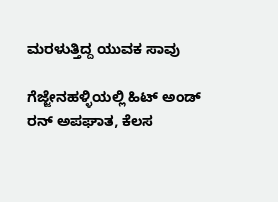ಮರಳುತ್ತಿದ್ದ ಯುವಕ ಸಾವು

ಗೆಜ್ಜೇನಹಳ್ಳಿಯಲ್ಲಿ ಹಿಟ್ ಅಂಡ್ ರನ್ ಅಪಘಾತ, ಕೆಲಸ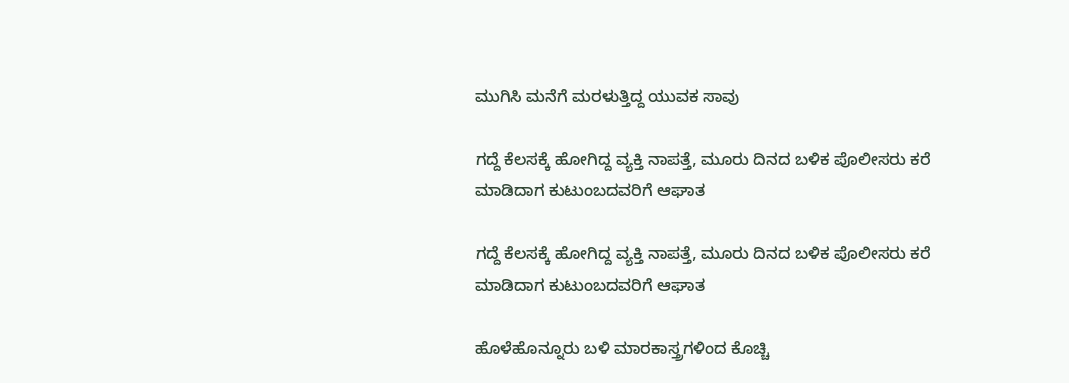ಮುಗಿಸಿ ಮನೆಗೆ ಮರಳುತ್ತಿದ್ದ ಯುವಕ ಸಾವು

ಗದ್ದೆ ಕೆಲಸಕ್ಕೆ ಹೋಗಿದ್ದ ವ್ಯಕ್ತಿ ನಾಪತ್ತೆ, ಮೂರು ದಿನದ ಬಳಿಕ ಪೊಲೀಸರು ಕರೆ ಮಾಡಿದಾಗ ಕುಟುಂಬದವರಿಗೆ ಆಘಾತ

ಗದ್ದೆ ಕೆಲಸಕ್ಕೆ ಹೋಗಿದ್ದ ವ್ಯಕ್ತಿ ನಾಪತ್ತೆ, ಮೂರು ದಿನದ ಬಳಿಕ ಪೊಲೀಸರು ಕರೆ ಮಾಡಿದಾಗ ಕುಟುಂಬದವರಿಗೆ ಆಘಾತ

ಹೊಳೆಹೊನ್ನೂರು ಬಳಿ ಮಾರಕಾಸ್ತ್ರಗಳಿಂದ ಕೊಚ್ಚಿ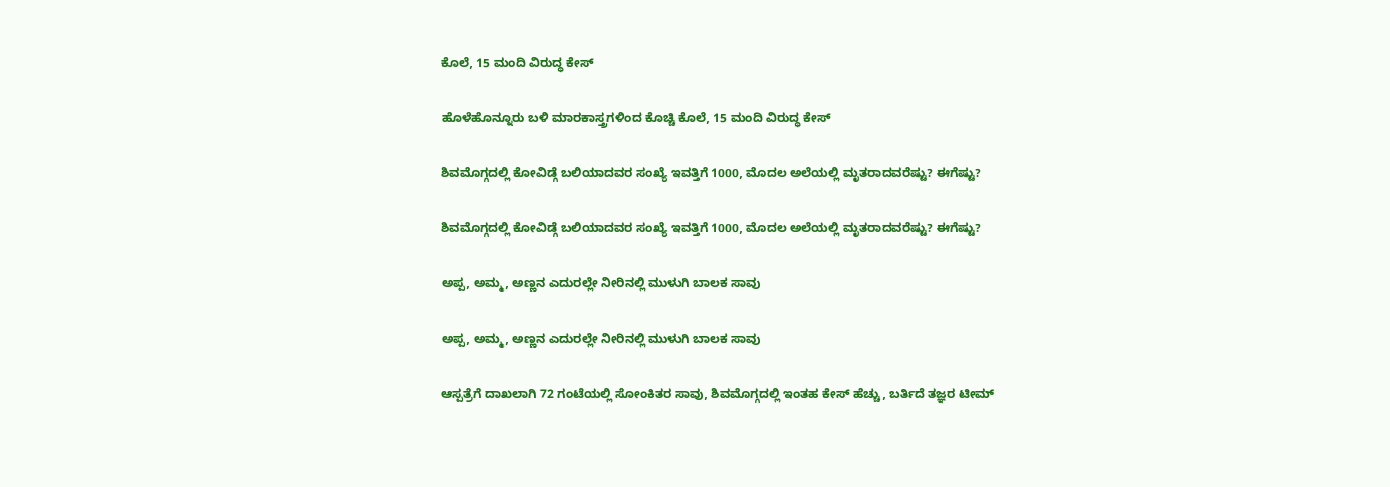ಕೊಲೆ, 15 ಮಂದಿ ವಿರುದ್ಧ ಕೇಸ್

ಹೊಳೆಹೊನ್ನೂರು ಬಳಿ ಮಾರಕಾಸ್ತ್ರಗಳಿಂದ ಕೊಚ್ಚಿ ಕೊಲೆ, 15 ಮಂದಿ ವಿರುದ್ಧ ಕೇಸ್

ಶಿವಮೊಗ್ಗದಲ್ಲಿ ಕೋವಿಡ್ಗೆ ಬಲಿಯಾದವರ ಸಂಖ್ಯೆ ಇವತ್ತಿಗೆ 1000, ಮೊದಲ ಅಲೆಯಲ್ಲಿ ಮೃತರಾದವರೆಷ್ಟು? ಈಗೆಷ್ಟು?

ಶಿವಮೊಗ್ಗದಲ್ಲಿ ಕೋವಿಡ್ಗೆ ಬಲಿಯಾದವರ ಸಂಖ್ಯೆ ಇವತ್ತಿಗೆ 1000, ಮೊದಲ ಅಲೆಯಲ್ಲಿ ಮೃತರಾದವರೆಷ್ಟು? ಈಗೆಷ್ಟು?

ಅಪ್ಪ, ಅಮ್ಮ, ಅಣ್ಣನ ಎದುರಲ್ಲೇ ನೀರಿನಲ್ಲಿ ಮುಳುಗಿ ಬಾಲಕ ಸಾವು

ಅಪ್ಪ, ಅಮ್ಮ, ಅಣ್ಣನ ಎದುರಲ್ಲೇ ನೀರಿನಲ್ಲಿ ಮುಳುಗಿ ಬಾಲಕ ಸಾವು

ಆಸ್ಪತ್ರೆಗೆ ದಾಖಲಾಗಿ 72 ಗಂಟೆಯಲ್ಲಿ ಸೋಂಕಿತರ ಸಾವು, ಶಿವಮೊಗ್ಗದಲ್ಲಿ ಇಂತಹ ಕೇಸ್ ಹೆಚ್ಚು, ಬರ್ತಿದೆ ತಜ್ಞರ ಟೀಮ್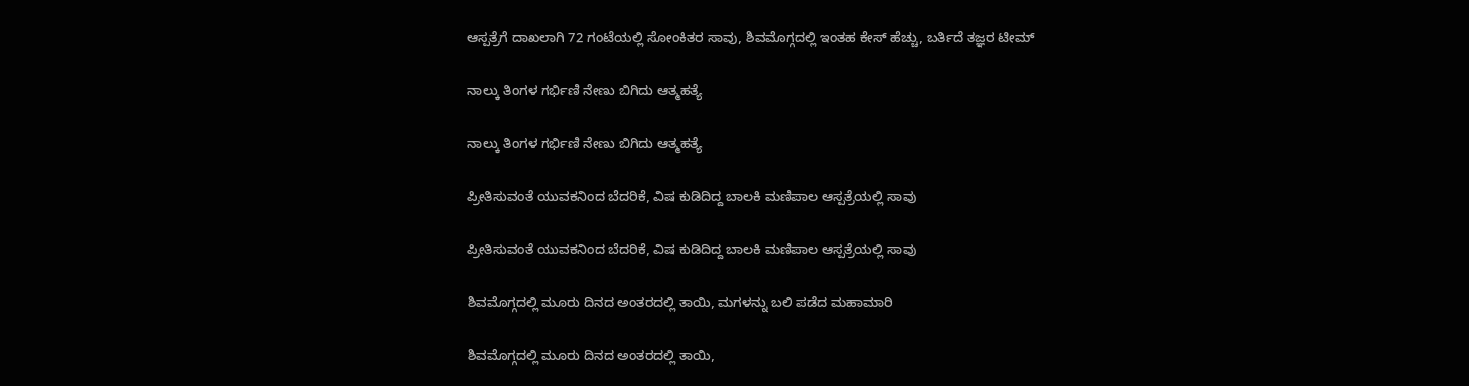ಆಸ್ಪತ್ರೆಗೆ ದಾಖಲಾಗಿ 72 ಗಂಟೆಯಲ್ಲಿ ಸೋಂಕಿತರ ಸಾವು, ಶಿವಮೊಗ್ಗದಲ್ಲಿ ಇಂತಹ ಕೇಸ್ ಹೆಚ್ಚು, ಬರ್ತಿದೆ ತಜ್ಞರ ಟೀಮ್

ನಾಲ್ಕು ತಿಂಗಳ ಗರ್ಭಿಣಿ ನೇಣು ಬಿಗಿದು ಆತ್ಮಹತ್ಯೆ

ನಾಲ್ಕು ತಿಂಗಳ ಗರ್ಭಿಣಿ ನೇಣು ಬಿಗಿದು ಆತ್ಮಹತ್ಯೆ

ಪ್ರೀತಿಸುವಂತೆ ಯುವಕನಿಂದ ಬೆದರಿಕೆ, ವಿಷ ಕುಡಿದಿದ್ದ ಬಾಲಕಿ ಮಣಿಪಾಲ ಆಸ್ಪತ್ರೆಯಲ್ಲಿ ಸಾವು

ಪ್ರೀತಿಸುವಂತೆ ಯುವಕನಿಂದ ಬೆದರಿಕೆ, ವಿಷ ಕುಡಿದಿದ್ದ ಬಾಲಕಿ ಮಣಿಪಾಲ ಆಸ್ಪತ್ರೆಯಲ್ಲಿ ಸಾವು

ಶಿವಮೊಗ್ಗದಲ್ಲಿ ಮೂರು ದಿನದ ಅಂತರದಲ್ಲಿ ತಾಯಿ, ಮಗಳನ್ನು ಬಲಿ ಪಡೆದ ಮಹಾಮಾರಿ

ಶಿವಮೊಗ್ಗದಲ್ಲಿ ಮೂರು ದಿನದ ಅಂತರದಲ್ಲಿ ತಾಯಿ,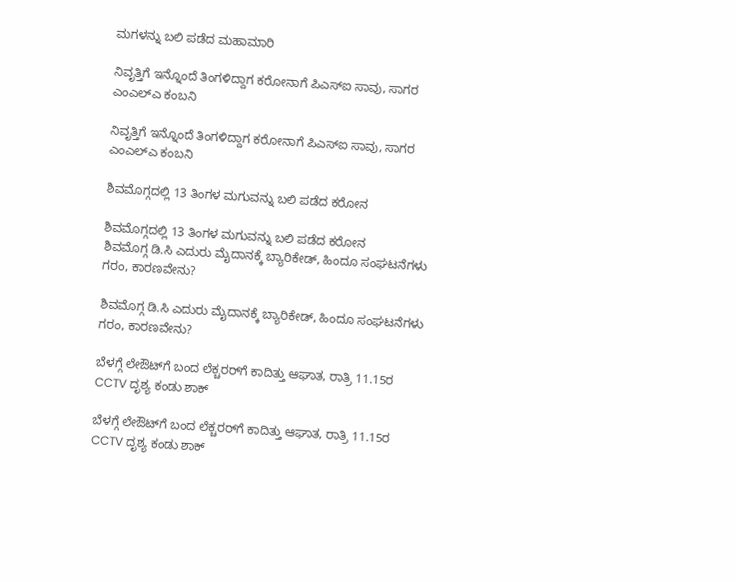ಮಗಳನ್ನು ಬಲಿ ಪಡೆದ ಮಹಾಮಾರಿ

ನಿವೃತ್ತಿಗೆ ಇನ್ನೊಂದೆ ತಿಂಗಳಿದ್ದಾಗ ಕರೋನಾಗೆ ಪಿಎಸ್ಐ ಸಾವು, ಸಾಗರ ಎಂಎಲ್ಎ ಕಂಬನಿ

ನಿವೃತ್ತಿಗೆ ಇನ್ನೊಂದೆ ತಿಂಗಳಿದ್ದಾಗ ಕರೋನಾಗೆ ಪಿಎಸ್ಐ ಸಾವು, ಸಾಗರ ಎಂಎಲ್ಎ ಕಂಬನಿ

ಶಿವಮೊಗ್ಗದಲ್ಲಿ 13 ತಿಂಗಳ ಮಗುವನ್ನು ಬಲಿ ಪಡೆದ ಕರೋನ

ಶಿವಮೊಗ್ಗದಲ್ಲಿ 13 ತಿಂಗಳ ಮಗುವನ್ನು ಬಲಿ ಪಡೆದ ಕರೋನ
ಶಿವಮೊಗ್ಗ ಡಿ.ಸಿ ಎದುರು ಮೈದಾನಕ್ಕೆ ಬ್ಯಾರಿಕೇಡ್‌, ಹಿಂದೂ ಸಂಘಟನೆಗಳು ಗರಂ, ಕಾರಣವೇನು?

ಶಿವಮೊಗ್ಗ ಡಿ.ಸಿ ಎದುರು ಮೈದಾನಕ್ಕೆ ಬ್ಯಾರಿಕೇಡ್‌, ಹಿಂದೂ ಸಂಘಟನೆಗಳು ಗರಂ, ಕಾರಣವೇನು?

ಬೆಳಗ್ಗೆ ಲೇಔಟ್‌ಗೆ ಬಂದ ಲೆಕ್ಚರರ್‌ಗೆ ಕಾದಿತ್ತು ಆಘಾತ, ರಾತ್ರಿ 11.15ರ CCTV ದೃಶ್ಯ ಕಂಡು ಶಾಕ್‌

ಬೆಳಗ್ಗೆ ಲೇಔಟ್‌ಗೆ ಬಂದ ಲೆಕ್ಚರರ್‌ಗೆ ಕಾದಿತ್ತು ಆಘಾತ, ರಾತ್ರಿ 11.15ರ CCTV ದೃಶ್ಯ ಕಂಡು ಶಾಕ್‌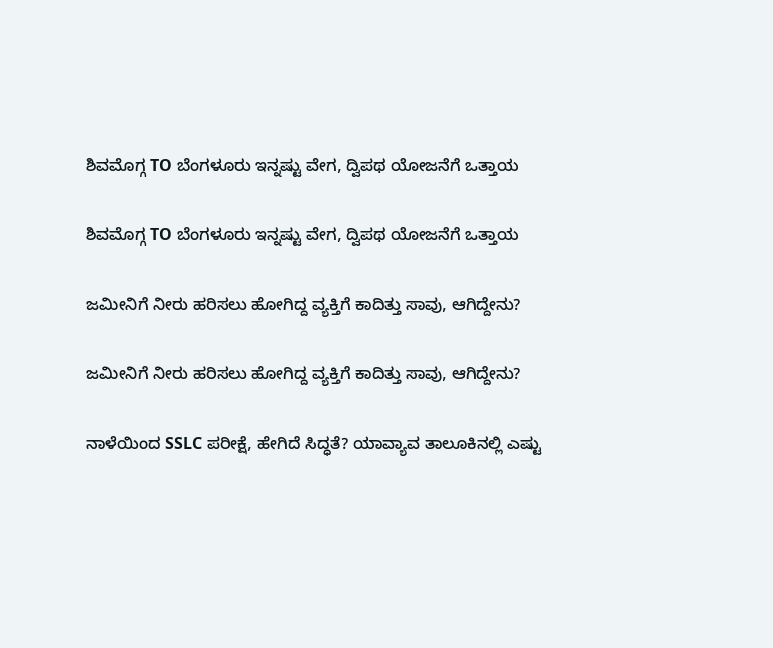ಶಿವಮೊಗ್ಗ TO ಬೆಂಗಳೂರು ಇನ್ನಷ್ಟು ವೇಗ, ದ್ವಿಪಥ ಯೋಜನೆಗೆ ಒತ್ತಾಯ

ಶಿವಮೊಗ್ಗ TO ಬೆಂಗಳೂರು ಇನ್ನಷ್ಟು ವೇಗ, ದ್ವಿಪಥ ಯೋಜನೆಗೆ ಒತ್ತಾಯ

ಜಮೀನಿಗೆ ನೀರು ಹರಿಸಲು ಹೋಗಿದ್ದ ವ್ಯಕ್ತಿಗೆ ಕಾದಿತ್ತು ಸಾವು, ಆಗಿದ್ದೇನು?

ಜಮೀನಿಗೆ ನೀರು ಹರಿಸಲು ಹೋಗಿದ್ದ ವ್ಯಕ್ತಿಗೆ ಕಾದಿತ್ತು ಸಾವು, ಆಗಿದ್ದೇನು?

ನಾಳೆಯಿಂದ SSLC ಪರೀಕ್ಷೆ, ಹೇಗಿದೆ ಸಿದ್ಧತೆ? ಯಾವ್ಯಾವ ತಾಲೂಕಿನಲ್ಲಿ ಎಷ್ಟು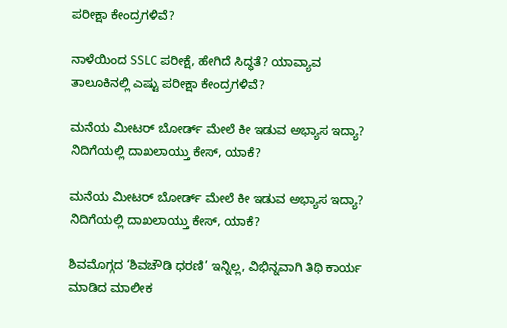ಪರೀಕ್ಷಾ ಕೇಂದ್ರಗಳಿವೆ?

ನಾಳೆಯಿಂದ SSLC ಪರೀಕ್ಷೆ, ಹೇಗಿದೆ ಸಿದ್ಧತೆ? ಯಾವ್ಯಾವ ತಾಲೂಕಿನಲ್ಲಿ ಎಷ್ಟು ಪರೀಕ್ಷಾ ಕೇಂದ್ರಗಳಿವೆ?

ಮನೆಯ ಮೀಟರ್ ಬೋರ್ಡ್ ಮೇಲೆ ಕೀ ಇಡುವ ಅಭ್ಯಾಸ ಇದ್ಯಾ? ನಿದಿಗೆಯಲ್ಲಿ ದಾಖಲಾಯ್ತು ಕೇಸ್‌, ಯಾಕೆ?

ಮನೆಯ ಮೀಟರ್ ಬೋರ್ಡ್ ಮೇಲೆ ಕೀ ಇಡುವ ಅಭ್ಯಾಸ ಇದ್ಯಾ? ನಿದಿಗೆಯಲ್ಲಿ ದಾಖಲಾಯ್ತು ಕೇಸ್‌, ಯಾಕೆ?

ಶಿವಮೊಗ್ಗದ ‘ಶಿವಚೌಡಿ ಧರಣಿ’ ಇನ್ನಿಲ್ಲ, ವಿಭಿನ್ನವಾಗಿ ತಿಥಿ ಕಾರ್ಯ ಮಾಡಿದ ಮಾಲೀಕ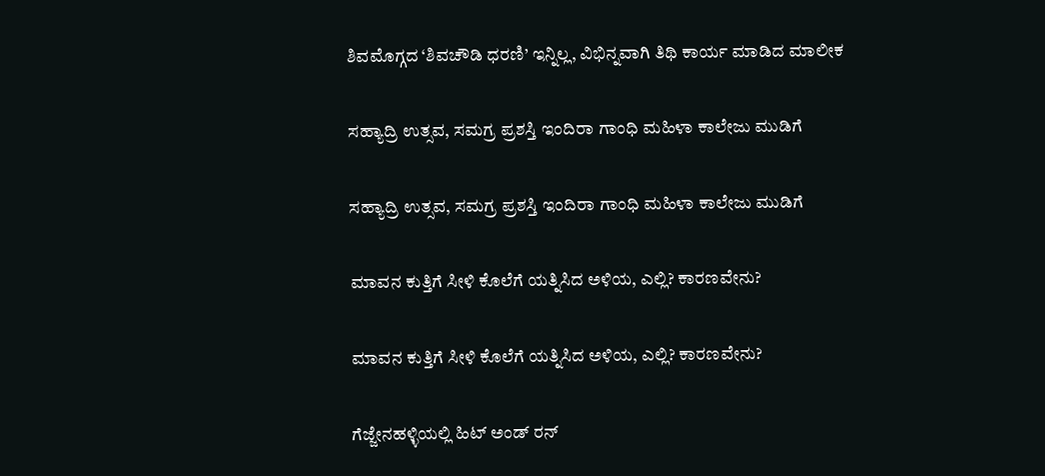ಶಿವಮೊಗ್ಗದ ‘ಶಿವಚೌಡಿ ಧರಣಿ’ ಇನ್ನಿಲ್ಲ, ವಿಭಿನ್ನವಾಗಿ ತಿಥಿ ಕಾರ್ಯ ಮಾಡಿದ ಮಾಲೀಕ

ಸಹ್ಯಾದ್ರಿ ಉತ್ಸವ, ಸಮಗ್ರ ಪ್ರಶಸ್ತಿ ಇಂದಿರಾ ಗಾಂಧಿ ಮಹಿಳಾ ಕಾಲೇಜು ಮುಡಿಗೆ

ಸಹ್ಯಾದ್ರಿ ಉತ್ಸವ, ಸಮಗ್ರ ಪ್ರಶಸ್ತಿ ಇಂದಿರಾ ಗಾಂಧಿ ಮಹಿಳಾ ಕಾಲೇಜು ಮುಡಿಗೆ

ಮಾವನ ಕುತ್ತಿಗೆ ಸೀಳಿ ಕೊಲೆಗೆ ಯತ್ನಿಸಿದ ಅಳಿಯ, ಎಲ್ಲಿ? ಕಾರಣವೇನು?

ಮಾವನ ಕುತ್ತಿಗೆ ಸೀಳಿ ಕೊಲೆಗೆ ಯತ್ನಿಸಿದ ಅಳಿಯ, ಎಲ್ಲಿ? ಕಾರಣವೇನು?

ಗೆಜ್ಜೇನಹಳ್ಳಿಯಲ್ಲಿ ಹಿಟ್ ಅಂಡ್ ರನ್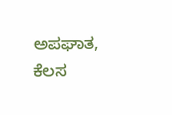ಅಪಘಾತ, ಕೆಲಸ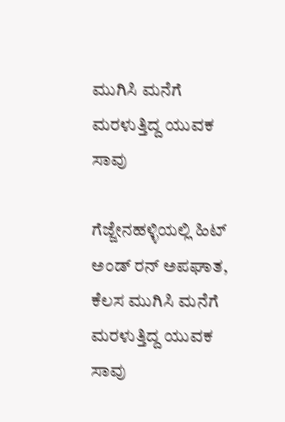ಮುಗಿಸಿ ಮನೆಗೆ ಮರಳುತ್ತಿದ್ದ ಯುವಕ ಸಾವು

ಗೆಜ್ಜೇನಹಳ್ಳಿಯಲ್ಲಿ ಹಿಟ್ ಅಂಡ್ ರನ್ ಅಪಘಾತ, ಕೆಲಸ ಮುಗಿಸಿ ಮನೆಗೆ ಮರಳುತ್ತಿದ್ದ ಯುವಕ ಸಾವು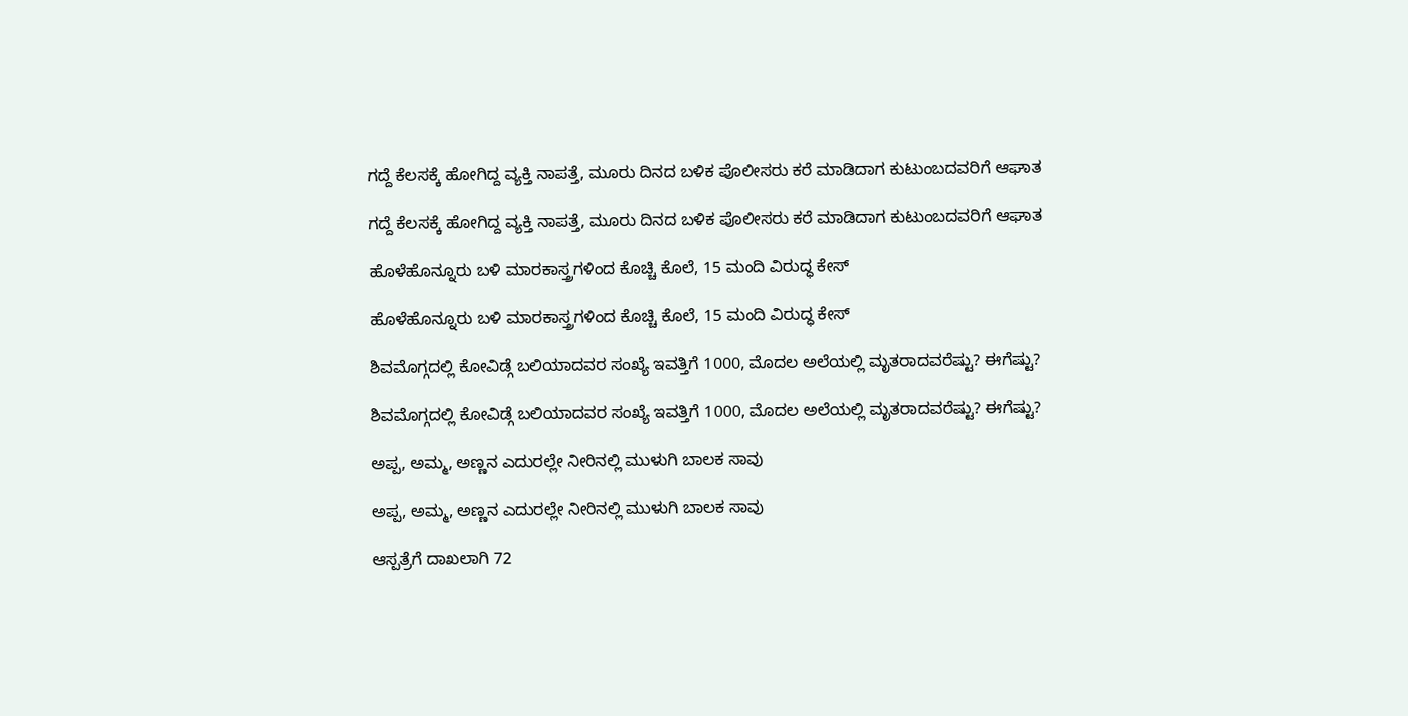ಗದ್ದೆ ಕೆಲಸಕ್ಕೆ ಹೋಗಿದ್ದ ವ್ಯಕ್ತಿ ನಾಪತ್ತೆ, ಮೂರು ದಿನದ ಬಳಿಕ ಪೊಲೀಸರು ಕರೆ ಮಾಡಿದಾಗ ಕುಟುಂಬದವರಿಗೆ ಆಘಾತ

ಗದ್ದೆ ಕೆಲಸಕ್ಕೆ ಹೋಗಿದ್ದ ವ್ಯಕ್ತಿ ನಾಪತ್ತೆ, ಮೂರು ದಿನದ ಬಳಿಕ ಪೊಲೀಸರು ಕರೆ ಮಾಡಿದಾಗ ಕುಟುಂಬದವರಿಗೆ ಆಘಾತ

ಹೊಳೆಹೊನ್ನೂರು ಬಳಿ ಮಾರಕಾಸ್ತ್ರಗಳಿಂದ ಕೊಚ್ಚಿ ಕೊಲೆ, 15 ಮಂದಿ ವಿರುದ್ಧ ಕೇಸ್

ಹೊಳೆಹೊನ್ನೂರು ಬಳಿ ಮಾರಕಾಸ್ತ್ರಗಳಿಂದ ಕೊಚ್ಚಿ ಕೊಲೆ, 15 ಮಂದಿ ವಿರುದ್ಧ ಕೇಸ್

ಶಿವಮೊಗ್ಗದಲ್ಲಿ ಕೋವಿಡ್ಗೆ ಬಲಿಯಾದವರ ಸಂಖ್ಯೆ ಇವತ್ತಿಗೆ 1000, ಮೊದಲ ಅಲೆಯಲ್ಲಿ ಮೃತರಾದವರೆಷ್ಟು? ಈಗೆಷ್ಟು?

ಶಿವಮೊಗ್ಗದಲ್ಲಿ ಕೋವಿಡ್ಗೆ ಬಲಿಯಾದವರ ಸಂಖ್ಯೆ ಇವತ್ತಿಗೆ 1000, ಮೊದಲ ಅಲೆಯಲ್ಲಿ ಮೃತರಾದವರೆಷ್ಟು? ಈಗೆಷ್ಟು?

ಅಪ್ಪ, ಅಮ್ಮ, ಅಣ್ಣನ ಎದುರಲ್ಲೇ ನೀರಿನಲ್ಲಿ ಮುಳುಗಿ ಬಾಲಕ ಸಾವು

ಅಪ್ಪ, ಅಮ್ಮ, ಅಣ್ಣನ ಎದುರಲ್ಲೇ ನೀರಿನಲ್ಲಿ ಮುಳುಗಿ ಬಾಲಕ ಸಾವು

ಆಸ್ಪತ್ರೆಗೆ ದಾಖಲಾಗಿ 72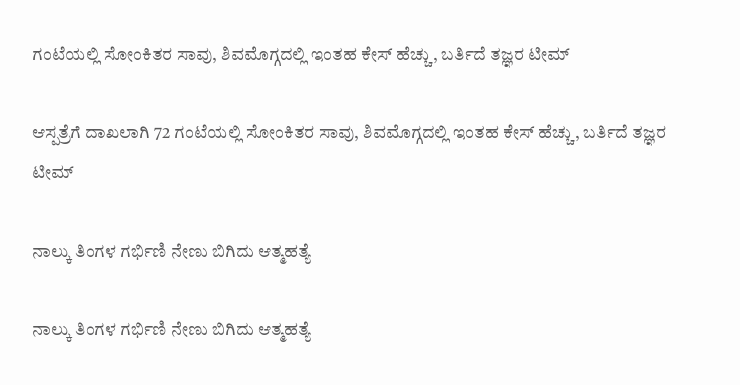ಗಂಟೆಯಲ್ಲಿ ಸೋಂಕಿತರ ಸಾವು, ಶಿವಮೊಗ್ಗದಲ್ಲಿ ಇಂತಹ ಕೇಸ್ ಹೆಚ್ಚು, ಬರ್ತಿದೆ ತಜ್ಞರ ಟೀಮ್

ಆಸ್ಪತ್ರೆಗೆ ದಾಖಲಾಗಿ 72 ಗಂಟೆಯಲ್ಲಿ ಸೋಂಕಿತರ ಸಾವು, ಶಿವಮೊಗ್ಗದಲ್ಲಿ ಇಂತಹ ಕೇಸ್ ಹೆಚ್ಚು, ಬರ್ತಿದೆ ತಜ್ಞರ ಟೀಮ್

ನಾಲ್ಕು ತಿಂಗಳ ಗರ್ಭಿಣಿ ನೇಣು ಬಿಗಿದು ಆತ್ಮಹತ್ಯೆ

ನಾಲ್ಕು ತಿಂಗಳ ಗರ್ಭಿಣಿ ನೇಣು ಬಿಗಿದು ಆತ್ಮಹತ್ಯೆ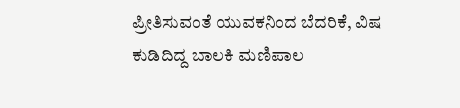ಪ್ರೀತಿಸುವಂತೆ ಯುವಕನಿಂದ ಬೆದರಿಕೆ, ವಿಷ ಕುಡಿದಿದ್ದ ಬಾಲಕಿ ಮಣಿಪಾಲ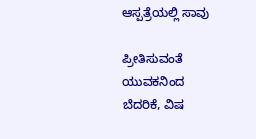ಆಸ್ಪತ್ರೆಯಲ್ಲಿ ಸಾವು

ಪ್ರೀತಿಸುವಂತೆ ಯುವಕನಿಂದ ಬೆದರಿಕೆ, ವಿಷ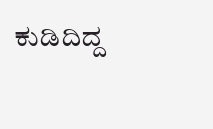ಕುಡಿದಿದ್ದ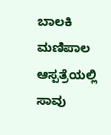ಬಾಲಕಿ ಮಣಿಪಾಲ ಆಸ್ಪತ್ರೆಯಲ್ಲಿ ಸಾವು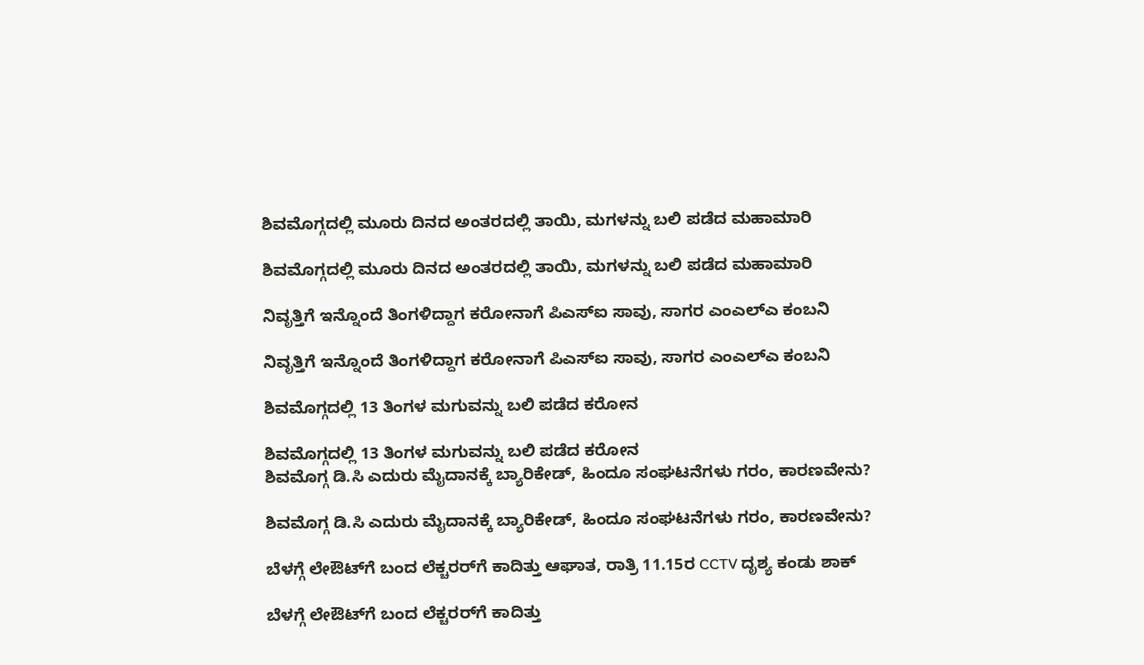ಶಿವಮೊಗ್ಗದಲ್ಲಿ ಮೂರು ದಿನದ ಅಂತರದಲ್ಲಿ ತಾಯಿ, ಮಗಳನ್ನು ಬಲಿ ಪಡೆದ ಮಹಾಮಾರಿ

ಶಿವಮೊಗ್ಗದಲ್ಲಿ ಮೂರು ದಿನದ ಅಂತರದಲ್ಲಿ ತಾಯಿ, ಮಗಳನ್ನು ಬಲಿ ಪಡೆದ ಮಹಾಮಾರಿ

ನಿವೃತ್ತಿಗೆ ಇನ್ನೊಂದೆ ತಿಂಗಳಿದ್ದಾಗ ಕರೋನಾಗೆ ಪಿಎಸ್ಐ ಸಾವು, ಸಾಗರ ಎಂಎಲ್ಎ ಕಂಬನಿ

ನಿವೃತ್ತಿಗೆ ಇನ್ನೊಂದೆ ತಿಂಗಳಿದ್ದಾಗ ಕರೋನಾಗೆ ಪಿಎಸ್ಐ ಸಾವು, ಸಾಗರ ಎಂಎಲ್ಎ ಕಂಬನಿ

ಶಿವಮೊಗ್ಗದಲ್ಲಿ 13 ತಿಂಗಳ ಮಗುವನ್ನು ಬಲಿ ಪಡೆದ ಕರೋನ

ಶಿವಮೊಗ್ಗದಲ್ಲಿ 13 ತಿಂಗಳ ಮಗುವನ್ನು ಬಲಿ ಪಡೆದ ಕರೋನ
ಶಿವಮೊಗ್ಗ ಡಿ.ಸಿ ಎದುರು ಮೈದಾನಕ್ಕೆ ಬ್ಯಾರಿಕೇಡ್‌, ಹಿಂದೂ ಸಂಘಟನೆಗಳು ಗರಂ, ಕಾರಣವೇನು?

ಶಿವಮೊಗ್ಗ ಡಿ.ಸಿ ಎದುರು ಮೈದಾನಕ್ಕೆ ಬ್ಯಾರಿಕೇಡ್‌, ಹಿಂದೂ ಸಂಘಟನೆಗಳು ಗರಂ, ಕಾರಣವೇನು?

ಬೆಳಗ್ಗೆ ಲೇಔಟ್‌ಗೆ ಬಂದ ಲೆಕ್ಚರರ್‌ಗೆ ಕಾದಿತ್ತು ಆಘಾತ, ರಾತ್ರಿ 11.15ರ CCTV ದೃಶ್ಯ ಕಂಡು ಶಾಕ್‌

ಬೆಳಗ್ಗೆ ಲೇಔಟ್‌ಗೆ ಬಂದ ಲೆಕ್ಚರರ್‌ಗೆ ಕಾದಿತ್ತು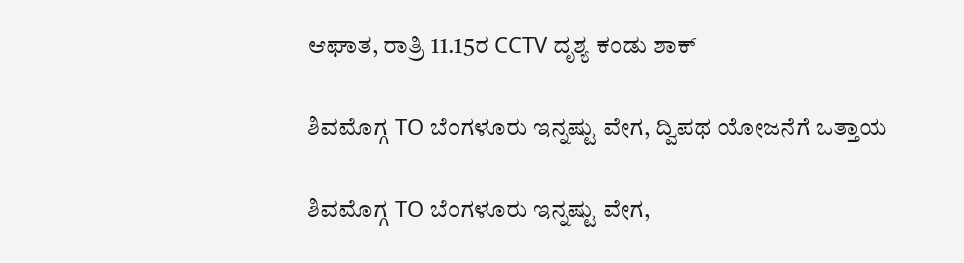ಆಘಾತ, ರಾತ್ರಿ 11.15ರ CCTV ದೃಶ್ಯ ಕಂಡು ಶಾಕ್‌

ಶಿವಮೊಗ್ಗ TO ಬೆಂಗಳೂರು ಇನ್ನಷ್ಟು ವೇಗ, ದ್ವಿಪಥ ಯೋಜನೆಗೆ ಒತ್ತಾಯ

ಶಿವಮೊಗ್ಗ TO ಬೆಂಗಳೂರು ಇನ್ನಷ್ಟು ವೇಗ,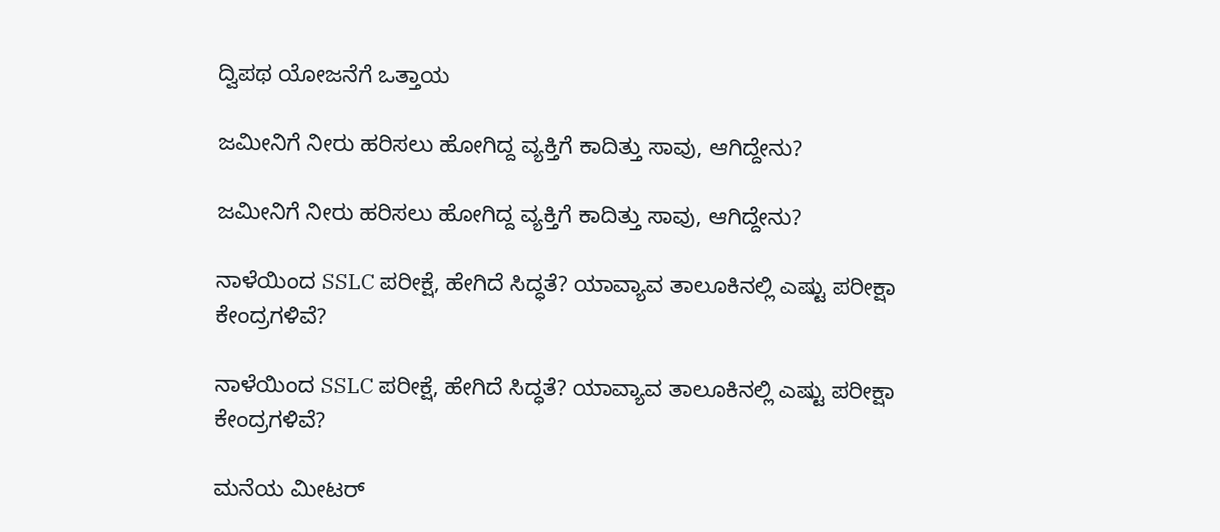ದ್ವಿಪಥ ಯೋಜನೆಗೆ ಒತ್ತಾಯ

ಜಮೀನಿಗೆ ನೀರು ಹರಿಸಲು ಹೋಗಿದ್ದ ವ್ಯಕ್ತಿಗೆ ಕಾದಿತ್ತು ಸಾವು, ಆಗಿದ್ದೇನು?

ಜಮೀನಿಗೆ ನೀರು ಹರಿಸಲು ಹೋಗಿದ್ದ ವ್ಯಕ್ತಿಗೆ ಕಾದಿತ್ತು ಸಾವು, ಆಗಿದ್ದೇನು?

ನಾಳೆಯಿಂದ SSLC ಪರೀಕ್ಷೆ, ಹೇಗಿದೆ ಸಿದ್ಧತೆ? ಯಾವ್ಯಾವ ತಾಲೂಕಿನಲ್ಲಿ ಎಷ್ಟು ಪರೀಕ್ಷಾ ಕೇಂದ್ರಗಳಿವೆ?

ನಾಳೆಯಿಂದ SSLC ಪರೀಕ್ಷೆ, ಹೇಗಿದೆ ಸಿದ್ಧತೆ? ಯಾವ್ಯಾವ ತಾಲೂಕಿನಲ್ಲಿ ಎಷ್ಟು ಪರೀಕ್ಷಾ ಕೇಂದ್ರಗಳಿವೆ?

ಮನೆಯ ಮೀಟರ್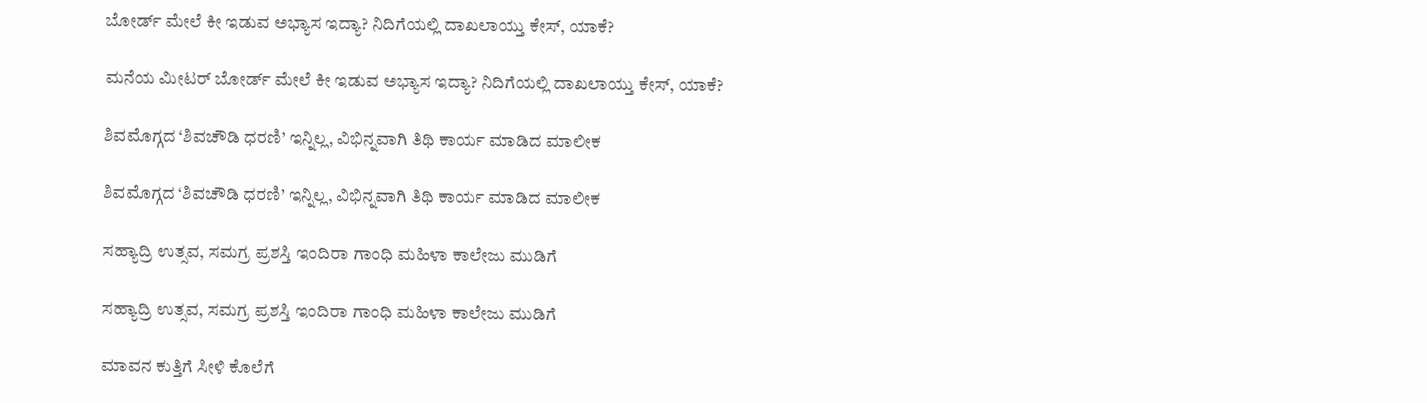ಬೋರ್ಡ್ ಮೇಲೆ ಕೀ ಇಡುವ ಅಭ್ಯಾಸ ಇದ್ಯಾ? ನಿದಿಗೆಯಲ್ಲಿ ದಾಖಲಾಯ್ತು ಕೇಸ್‌, ಯಾಕೆ?

ಮನೆಯ ಮೀಟರ್ ಬೋರ್ಡ್ ಮೇಲೆ ಕೀ ಇಡುವ ಅಭ್ಯಾಸ ಇದ್ಯಾ? ನಿದಿಗೆಯಲ್ಲಿ ದಾಖಲಾಯ್ತು ಕೇಸ್‌, ಯಾಕೆ?

ಶಿವಮೊಗ್ಗದ ‘ಶಿವಚೌಡಿ ಧರಣಿ’ ಇನ್ನಿಲ್ಲ, ವಿಭಿನ್ನವಾಗಿ ತಿಥಿ ಕಾರ್ಯ ಮಾಡಿದ ಮಾಲೀಕ

ಶಿವಮೊಗ್ಗದ ‘ಶಿವಚೌಡಿ ಧರಣಿ’ ಇನ್ನಿಲ್ಲ, ವಿಭಿನ್ನವಾಗಿ ತಿಥಿ ಕಾರ್ಯ ಮಾಡಿದ ಮಾಲೀಕ

ಸಹ್ಯಾದ್ರಿ ಉತ್ಸವ, ಸಮಗ್ರ ಪ್ರಶಸ್ತಿ ಇಂದಿರಾ ಗಾಂಧಿ ಮಹಿಳಾ ಕಾಲೇಜು ಮುಡಿಗೆ

ಸಹ್ಯಾದ್ರಿ ಉತ್ಸವ, ಸಮಗ್ರ ಪ್ರಶಸ್ತಿ ಇಂದಿರಾ ಗಾಂಧಿ ಮಹಿಳಾ ಕಾಲೇಜು ಮುಡಿಗೆ

ಮಾವನ ಕುತ್ತಿಗೆ ಸೀಳಿ ಕೊಲೆಗೆ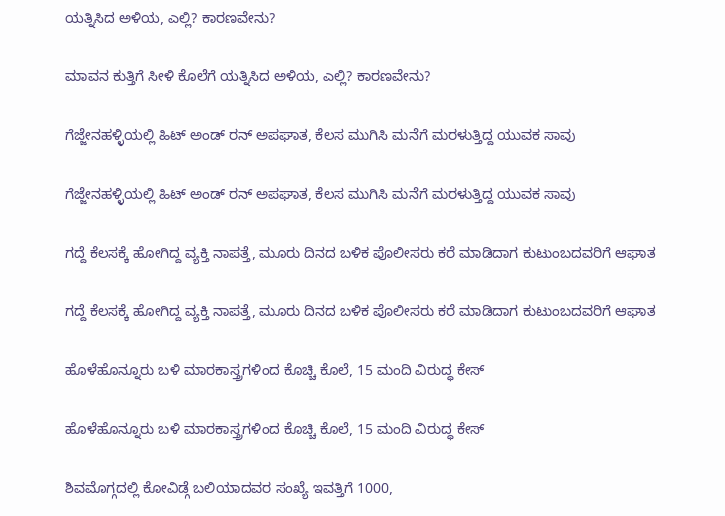ಯತ್ನಿಸಿದ ಅಳಿಯ, ಎಲ್ಲಿ? ಕಾರಣವೇನು?

ಮಾವನ ಕುತ್ತಿಗೆ ಸೀಳಿ ಕೊಲೆಗೆ ಯತ್ನಿಸಿದ ಅಳಿಯ, ಎಲ್ಲಿ? ಕಾರಣವೇನು?

ಗೆಜ್ಜೇನಹಳ್ಳಿಯಲ್ಲಿ ಹಿಟ್ ಅಂಡ್ ರನ್ ಅಪಘಾತ, ಕೆಲಸ ಮುಗಿಸಿ ಮನೆಗೆ ಮರಳುತ್ತಿದ್ದ ಯುವಕ ಸಾವು

ಗೆಜ್ಜೇನಹಳ್ಳಿಯಲ್ಲಿ ಹಿಟ್ ಅಂಡ್ ರನ್ ಅಪಘಾತ, ಕೆಲಸ ಮುಗಿಸಿ ಮನೆಗೆ ಮರಳುತ್ತಿದ್ದ ಯುವಕ ಸಾವು

ಗದ್ದೆ ಕೆಲಸಕ್ಕೆ ಹೋಗಿದ್ದ ವ್ಯಕ್ತಿ ನಾಪತ್ತೆ, ಮೂರು ದಿನದ ಬಳಿಕ ಪೊಲೀಸರು ಕರೆ ಮಾಡಿದಾಗ ಕುಟುಂಬದವರಿಗೆ ಆಘಾತ

ಗದ್ದೆ ಕೆಲಸಕ್ಕೆ ಹೋಗಿದ್ದ ವ್ಯಕ್ತಿ ನಾಪತ್ತೆ, ಮೂರು ದಿನದ ಬಳಿಕ ಪೊಲೀಸರು ಕರೆ ಮಾಡಿದಾಗ ಕುಟುಂಬದವರಿಗೆ ಆಘಾತ

ಹೊಳೆಹೊನ್ನೂರು ಬಳಿ ಮಾರಕಾಸ್ತ್ರಗಳಿಂದ ಕೊಚ್ಚಿ ಕೊಲೆ, 15 ಮಂದಿ ವಿರುದ್ಧ ಕೇಸ್

ಹೊಳೆಹೊನ್ನೂರು ಬಳಿ ಮಾರಕಾಸ್ತ್ರಗಳಿಂದ ಕೊಚ್ಚಿ ಕೊಲೆ, 15 ಮಂದಿ ವಿರುದ್ಧ ಕೇಸ್

ಶಿವಮೊಗ್ಗದಲ್ಲಿ ಕೋವಿಡ್ಗೆ ಬಲಿಯಾದವರ ಸಂಖ್ಯೆ ಇವತ್ತಿಗೆ 1000,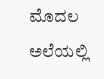ಮೊದಲ ಅಲೆಯಲ್ಲಿ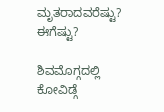ಮೃತರಾದವರೆಷ್ಟು? ಈಗೆಷ್ಟು?

ಶಿವಮೊಗ್ಗದಲ್ಲಿ ಕೋವಿಡ್ಗೆ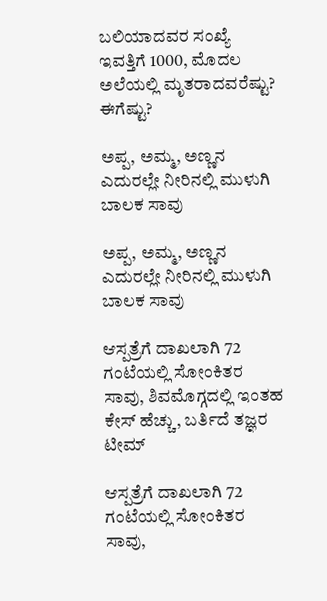ಬಲಿಯಾದವರ ಸಂಖ್ಯೆ ಇವತ್ತಿಗೆ 1000, ಮೊದಲ ಅಲೆಯಲ್ಲಿ ಮೃತರಾದವರೆಷ್ಟು? ಈಗೆಷ್ಟು?

ಅಪ್ಪ, ಅಮ್ಮ, ಅಣ್ಣನ ಎದುರಲ್ಲೇ ನೀರಿನಲ್ಲಿ ಮುಳುಗಿ ಬಾಲಕ ಸಾವು

ಅಪ್ಪ, ಅಮ್ಮ, ಅಣ್ಣನ ಎದುರಲ್ಲೇ ನೀರಿನಲ್ಲಿ ಮುಳುಗಿ ಬಾಲಕ ಸಾವು

ಆಸ್ಪತ್ರೆಗೆ ದಾಖಲಾಗಿ 72 ಗಂಟೆಯಲ್ಲಿ ಸೋಂಕಿತರ ಸಾವು, ಶಿವಮೊಗ್ಗದಲ್ಲಿ ಇಂತಹ ಕೇಸ್ ಹೆಚ್ಚು, ಬರ್ತಿದೆ ತಜ್ಞರ ಟೀಮ್

ಆಸ್ಪತ್ರೆಗೆ ದಾಖಲಾಗಿ 72 ಗಂಟೆಯಲ್ಲಿ ಸೋಂಕಿತರ ಸಾವು,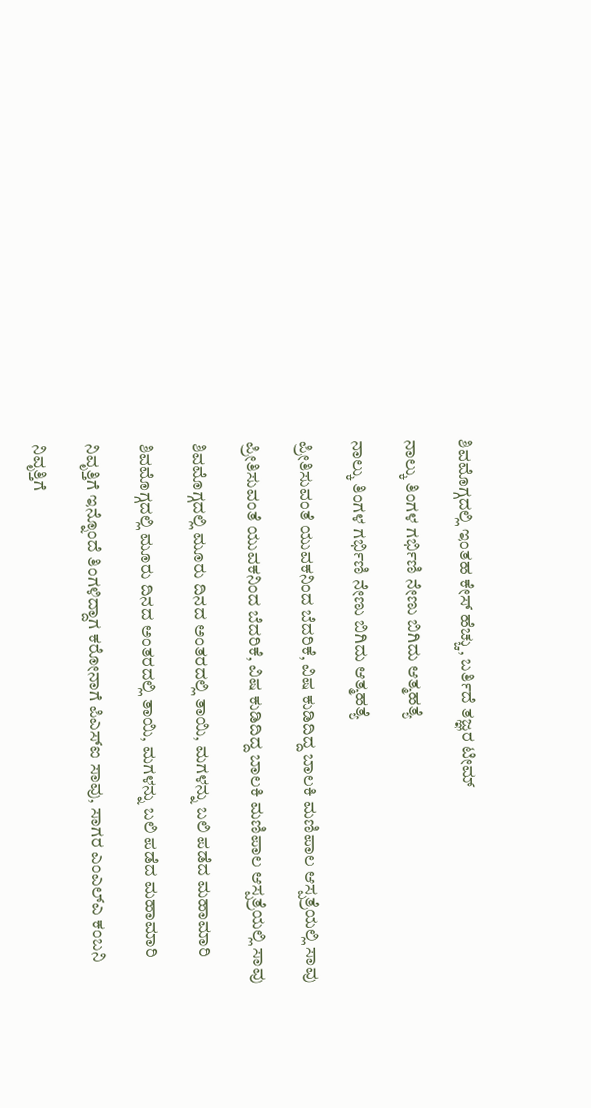ಶಿವಮೊಗ್ಗದಲ್ಲಿ ಇಂತಹ ಕೇಸ್ ಹೆಚ್ಚು, ಬರ್ತಿದೆ ತಜ್ಞರ ಟೀಮ್

ನಾಲ್ಕು ತಿಂಗಳ ಗರ್ಭಿಣಿ ನೇಣು ಬಿಗಿದು ಆತ್ಮಹತ್ಯೆ

ನಾಲ್ಕು ತಿಂಗಳ ಗರ್ಭಿಣಿ ನೇಣು ಬಿಗಿದು ಆತ್ಮಹತ್ಯೆ

ಪ್ರೀತಿಸುವಂತೆ ಯುವಕನಿಂದ ಬೆದರಿಕೆ, ವಿಷ ಕುಡಿದಿದ್ದ ಬಾಲಕಿ ಮಣಿಪಾಲ ಆಸ್ಪತ್ರೆಯಲ್ಲಿ ಸಾವು

ಪ್ರೀತಿಸುವಂತೆ ಯುವಕನಿಂದ ಬೆದರಿಕೆ, ವಿಷ ಕುಡಿದಿದ್ದ ಬಾಲಕಿ ಮಣಿಪಾಲ ಆಸ್ಪತ್ರೆಯಲ್ಲಿ ಸಾವು

ಶಿವಮೊಗ್ಗದಲ್ಲಿ ಮೂರು ದಿನದ ಅಂತರದಲ್ಲಿ ತಾಯಿ, ಮಗಳನ್ನು ಬಲಿ ಪಡೆದ ಮಹಾಮಾರಿ

ಶಿವಮೊಗ್ಗದಲ್ಲಿ ಮೂರು ದಿನದ ಅಂತರದಲ್ಲಿ ತಾಯಿ, ಮಗಳನ್ನು ಬಲಿ ಪಡೆದ ಮಹಾಮಾರಿ

ನಿವೃತ್ತಿಗೆ ಇನ್ನೊಂದೆ ತಿಂಗಳಿದ್ದಾಗ ಕರೋನಾಗೆ ಪಿಎಸ್ಐ ಸಾವು, ಸಾಗರ ಎಂಎಲ್ಎ ಕಂಬನಿ

ನಿವೃತ್ತಿಗೆ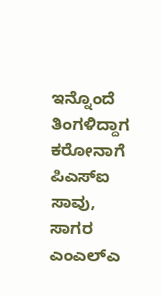ಇನ್ನೊಂದೆ ತಿಂಗಳಿದ್ದಾಗ ಕರೋನಾಗೆ ಪಿಎಸ್ಐ ಸಾವು, ಸಾಗರ ಎಂಎಲ್ಎ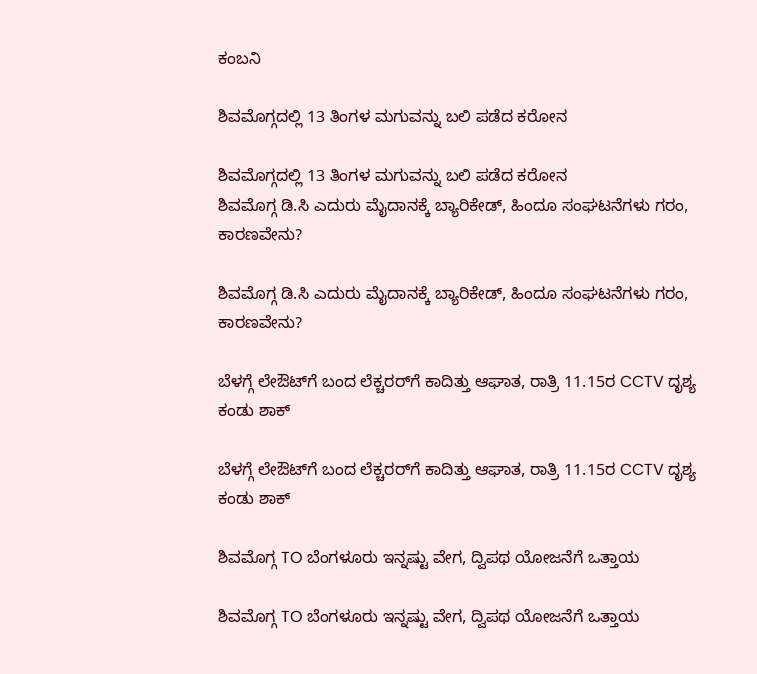ಕಂಬನಿ

ಶಿವಮೊಗ್ಗದಲ್ಲಿ 13 ತಿಂಗಳ ಮಗುವನ್ನು ಬಲಿ ಪಡೆದ ಕರೋನ

ಶಿವಮೊಗ್ಗದಲ್ಲಿ 13 ತಿಂಗಳ ಮಗುವನ್ನು ಬಲಿ ಪಡೆದ ಕರೋನ
ಶಿವಮೊಗ್ಗ ಡಿ.ಸಿ ಎದುರು ಮೈದಾನಕ್ಕೆ ಬ್ಯಾರಿಕೇಡ್‌, ಹಿಂದೂ ಸಂಘಟನೆಗಳು ಗರಂ, ಕಾರಣವೇನು?

ಶಿವಮೊಗ್ಗ ಡಿ.ಸಿ ಎದುರು ಮೈದಾನಕ್ಕೆ ಬ್ಯಾರಿಕೇಡ್‌, ಹಿಂದೂ ಸಂಘಟನೆಗಳು ಗರಂ, ಕಾರಣವೇನು?

ಬೆಳಗ್ಗೆ ಲೇಔಟ್‌ಗೆ ಬಂದ ಲೆಕ್ಚರರ್‌ಗೆ ಕಾದಿತ್ತು ಆಘಾತ, ರಾತ್ರಿ 11.15ರ CCTV ದೃಶ್ಯ ಕಂಡು ಶಾಕ್‌

ಬೆಳಗ್ಗೆ ಲೇಔಟ್‌ಗೆ ಬಂದ ಲೆಕ್ಚರರ್‌ಗೆ ಕಾದಿತ್ತು ಆಘಾತ, ರಾತ್ರಿ 11.15ರ CCTV ದೃಶ್ಯ ಕಂಡು ಶಾಕ್‌

ಶಿವಮೊಗ್ಗ TO ಬೆಂಗಳೂರು ಇನ್ನಷ್ಟು ವೇಗ, ದ್ವಿಪಥ ಯೋಜನೆಗೆ ಒತ್ತಾಯ

ಶಿವಮೊಗ್ಗ TO ಬೆಂಗಳೂರು ಇನ್ನಷ್ಟು ವೇಗ, ದ್ವಿಪಥ ಯೋಜನೆಗೆ ಒತ್ತಾಯ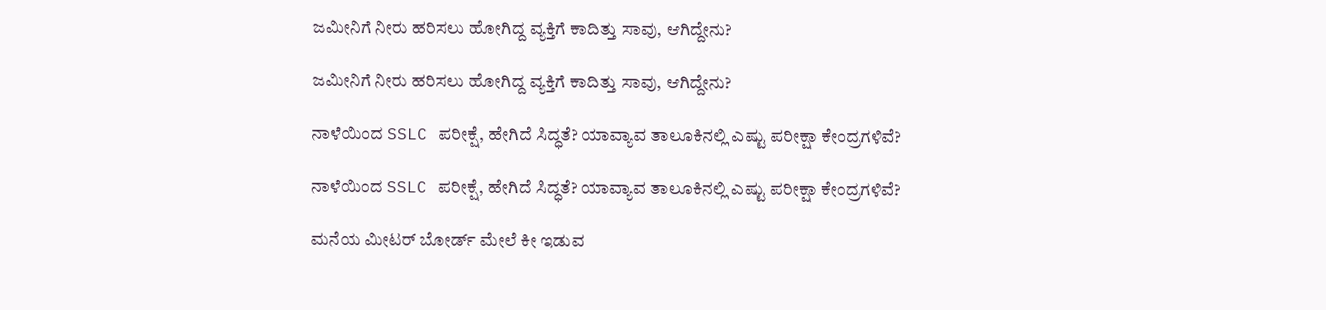ಜಮೀನಿಗೆ ನೀರು ಹರಿಸಲು ಹೋಗಿದ್ದ ವ್ಯಕ್ತಿಗೆ ಕಾದಿತ್ತು ಸಾವು, ಆಗಿದ್ದೇನು?

ಜಮೀನಿಗೆ ನೀರು ಹರಿಸಲು ಹೋಗಿದ್ದ ವ್ಯಕ್ತಿಗೆ ಕಾದಿತ್ತು ಸಾವು, ಆಗಿದ್ದೇನು?

ನಾಳೆಯಿಂದ SSLC ಪರೀಕ್ಷೆ, ಹೇಗಿದೆ ಸಿದ್ಧತೆ? ಯಾವ್ಯಾವ ತಾಲೂಕಿನಲ್ಲಿ ಎಷ್ಟು ಪರೀಕ್ಷಾ ಕೇಂದ್ರಗಳಿವೆ?

ನಾಳೆಯಿಂದ SSLC ಪರೀಕ್ಷೆ, ಹೇಗಿದೆ ಸಿದ್ಧತೆ? ಯಾವ್ಯಾವ ತಾಲೂಕಿನಲ್ಲಿ ಎಷ್ಟು ಪರೀಕ್ಷಾ ಕೇಂದ್ರಗಳಿವೆ?

ಮನೆಯ ಮೀಟರ್ ಬೋರ್ಡ್ ಮೇಲೆ ಕೀ ಇಡುವ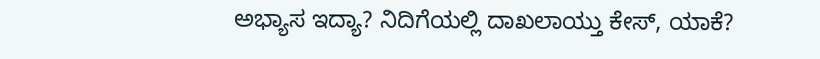ಅಭ್ಯಾಸ ಇದ್ಯಾ? ನಿದಿಗೆಯಲ್ಲಿ ದಾಖಲಾಯ್ತು ಕೇಸ್‌, ಯಾಕೆ?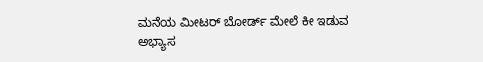ಮನೆಯ ಮೀಟರ್ ಬೋರ್ಡ್ ಮೇಲೆ ಕೀ ಇಡುವ ಅಭ್ಯಾಸ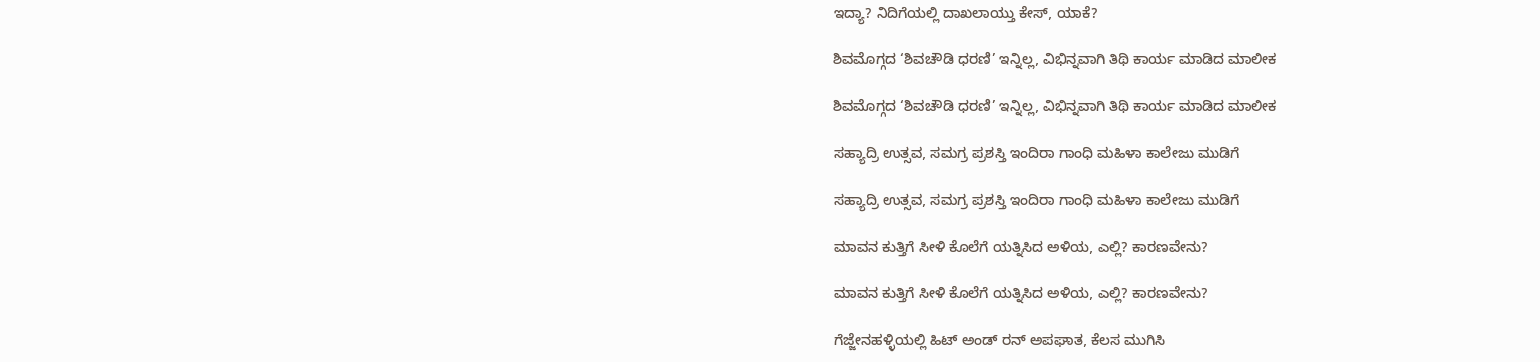ಇದ್ಯಾ? ನಿದಿಗೆಯಲ್ಲಿ ದಾಖಲಾಯ್ತು ಕೇಸ್‌, ಯಾಕೆ?

ಶಿವಮೊಗ್ಗದ ‘ಶಿವಚೌಡಿ ಧರಣಿ’ ಇನ್ನಿಲ್ಲ, ವಿಭಿನ್ನವಾಗಿ ತಿಥಿ ಕಾರ್ಯ ಮಾಡಿದ ಮಾಲೀಕ

ಶಿವಮೊಗ್ಗದ ‘ಶಿವಚೌಡಿ ಧರಣಿ’ ಇನ್ನಿಲ್ಲ, ವಿಭಿನ್ನವಾಗಿ ತಿಥಿ ಕಾರ್ಯ ಮಾಡಿದ ಮಾಲೀಕ

ಸಹ್ಯಾದ್ರಿ ಉತ್ಸವ, ಸಮಗ್ರ ಪ್ರಶಸ್ತಿ ಇಂದಿರಾ ಗಾಂಧಿ ಮಹಿಳಾ ಕಾಲೇಜು ಮುಡಿಗೆ

ಸಹ್ಯಾದ್ರಿ ಉತ್ಸವ, ಸಮಗ್ರ ಪ್ರಶಸ್ತಿ ಇಂದಿರಾ ಗಾಂಧಿ ಮಹಿಳಾ ಕಾಲೇಜು ಮುಡಿಗೆ

ಮಾವನ ಕುತ್ತಿಗೆ ಸೀಳಿ ಕೊಲೆಗೆ ಯತ್ನಿಸಿದ ಅಳಿಯ, ಎಲ್ಲಿ? ಕಾರಣವೇನು?

ಮಾವನ ಕುತ್ತಿಗೆ ಸೀಳಿ ಕೊಲೆಗೆ ಯತ್ನಿಸಿದ ಅಳಿಯ, ಎಲ್ಲಿ? ಕಾರಣವೇನು?

ಗೆಜ್ಜೇನಹಳ್ಳಿಯಲ್ಲಿ ಹಿಟ್ ಅಂಡ್ ರನ್ ಅಪಘಾತ, ಕೆಲಸ ಮುಗಿಸಿ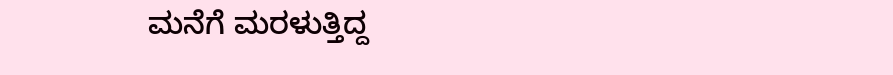ಮನೆಗೆ ಮರಳುತ್ತಿದ್ದ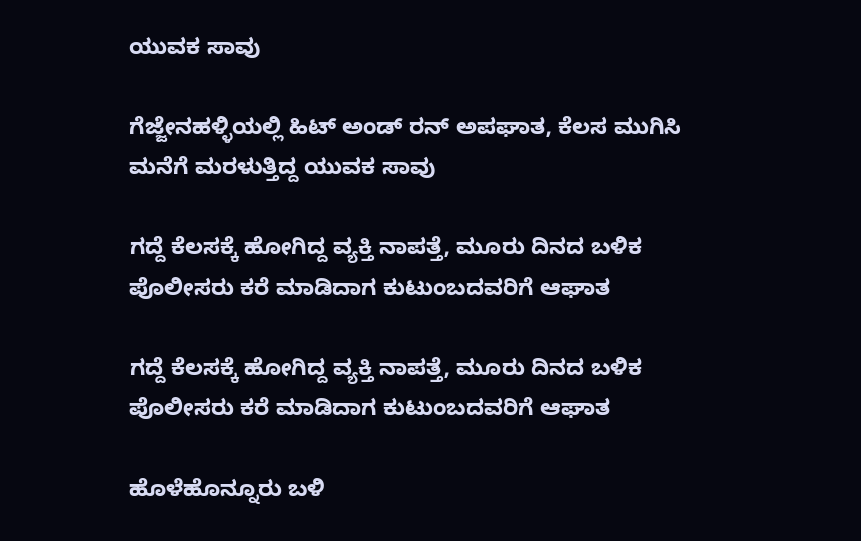ಯುವಕ ಸಾವು

ಗೆಜ್ಜೇನಹಳ್ಳಿಯಲ್ಲಿ ಹಿಟ್ ಅಂಡ್ ರನ್ ಅಪಘಾತ, ಕೆಲಸ ಮುಗಿಸಿ ಮನೆಗೆ ಮರಳುತ್ತಿದ್ದ ಯುವಕ ಸಾವು

ಗದ್ದೆ ಕೆಲಸಕ್ಕೆ ಹೋಗಿದ್ದ ವ್ಯಕ್ತಿ ನಾಪತ್ತೆ, ಮೂರು ದಿನದ ಬಳಿಕ ಪೊಲೀಸರು ಕರೆ ಮಾಡಿದಾಗ ಕುಟುಂಬದವರಿಗೆ ಆಘಾತ

ಗದ್ದೆ ಕೆಲಸಕ್ಕೆ ಹೋಗಿದ್ದ ವ್ಯಕ್ತಿ ನಾಪತ್ತೆ, ಮೂರು ದಿನದ ಬಳಿಕ ಪೊಲೀಸರು ಕರೆ ಮಾಡಿದಾಗ ಕುಟುಂಬದವರಿಗೆ ಆಘಾತ

ಹೊಳೆಹೊನ್ನೂರು ಬಳಿ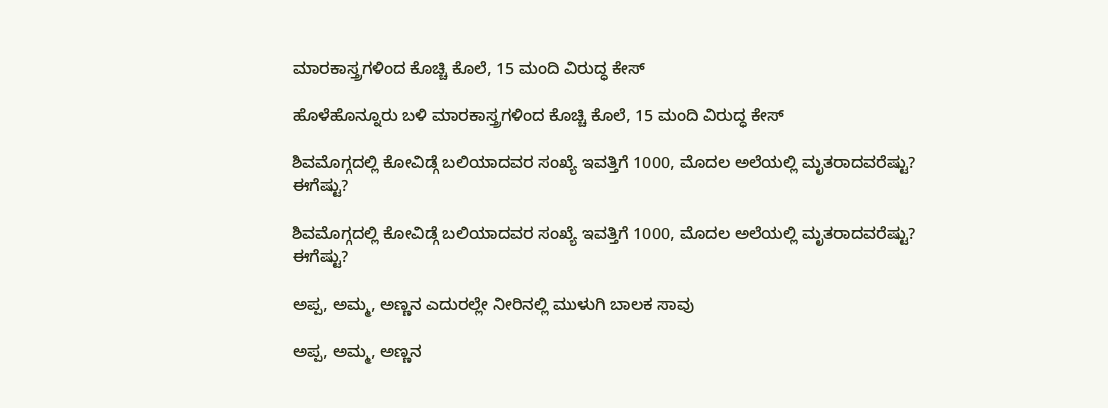ಮಾರಕಾಸ್ತ್ರಗಳಿಂದ ಕೊಚ್ಚಿ ಕೊಲೆ, 15 ಮಂದಿ ವಿರುದ್ಧ ಕೇಸ್

ಹೊಳೆಹೊನ್ನೂರು ಬಳಿ ಮಾರಕಾಸ್ತ್ರಗಳಿಂದ ಕೊಚ್ಚಿ ಕೊಲೆ, 15 ಮಂದಿ ವಿರುದ್ಧ ಕೇಸ್

ಶಿವಮೊಗ್ಗದಲ್ಲಿ ಕೋವಿಡ್ಗೆ ಬಲಿಯಾದವರ ಸಂಖ್ಯೆ ಇವತ್ತಿಗೆ 1000, ಮೊದಲ ಅಲೆಯಲ್ಲಿ ಮೃತರಾದವರೆಷ್ಟು? ಈಗೆಷ್ಟು?

ಶಿವಮೊಗ್ಗದಲ್ಲಿ ಕೋವಿಡ್ಗೆ ಬಲಿಯಾದವರ ಸಂಖ್ಯೆ ಇವತ್ತಿಗೆ 1000, ಮೊದಲ ಅಲೆಯಲ್ಲಿ ಮೃತರಾದವರೆಷ್ಟು? ಈಗೆಷ್ಟು?

ಅಪ್ಪ, ಅಮ್ಮ, ಅಣ್ಣನ ಎದುರಲ್ಲೇ ನೀರಿನಲ್ಲಿ ಮುಳುಗಿ ಬಾಲಕ ಸಾವು

ಅಪ್ಪ, ಅಮ್ಮ, ಅಣ್ಣನ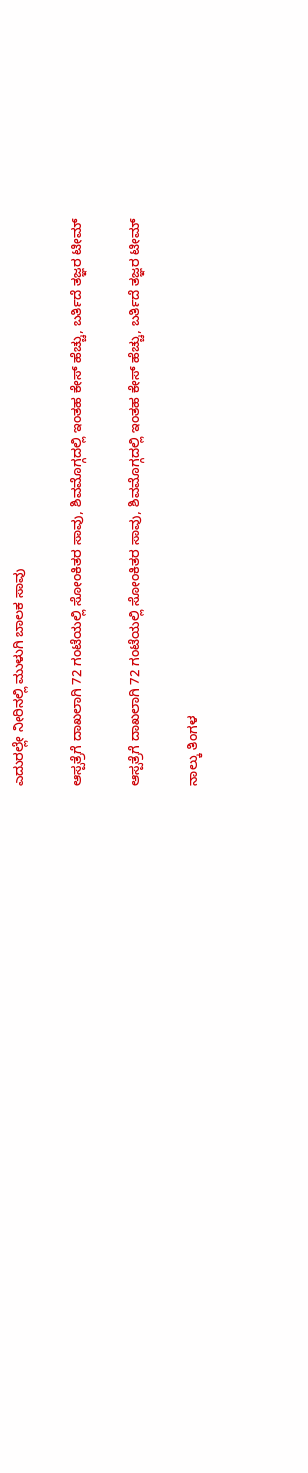ಎದುರಲ್ಲೇ ನೀರಿನಲ್ಲಿ ಮುಳುಗಿ ಬಾಲಕ ಸಾವು

ಆಸ್ಪತ್ರೆಗೆ ದಾಖಲಾಗಿ 72 ಗಂಟೆಯಲ್ಲಿ ಸೋಂಕಿತರ ಸಾವು, ಶಿವಮೊಗ್ಗದಲ್ಲಿ ಇಂತಹ ಕೇಸ್ ಹೆಚ್ಚು, ಬರ್ತಿದೆ ತಜ್ಞರ ಟೀಮ್

ಆಸ್ಪತ್ರೆಗೆ ದಾಖಲಾಗಿ 72 ಗಂಟೆಯಲ್ಲಿ ಸೋಂಕಿತರ ಸಾವು, ಶಿವಮೊಗ್ಗದಲ್ಲಿ ಇಂತಹ ಕೇಸ್ ಹೆಚ್ಚು, ಬರ್ತಿದೆ ತಜ್ಞರ ಟೀಮ್

ನಾಲ್ಕು ತಿಂಗಳ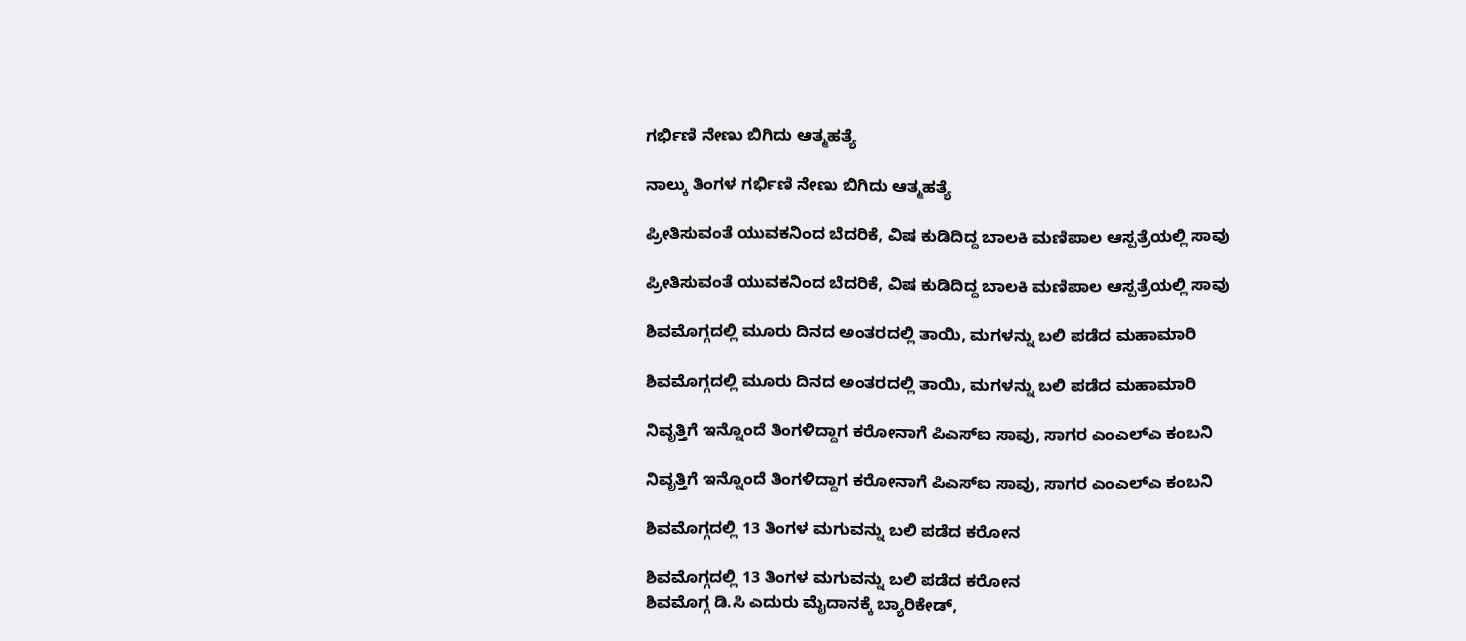ಗರ್ಭಿಣಿ ನೇಣು ಬಿಗಿದು ಆತ್ಮಹತ್ಯೆ

ನಾಲ್ಕು ತಿಂಗಳ ಗರ್ಭಿಣಿ ನೇಣು ಬಿಗಿದು ಆತ್ಮಹತ್ಯೆ

ಪ್ರೀತಿಸುವಂತೆ ಯುವಕನಿಂದ ಬೆದರಿಕೆ, ವಿಷ ಕುಡಿದಿದ್ದ ಬಾಲಕಿ ಮಣಿಪಾಲ ಆಸ್ಪತ್ರೆಯಲ್ಲಿ ಸಾವು

ಪ್ರೀತಿಸುವಂತೆ ಯುವಕನಿಂದ ಬೆದರಿಕೆ, ವಿಷ ಕುಡಿದಿದ್ದ ಬಾಲಕಿ ಮಣಿಪಾಲ ಆಸ್ಪತ್ರೆಯಲ್ಲಿ ಸಾವು

ಶಿವಮೊಗ್ಗದಲ್ಲಿ ಮೂರು ದಿನದ ಅಂತರದಲ್ಲಿ ತಾಯಿ, ಮಗಳನ್ನು ಬಲಿ ಪಡೆದ ಮಹಾಮಾರಿ

ಶಿವಮೊಗ್ಗದಲ್ಲಿ ಮೂರು ದಿನದ ಅಂತರದಲ್ಲಿ ತಾಯಿ, ಮಗಳನ್ನು ಬಲಿ ಪಡೆದ ಮಹಾಮಾರಿ

ನಿವೃತ್ತಿಗೆ ಇನ್ನೊಂದೆ ತಿಂಗಳಿದ್ದಾಗ ಕರೋನಾಗೆ ಪಿಎಸ್ಐ ಸಾವು, ಸಾಗರ ಎಂಎಲ್ಎ ಕಂಬನಿ

ನಿವೃತ್ತಿಗೆ ಇನ್ನೊಂದೆ ತಿಂಗಳಿದ್ದಾಗ ಕರೋನಾಗೆ ಪಿಎಸ್ಐ ಸಾವು, ಸಾಗರ ಎಂಎಲ್ಎ ಕಂಬನಿ

ಶಿವಮೊಗ್ಗದಲ್ಲಿ 13 ತಿಂಗಳ ಮಗುವನ್ನು ಬಲಿ ಪಡೆದ ಕರೋನ

ಶಿವಮೊಗ್ಗದಲ್ಲಿ 13 ತಿಂಗಳ ಮಗುವನ್ನು ಬಲಿ ಪಡೆದ ಕರೋನ
ಶಿವಮೊಗ್ಗ ಡಿ.ಸಿ ಎದುರು ಮೈದಾನಕ್ಕೆ ಬ್ಯಾರಿಕೇಡ್‌,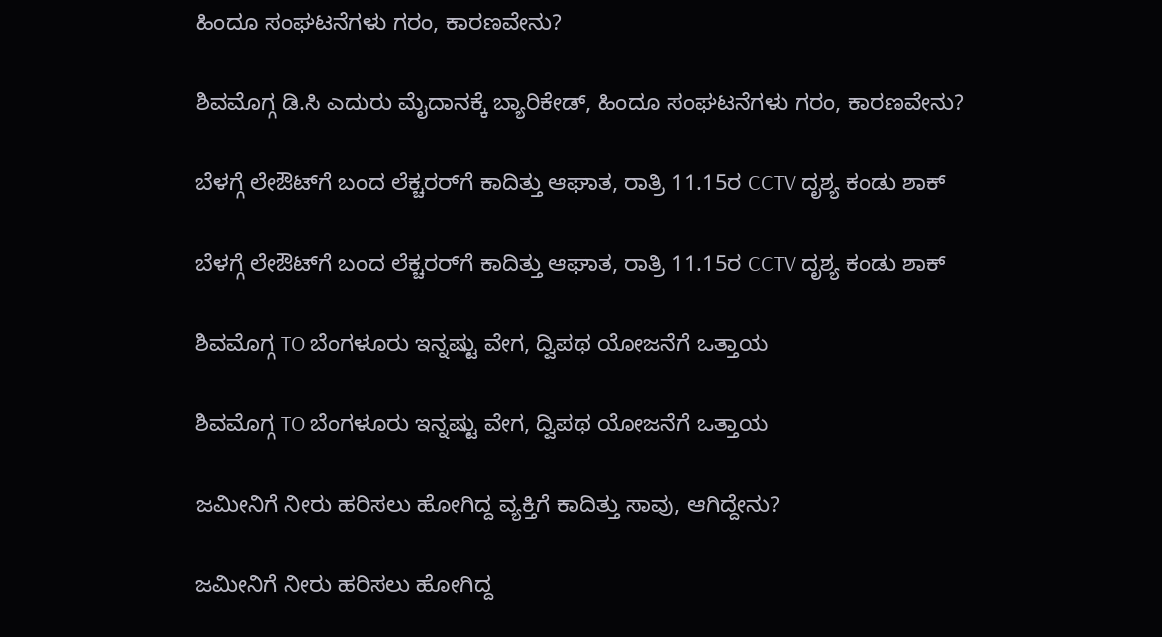ಹಿಂದೂ ಸಂಘಟನೆಗಳು ಗರಂ, ಕಾರಣವೇನು?

ಶಿವಮೊಗ್ಗ ಡಿ.ಸಿ ಎದುರು ಮೈದಾನಕ್ಕೆ ಬ್ಯಾರಿಕೇಡ್‌, ಹಿಂದೂ ಸಂಘಟನೆಗಳು ಗರಂ, ಕಾರಣವೇನು?

ಬೆಳಗ್ಗೆ ಲೇಔಟ್‌ಗೆ ಬಂದ ಲೆಕ್ಚರರ್‌ಗೆ ಕಾದಿತ್ತು ಆಘಾತ, ರಾತ್ರಿ 11.15ರ CCTV ದೃಶ್ಯ ಕಂಡು ಶಾಕ್‌

ಬೆಳಗ್ಗೆ ಲೇಔಟ್‌ಗೆ ಬಂದ ಲೆಕ್ಚರರ್‌ಗೆ ಕಾದಿತ್ತು ಆಘಾತ, ರಾತ್ರಿ 11.15ರ CCTV ದೃಶ್ಯ ಕಂಡು ಶಾಕ್‌

ಶಿವಮೊಗ್ಗ TO ಬೆಂಗಳೂರು ಇನ್ನಷ್ಟು ವೇಗ, ದ್ವಿಪಥ ಯೋಜನೆಗೆ ಒತ್ತಾಯ

ಶಿವಮೊಗ್ಗ TO ಬೆಂಗಳೂರು ಇನ್ನಷ್ಟು ವೇಗ, ದ್ವಿಪಥ ಯೋಜನೆಗೆ ಒತ್ತಾಯ

ಜಮೀನಿಗೆ ನೀರು ಹರಿಸಲು ಹೋಗಿದ್ದ ವ್ಯಕ್ತಿಗೆ ಕಾದಿತ್ತು ಸಾವು, ಆಗಿದ್ದೇನು?

ಜಮೀನಿಗೆ ನೀರು ಹರಿಸಲು ಹೋಗಿದ್ದ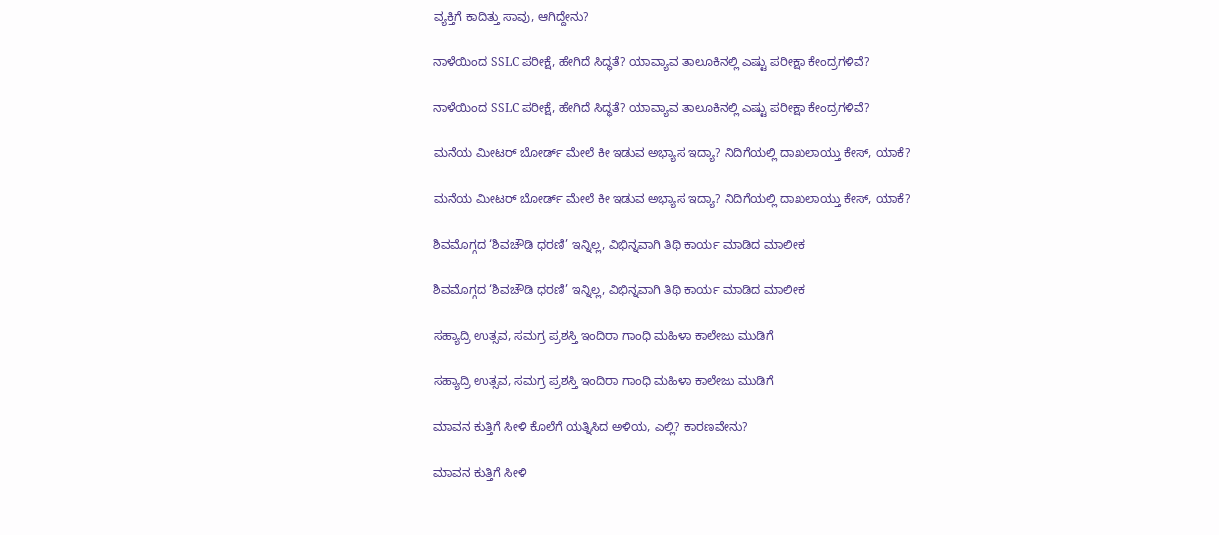ವ್ಯಕ್ತಿಗೆ ಕಾದಿತ್ತು ಸಾವು, ಆಗಿದ್ದೇನು?

ನಾಳೆಯಿಂದ SSLC ಪರೀಕ್ಷೆ, ಹೇಗಿದೆ ಸಿದ್ಧತೆ? ಯಾವ್ಯಾವ ತಾಲೂಕಿನಲ್ಲಿ ಎಷ್ಟು ಪರೀಕ್ಷಾ ಕೇಂದ್ರಗಳಿವೆ?

ನಾಳೆಯಿಂದ SSLC ಪರೀಕ್ಷೆ, ಹೇಗಿದೆ ಸಿದ್ಧತೆ? ಯಾವ್ಯಾವ ತಾಲೂಕಿನಲ್ಲಿ ಎಷ್ಟು ಪರೀಕ್ಷಾ ಕೇಂದ್ರಗಳಿವೆ?

ಮನೆಯ ಮೀಟರ್ ಬೋರ್ಡ್ ಮೇಲೆ ಕೀ ಇಡುವ ಅಭ್ಯಾಸ ಇದ್ಯಾ? ನಿದಿಗೆಯಲ್ಲಿ ದಾಖಲಾಯ್ತು ಕೇಸ್‌, ಯಾಕೆ?

ಮನೆಯ ಮೀಟರ್ ಬೋರ್ಡ್ ಮೇಲೆ ಕೀ ಇಡುವ ಅಭ್ಯಾಸ ಇದ್ಯಾ? ನಿದಿಗೆಯಲ್ಲಿ ದಾಖಲಾಯ್ತು ಕೇಸ್‌, ಯಾಕೆ?

ಶಿವಮೊಗ್ಗದ ‘ಶಿವಚೌಡಿ ಧರಣಿ’ ಇನ್ನಿಲ್ಲ, ವಿಭಿನ್ನವಾಗಿ ತಿಥಿ ಕಾರ್ಯ ಮಾಡಿದ ಮಾಲೀಕ

ಶಿವಮೊಗ್ಗದ ‘ಶಿವಚೌಡಿ ಧರಣಿ’ ಇನ್ನಿಲ್ಲ, ವಿಭಿನ್ನವಾಗಿ ತಿಥಿ ಕಾರ್ಯ ಮಾಡಿದ ಮಾಲೀಕ

ಸಹ್ಯಾದ್ರಿ ಉತ್ಸವ, ಸಮಗ್ರ ಪ್ರಶಸ್ತಿ ಇಂದಿರಾ ಗಾಂಧಿ ಮಹಿಳಾ ಕಾಲೇಜು ಮುಡಿಗೆ

ಸಹ್ಯಾದ್ರಿ ಉತ್ಸವ, ಸಮಗ್ರ ಪ್ರಶಸ್ತಿ ಇಂದಿರಾ ಗಾಂಧಿ ಮಹಿಳಾ ಕಾಲೇಜು ಮುಡಿಗೆ

ಮಾವನ ಕುತ್ತಿಗೆ ಸೀಳಿ ಕೊಲೆಗೆ ಯತ್ನಿಸಿದ ಅಳಿಯ, ಎಲ್ಲಿ? ಕಾರಣವೇನು?

ಮಾವನ ಕುತ್ತಿಗೆ ಸೀಳಿ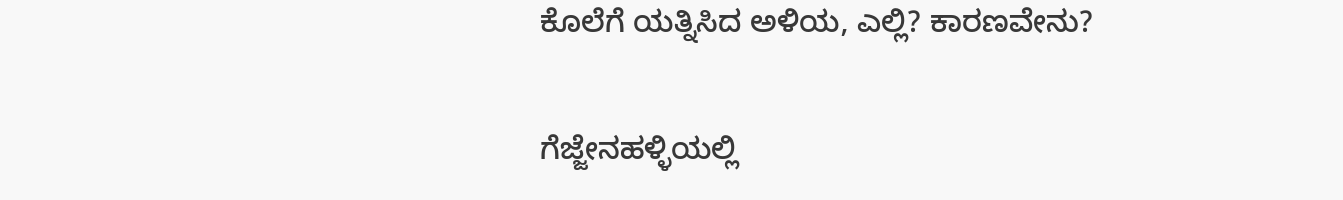ಕೊಲೆಗೆ ಯತ್ನಿಸಿದ ಅಳಿಯ, ಎಲ್ಲಿ? ಕಾರಣವೇನು?

ಗೆಜ್ಜೇನಹಳ್ಳಿಯಲ್ಲಿ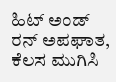ಹಿಟ್ ಅಂಡ್ ರನ್ ಅಪಘಾತ, ಕೆಲಸ ಮುಗಿಸಿ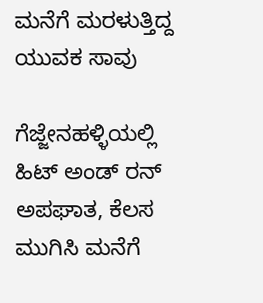ಮನೆಗೆ ಮರಳುತ್ತಿದ್ದ ಯುವಕ ಸಾವು

ಗೆಜ್ಜೇನಹಳ್ಳಿಯಲ್ಲಿ ಹಿಟ್ ಅಂಡ್ ರನ್ ಅಪಘಾತ, ಕೆಲಸ ಮುಗಿಸಿ ಮನೆಗೆ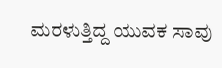ಮರಳುತ್ತಿದ್ದ ಯುವಕ ಸಾವು